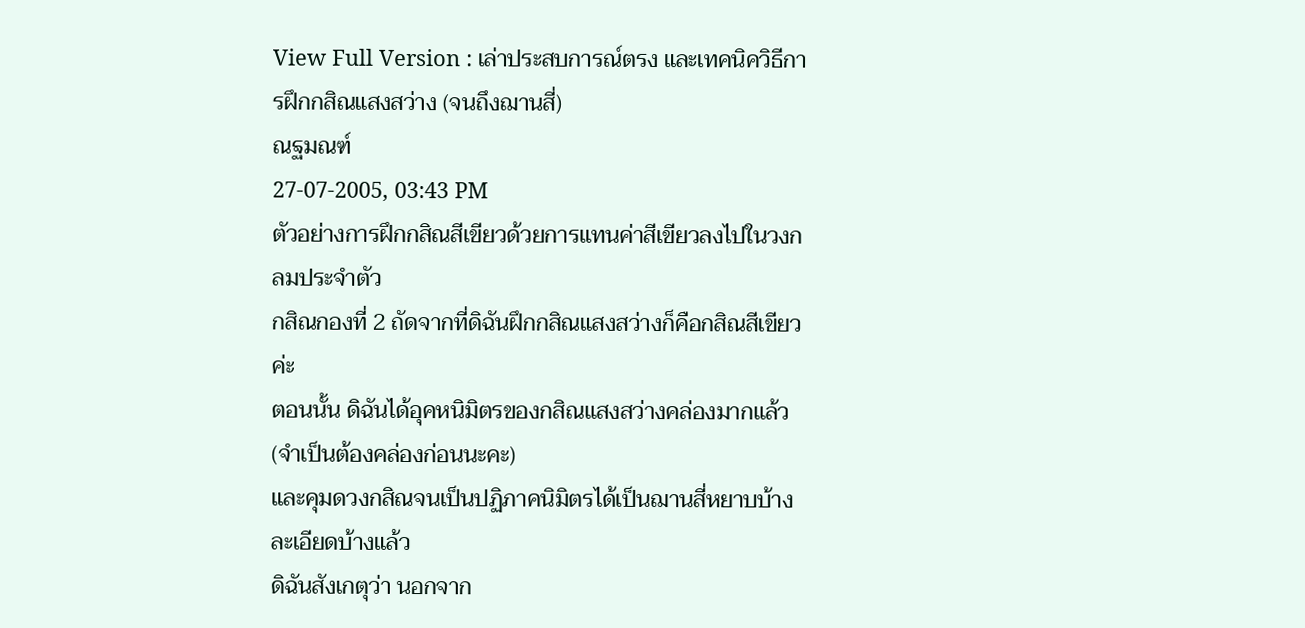View Full Version : เล่าประสบการณ์ตรง และเทคนิควิธีการฝึกกสิณแสงสว่าง (จนถึงฌานสี่)
ณฐมณฑ์
27-07-2005, 03:43 PM
ตัวอย่างการฝึกกสิณสีเขียวด้วยการแทนค่าสีเขียวลงไปในวงกลมประจำตัว
กสิณกองที่ 2 ถัดจากที่ดิฉันฝึกกสิณแสงสว่างก็คือกสิณสีเขียวค่ะ
ตอนนั้น ดิฉันได้อุคหนิมิตรของกสิณแสงสว่างคล่องมากแล้ว
(จำเป็นต้องคล่องก่อนนะคะ)
และคุมดวงกสิณจนเป็นปฏิภาคนิมิตรได้เป็นฌานสี่หยาบบ้าง ละเอียดบ้างแล้ว
ดิฉันสังเกตุว่า นอกจาก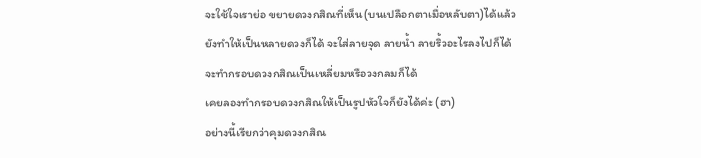จะใช้ใจเราย่อ ขยายดวงกสิณที่เห็น(บนเปลือกตาเมื่อหลับตา)ได้แล้ว
ยังทำให้เป็นหลายดวงก็ได้ จะใส่ลายจุด ลายน้ำ ลายริ้วอะไรลงไปก็ได้
จะทำกรอบดวงกสิณเป็นเหลี่ยมหรือวงกลมก็ได้
เคยลองทำกรอบดวงกสิณให้เป็นรูปหัวใจก็ยังได้ค่ะ (ฮา)
อย่างนี้เรียกว่าคุมดวงกสิณ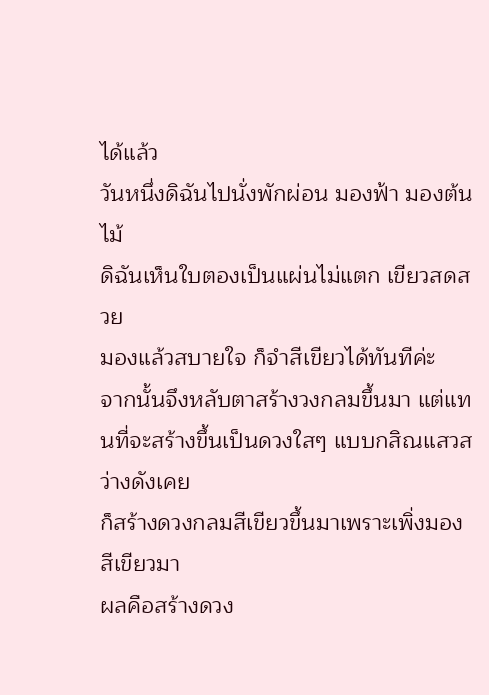ได้แล้ว
วันหนึ่งดิฉันไปนั่งพักผ่อน มองฟ้า มองต้นไม้
ดิฉันเห็นใบตองเป็นแผ่นไม่แตก เขียวสดสวย
มองแล้วสบายใจ ก็จำสีเขียวได้ทันทีค่ะ
จากนั้นจึงหลับตาสร้างวงกลมขึ้นมา แต่แทนที่จะสร้างขึ้นเป็นดวงใสๆ แบบกสิณแสวสว่างดังเคย
ก็สร้างดวงกลมสีเขียวขึ้นมาเพราะเพิ่งมองสีเขียวมา
ผลคือสร้างดวง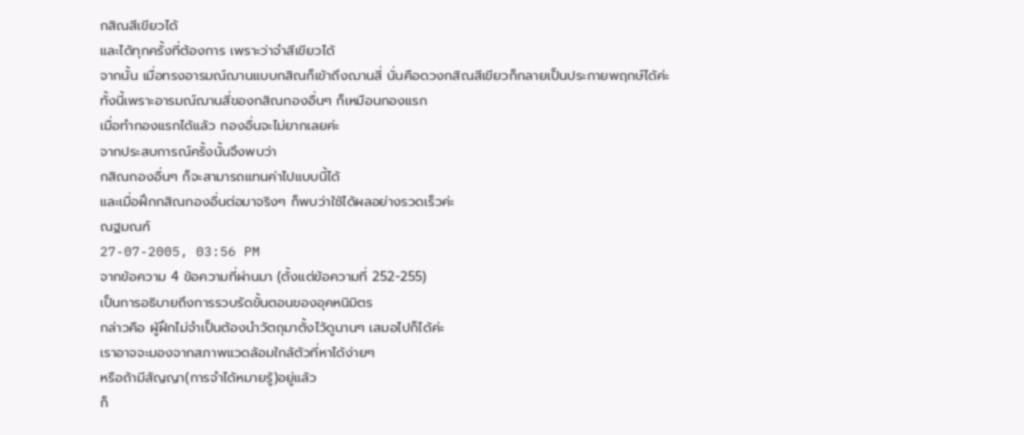กสิณสีเขียวได้
และได้ทุกครั้งที่ต้องการ เพราะว่าจำสีเขียวได้
จากนั้น เมื่อทรงอารมณ์ฌานแบบกสิณก็เข้าถึงฌานสี่ นั่นคือดวงกสิณสีเขียวก็กลายเป็นประกายพฤกษ์ได้ค่ะ
ทั้งนี้เพราะอารมณ์ฌานสี่ของกสิณกองอื่นๆ ก็เหมือนกองแรก
เมื่อทำกองแรกได้แล้ว กองอื่นจะไม่ยากเลยค่ะ
จากประสบการณ์ครั้งนั้นจึงพบว่า
กสิณกองอื่นๆ ก็จะสามารถแทนค่าไปแบบนี้ได้
และเมื่อฝึกกสิณกองอื่นต่อมาจริงๆ ก็พบว่าใช้ได้ผลอย่างรวดเร็วค่ะ
ณฐมณฑ์
27-07-2005, 03:56 PM
จากข้อความ 4 ข้อความที่ผ่านมา (ตั้งแต่ข้อความที่ 252-255)
เป็นการอธิบายถึงการรวบรัดขั้นตอนของอุคหนิมิตร
กล่าวคือ ผู้ฝึกไม่จำเป็นต้องนำวัตถุมาตั้งไว้ดูนานๆ เสมอไปก็ได้ค่ะ
เราอาจจะมองจากสภาพแวดล้อมใกล้ตัวที่หาได้ง่ายๆ
หรือถ้ามีสัญญา(การจำได้หมายรู้)อยู่แล้ว
ก็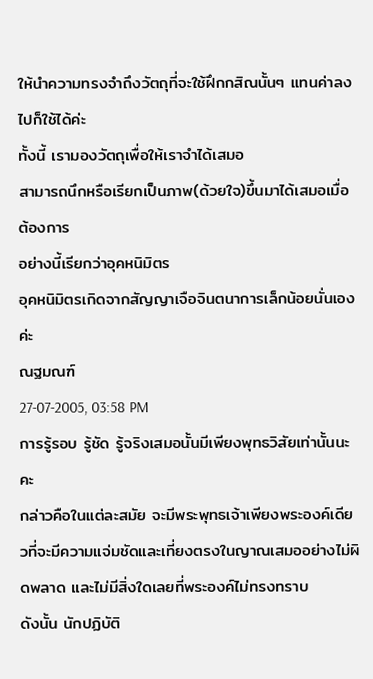ให้นำความทรงจำถึงวัตถุที่จะใช้ฝึกกสิณนั้นๆ แทนค่าลงไปก็ใช้ได้ค่ะ
ทั้งนี้ เรามองวัตถุเพื่อให้เราจำได้เสมอ
สามารถนึกหรือเรียกเป็นภาพ(ด้วยใจ)ขึ้นมาได้เสมอเมื่อต้องการ
อย่างนี้เรียกว่าอุคหนิมิตร
อุคหนิมิตรเกิดจากสัญญาเจือจินตนาการเล็กน้อยนั่นเองค่ะ
ณฐมณฑ์
27-07-2005, 03:58 PM
การรู้รอบ รู้ชัด รู้จริงเสมอนั้นมีเพียงพุทธวิสัยเท่านั้นนะคะ
กล่าวคือในแต่ละสมัย จะมีพระพุทธเจ้าเพียงพระองค์เดียวที่จะมีความแจ่มชัดและเที่ยงตรงในญาณเสมออย่างไม่ผิดพลาด และไม่มีสิ่งใดเลยที่พระองค์ไม่ทรงทราบ
ดังนั้น นักปฏิบัติ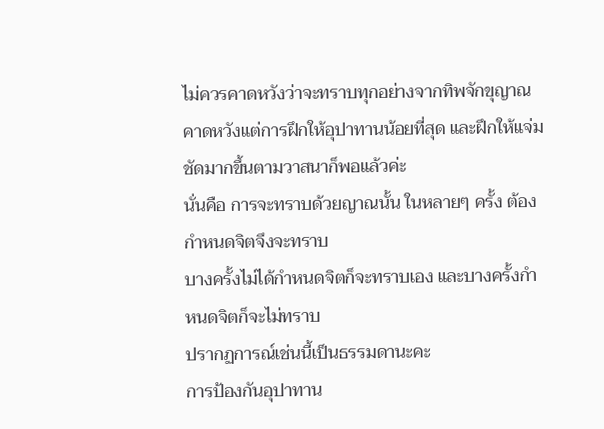ไม่ควรคาดหวังว่าจะทราบทุกอย่างจากทิพจักขุญาณ
คาดหวังแต่การฝึกให้อุปาทานน้อยที่สุด และฝึกให้แจ่มชัดมากขึ้นตามวาสนาก็พอแล้วค่ะ
นั่นคือ การจะทราบด้วยญาณนั้น ในหลายๆ ครั้ง ต้องกำหนดจิตจึงจะทราบ
บางครั้งไม่ได้กำหนดจิตก็จะทราบเอง และบางครั้งกำหนดจิตก็จะไม่ทราบ
ปรากฏการณ์เช่นนี้เป็นธรรมดานะคะ
การป้องกันอุปาทาน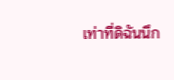เท่าที่ดิฉันนึก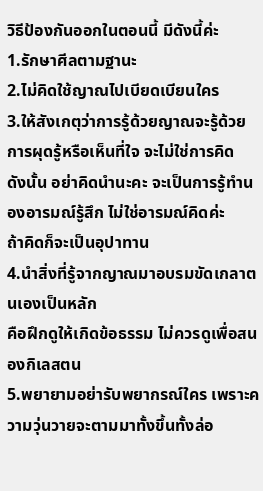วิธีป้องกันออกในตอนนี้ มีดังนี้ค่ะ
1.รักษาศีลตามฐานะ
2.ไม่คิดใช้ญาณไปเบียดเบียนใคร
3.ให้สังเกตุว่าการรู้ด้วยญาณจะรู้ด้วยการผุดรู้หรือเห็นที่ใจ จะไม่ใช่การคิด
ดังนั้น อย่าคิดนำนะคะ จะเป็นการรู้ทำนองอารมณ์รู้สึก ไม่ใช่อารมณ์คิดค่ะ
ถ้าคิดก็จะเป็นอุปาทาน
4.นำสิ่งที่รู้จากญาณมาอบรมขัดเกลาตนเองเป็นหลัก
คือฝึกดูให้เกิดข้อธรรม ไม่ควรดูเพื่อสนองกิเลสตน
5.พยายามอย่ารับพยากรณ์ใคร เพราะความวุ่นวายจะตามมาทั้งขึ้นทั้งล่อ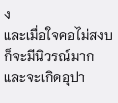ง
และเมื่อใจคอไม่สงบก็จะมีนิวรณ์มาก และจะเกิดอุปา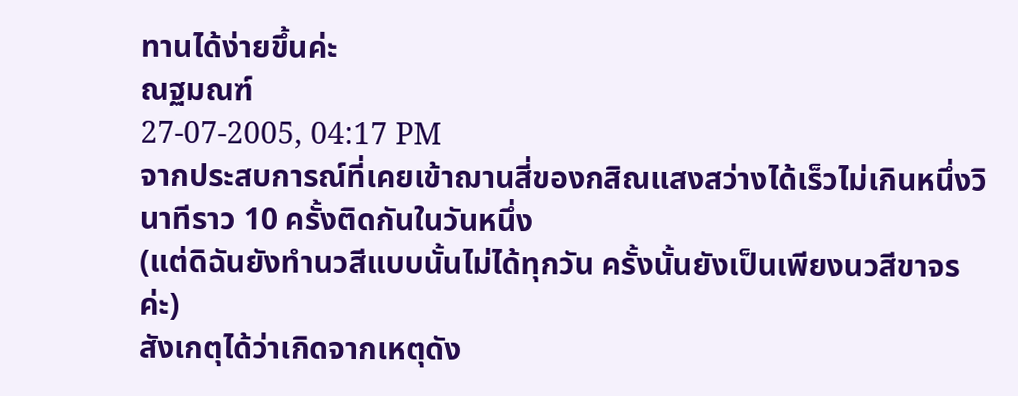ทานได้ง่ายขึ้นค่ะ
ณฐมณฑ์
27-07-2005, 04:17 PM
จากประสบการณ์ที่เคยเข้าฌานสี่ของกสิณแสงสว่างได้เร็วไม่เกินหนึ่งวินาทีราว 10 ครั้งติดกันในวันหนึ่ง
(แต่ดิฉันยังทำนวสีแบบนั้นไม่ได้ทุกวัน ครั้งนั้นยังเป็นเพียงนวสีขาจรค่ะ)
สังเกตุได้ว่าเกิดจากเหตุดัง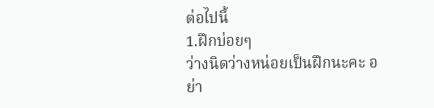ต่อไปนี้
1.ฝึกบ่อยๆ
ว่างนิดว่างหน่อยเป็นฝึกนะคะ อย่า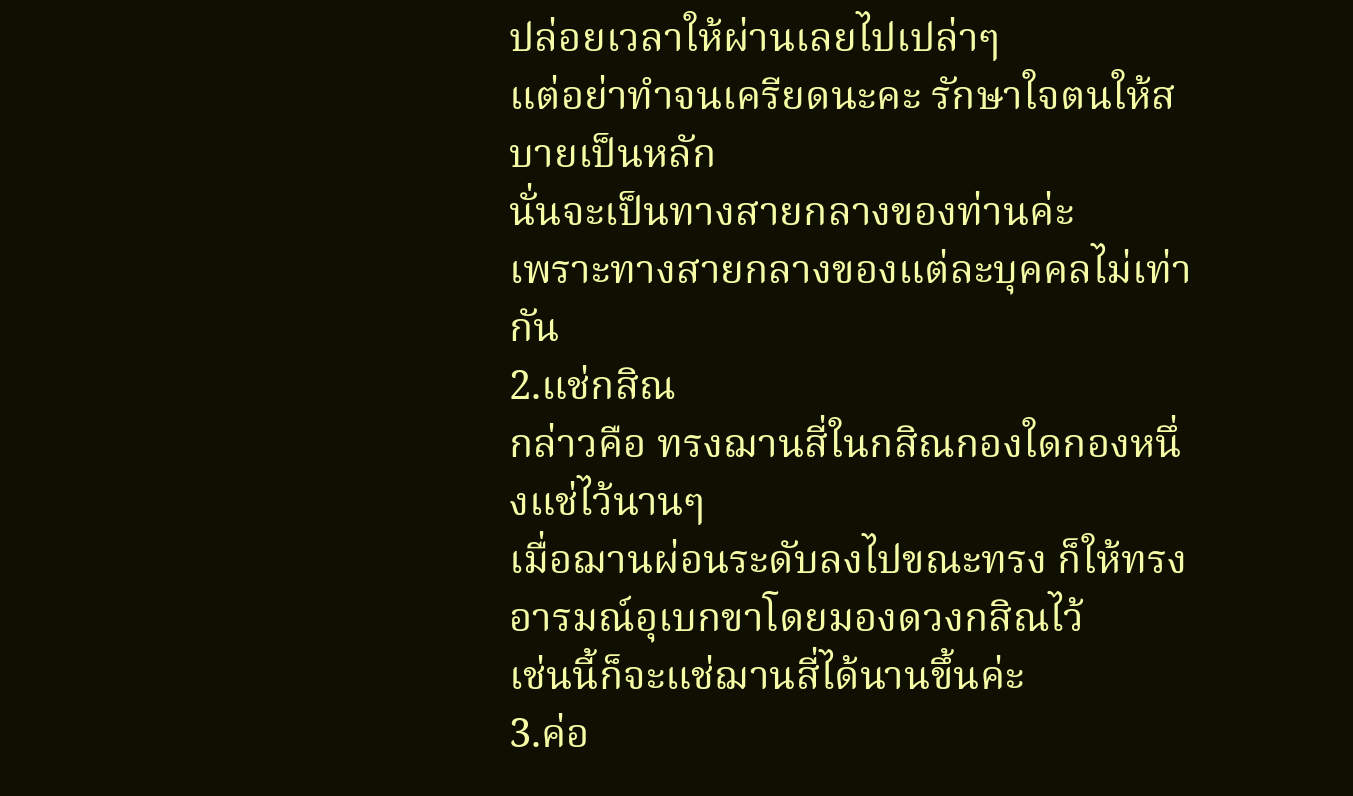ปล่อยเวลาให้ผ่านเลยไปเปล่าๆ
แต่อย่าทำจนเครียดนะคะ รักษาใจตนให้สบายเป็นหลัก
นั่นจะเป็นทางสายกลางของท่านค่ะ
เพราะทางสายกลางของแต่ละบุคคลไม่เท่ากัน
2.แช่กสิณ
กล่าวคือ ทรงฌานสี่ในกสิณกองใดกองหนึ่งแช่ไว้นานๆ
เมื่อฌานผ่อนระดับลงไปขณะทรง ก็ให้ทรงอารมณ์อุเบกขาโดยมองดวงกสิณไว้
เช่นนี้ก็จะแช่ฌานสี่ได้นานขึ้นค่ะ
3.ค่อ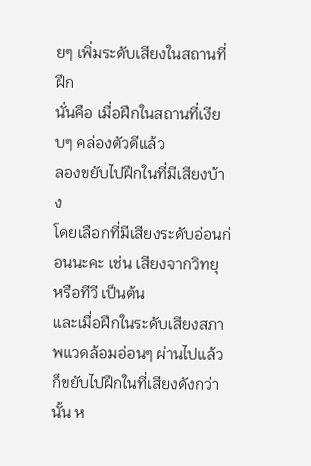ยๆ เพิ่มระดับเสียงในสถานที่ฝึก
นั่นคือ เมื่อฝึกในสถานที่เงียบๆ คล่องตัวดีแล้ว
ลองขยับไปฝึกในที่มีเสียงบ้าง
โดยเลือกที่มีเสียงระดับอ่อนก่อนนะคะ เช่น เสียงจากวิทยุ หรือทีวี เป็นต้น
และเมื่อฝึกในระดับเสียงสภาพแวดล้อมอ่อนๆ ผ่านไปแล้ว
ก็ขยับไปฝึกในที่เสียงดังกว่านั้น ห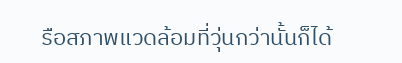รือสภาพแวดล้อมที่วุ่นกว่านั้นก็ได้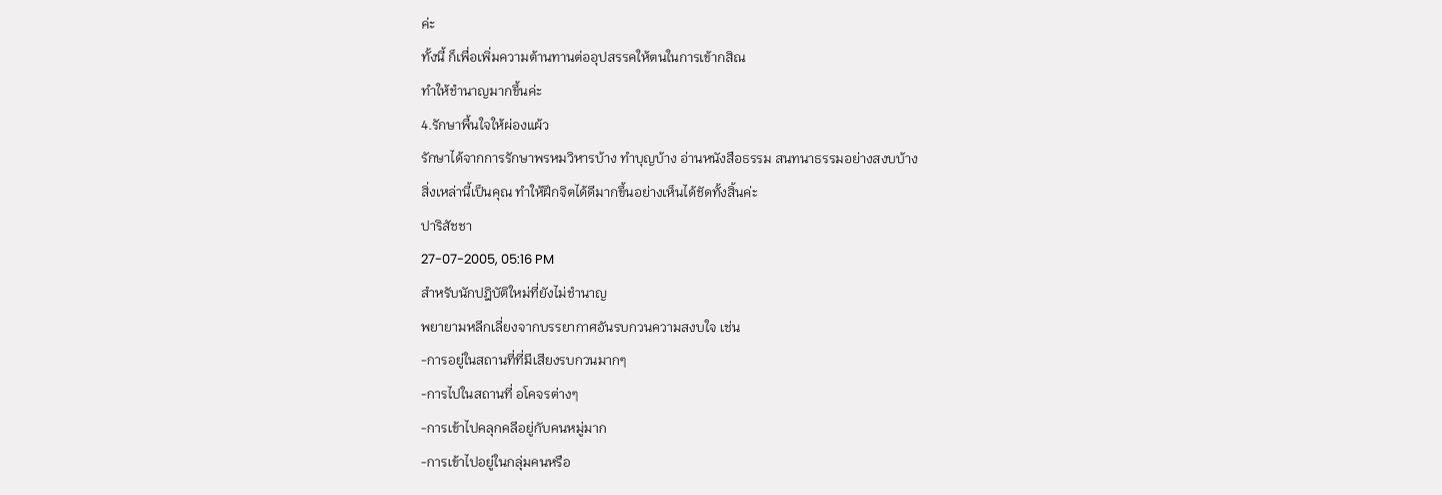ค่ะ
ทั้งนี้ ก็เพื่อเพิ่มความต้านทานต่ออุปสรรคให้ตนในการเข้ากสิณ
ทำให้ชำนาญมากขึ้นค่ะ
4.รักษาพื้นใจให้ผ่องแผ้ว
รักษาได้จากการรักษาพรหมวิหารบ้าง ทำบุญบ้าง อ่านหนังสือธรรม สนทนาธรรมอย่างสงบบ้าง
สิ่งเหล่านี้เป็นคุณ ทำให้ฝึกจิตได้ดีมากขึ้นอย่างเห็นได้ชัดทั้งสิ้นค่ะ
ปาริสัชชา
27-07-2005, 05:16 PM
สำหรับนักปฎิบัติใหม่ที่ยังไม่ชำนาญ
พยายามหลีกเลี่ยงจากบรรยากาศอันรบกวนความสงบใจ เช่น
-การอยู่ในสถานที่ที่มีเสียงรบกวนมากๆ
-การไปในสถานที่ อโคจรต่างๆ
-การเข้าไปคลุกคลีอยู่กับคนหมู่มาก
-การเข้าไปอยู่ในกลุ่มคนหรือ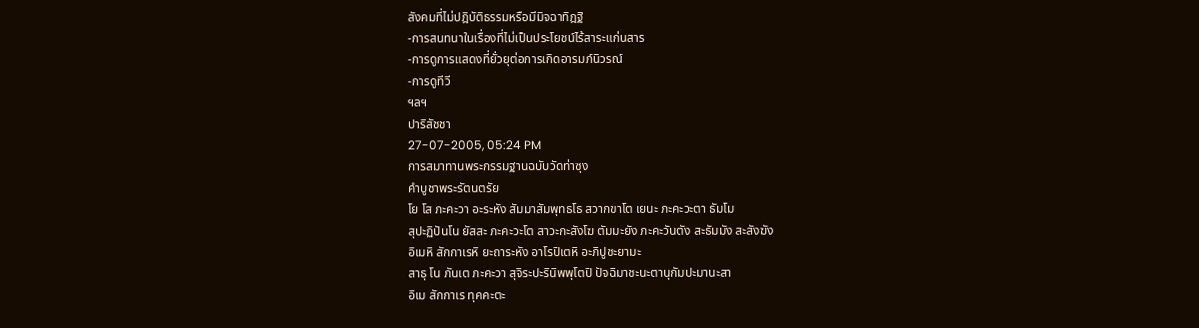สังคมที่ไม่ปฎิบัติธรรมหรือมีมิจฉาทิฎฐิ
-การสนทนาในเรื่องที่ไม่เป็นประโยชน์ไร้สาระแก่นสาร
-การดูการแสดงที่ยั่วยุต่อการเกิดอารมภ์นิวรณ์
-การดูทีวี
ฯลฯ
ปาริสัชชา
27-07-2005, 05:24 PM
การสมาทานพระกรรมฐานฉบับวัดท่าซุง
คำบูชาพระรัตนตรัย
โย โส ภะคะวา อะระหัง สัมมาสัมพุทธโธ สวากขาโต เยนะ ภะคะวะตา ธัมโม
สุปะฏิปันโน ยัสสะ ภะคะวะโต สาวะกะสังโฆ ตัมมะยัง ภะคะวันตัง สะธัมมัง สะสังฆัง
อิเมหิ สักกาเรหิ ยะถาระหัง อาโรปิเตหิ อะภิปูชะยามะ
สาธุ โน ภันเต ภะคะวา สุจิระปะรินิพพุโตปิ ปัจฉิมาชะนะตานุกัมปะมานะสา
อิเม สักกาเร ทุคคะตะ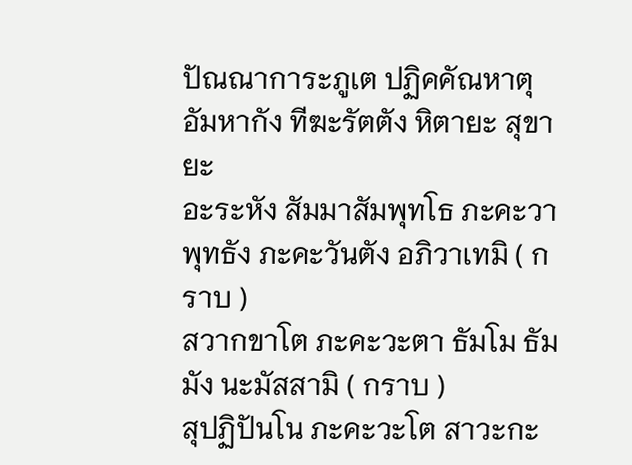ปัณณาการะภูเต ปฏิคคัณหาตุ อัมหากัง ทีฆะรัตตัง หิตายะ สุขายะ
อะระหัง สัมมาสัมพุทโธ ภะคะวา พุทธัง ภะคะวันตัง อภิวาเทมิ ( กราบ )
สวากขาโต ภะคะวะตา ธัมโม ธัมมัง นะมัสสามิ ( กราบ )
สุปฏิปันโน ภะคะวะโต สาวะกะ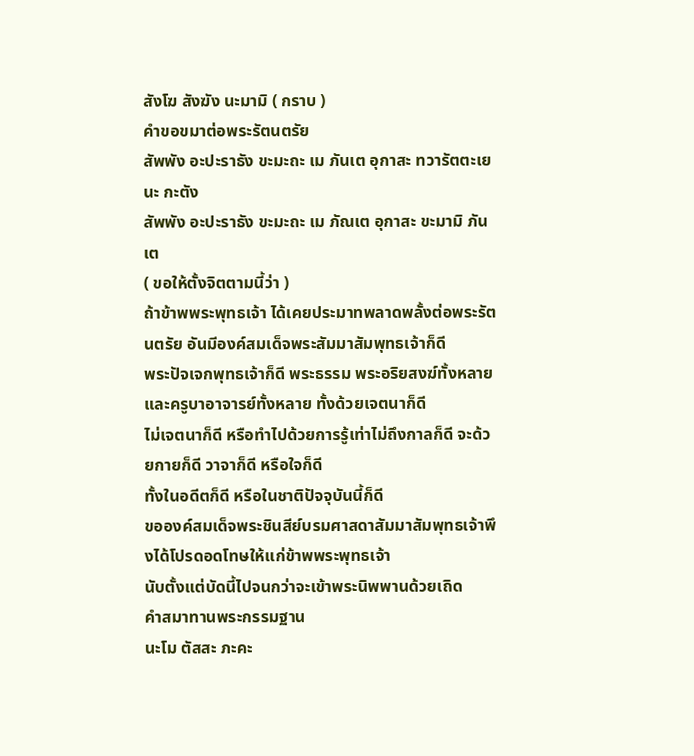สังโฆ สังฆัง นะมามิ ( กราบ )
คำขอขมาต่อพระรัตนตรัย
สัพพัง อะปะราธัง ขะมะถะ เม ภันเต อุกาสะ ทวารัตตะเยนะ กะตัง
สัพพัง อะปะราธัง ขะมะถะ เม ภัณเต อุกาสะ ขะมามิ ภันเต
( ขอให้ตั้งจิตตามนี้ว่า )
ถ้าข้าพพระพุทธเจ้า ได้เคยประมาทพลาดพลั้งต่อพระรัตนตรัย อันมีองค์สมเด็จพระสัมมาสัมพุทธเจ้าก็ดี
พระปัจเจกพุทธเจ้าก็ดี พระธรรม พระอริยสงฆ์ทั้งหลาย และครูบาอาจารย์ทั้งหลาย ทั้งด้วยเจตนาก็ดี
ไม่เจตนาก็ดี หรือทำไปด้วยการรู้เท่าไม่ถึงกาลก็ดี จะด้วยกายก็ดี วาจาก็ดี หรือใจก็ดี
ทั้งในอดีตก็ดี หรือในชาติปัจจุบันนี้ก็ดี
ขอองค์สมเด็จพระชินสีย์บรมศาสดาสัมมาสัมพุทธเจ้าพึงได้โปรดอดโทษให้แก่ข้าพพระพุทธเจ้า
นับตั้งแต่บัดนี้ไปจนกว่าจะเข้าพระนิพพานด้วยเถิด
คำสมาทานพระกรรมฐาน
นะโม ตัสสะ ภะคะ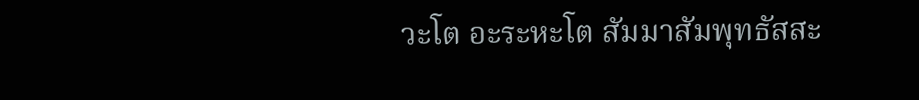วะโต อะระหะโต สัมมาสัมพุทธัสสะ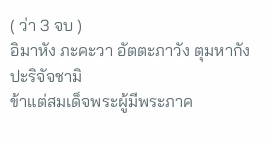( ว่า 3 จบ )
อิมาหัง ภะคะวา อัตตะภาวัง ตุมหากัง ปะริจัจชามิ
ข้าแต่สมเด็จพระผู้มีพระภาค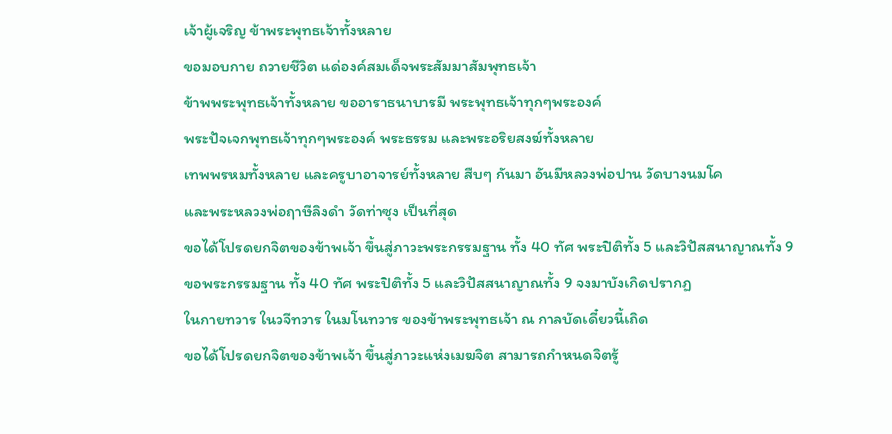เจ้าผู้เจริญ ข้าพระพุทธเจ้าทั้งหลาย
ขอมอบกาย ถวายชีวิต แด่องค์สมเด็จพระสัมมาสัมพุทธเจ้า
ข้าพพระพุทธเจ้าทั้งหลาย ขออาราธนาบารมี พระพุทธเจ้าทุกๆพระองค์
พระปัจเจกพุทธเจ้าทุกๆพระองค์ พระธรรม และพระอริยสงฆ์ทั้งหลาย
เทพพรหมทั้งหลาย และครูบาอาจารย์ทั้งหลาย สืบๆ กันมา อันมีหลวงพ่อปาน วัดบางนมโค
และพระหลวงพ่อฤาษีลิงดำ วัดท่าซุง เป็นที่สุด
ขอได้โปรดยกจิตของข้าพเจ้า ขึ้นสู่ภาวะพระกรรมฐาน ทั้ง 40 ทัศ พระปิติทั้ง 5 และวิปัสสนาญาณทั้ง 9
ขอพระกรรมฐาน ทั้ง 40 ทัศ พระปิติทั้ง 5 และวิปัสสนาญาณทั้ง 9 จงมาบังเกิดปรากฏ
ในกายทวาร ในวจีทวาร ในมโนทวาร ของข้าพระพุทธเจ้า ณ กาลบัดเดี๋ยวนี้เถิด
ขอได้โปรดยกจิตของข้าพเจ้า ขึ้นสู่ภาวะแห่งเมฆจิต สามารถกำหนดจิตรู้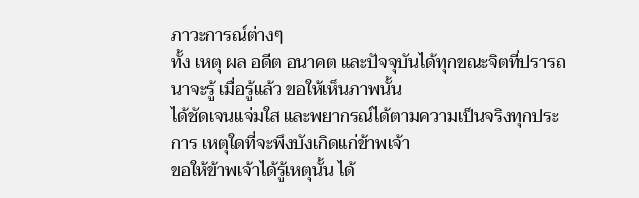ภาวะการณ์ต่างๆ
ทั้ง เหตุ ผล อดีต อนาคต และปัจจุบันได้ทุกขณะจิตที่ปรารถนาจะรู้ เมื่อรู้แล้ว ขอให้เห็นภาพนั้น
ได้ชัดเจนแจ่มใส และพยากรณ์ได้ตามความเป็นจริงทุกประการ เหตุใดที่จะพึงบังเกิดแก่ข้าพเจ้า
ขอให้ข้าพเจ้าได้รู้เหตุนั้น ได้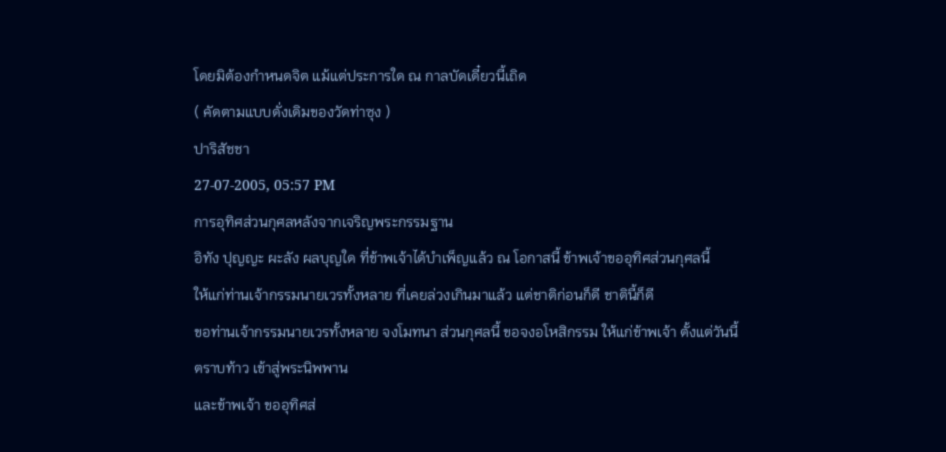โดยมิต้องกำหนดจิต แม้แต่ประการใด ณ กาลบัดเดี๋ยวนี้เถิด
( คัดตามแบบดั่งเดิมของวัดท่าซุง )
ปาริสัชชา
27-07-2005, 05:57 PM
การอุทิศส่วนกุศลหลังจากเจริญพระกรรมฐาน
อิทัง ปุญญะ ผะลัง ผลบุญใด ที่ข้าพเจ้าได้บำเพ็ญแล้ว ณ โอกาสนี้ ข้าพเจ้าขออุทิศส่วนกุศลนี้
ให้แก่ท่านเจ้ากรรมนายเวรทั้งหลาย ที่เคยล่วงเกินมาแล้ว แต่ชาติก่อนก็ดี ชาตินี้ก็ดี
ขอท่านเจ้ากรรมนายเวรทั้งหลาย จงโมทนา ส่วนกุศลนี้ ขอจงอโหสิกรรม ให้แก่ข้าพเจ้า ตั้งแต่วันนี้
ตราบท้าว เข้าสู่พระนิพพาน
และข้าพเจ้า ขออุทิศส่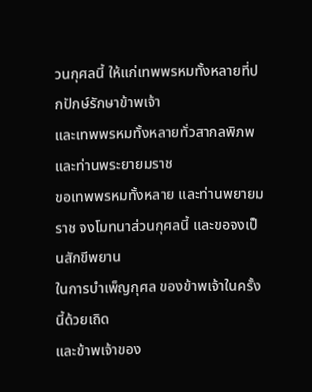วนกุศลนี้ ให้แก่เทพพรหมทั้งหลายที่ปกปักษ์รักษาข้าพเจ้า
และเทพพรหมทั้งหลายทั่วสากลพิภพ และท่านพระยายมราช
ขอเทพพรหมทั้งหลาย และท่านพยายมราช จงโมทนาส่วนกุศลนี้ และขอจงเป็นสักขีพยาน
ในการบำเพ็ญกุศล ของข้าพเจ้าในครั้งนี้ด้วยเถิด
และข้าพเจ้าของ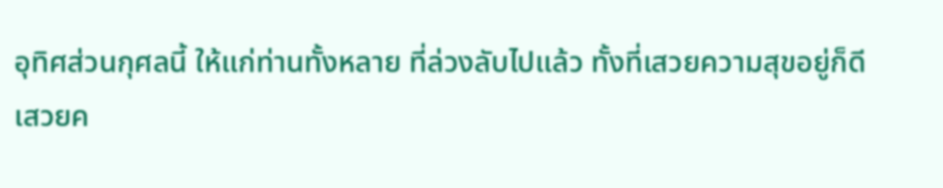อุทิศส่วนกุศลนี้ ให้แก่ท่านทั้งหลาย ที่ล่วงลับไปแล้ว ทั้งที่เสวยความสุขอยู่ก็ดี
เสวยค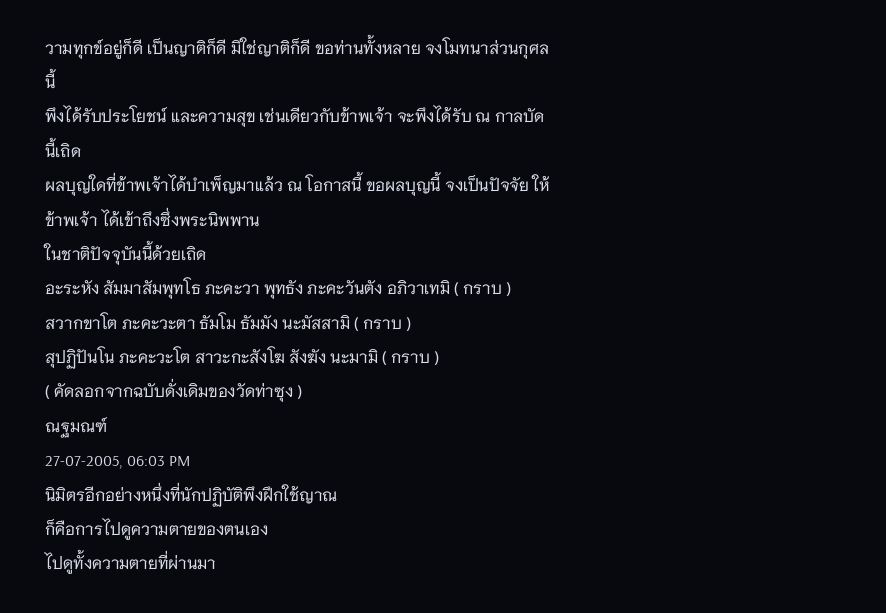วามทุกข์อยู่ก็ดี เป็นญาติก็ดี มิใช่ญาติก็ดี ขอท่านทั้งหลาย จงโมทนาส่วนกุศลนี้
พึงได้รับประโยชน์ และความสุข เช่นเดียวกับข้าพเจ้า จะพึงได้รับ ณ กาลบัดนี้เถิด
ผลบุญใดที่ข้าพเจ้าได้บำเพ็ญมาแล้ว ณ โอกาสนี้ ขอผลบุญนี้ จงเป็นปัจจัย ให้ข้าพเจ้า ได้เข้าถึงซึ่งพระนิพพาน
ในชาติปัจจุบันนี้ด้วยเถิด
อะระหัง สัมมาสัมพุทโธ ภะคะวา พุทธัง ภะคะวันตัง อภิวาเทมิ ( กราบ )
สวากขาโต ภะคะวะตา ธัมโม ธัมมัง นะมัสสามิ ( กราบ )
สุปฏิปันโน ภะคะวะโต สาวะกะสังโฆ สังฆัง นะมามิ ( กราบ )
( คัดลอกจากฉบับดั่งเดิมของวัดท่าซุง )
ณฐมณฑ์
27-07-2005, 06:03 PM
นิมิตรอีกอย่างหนึ่งที่นักปฏิบัติพึงฝึกใช้ญาณ
ก็คือการไปดูความตายของตนเอง
ไปดูทั้งความตายที่ผ่านมา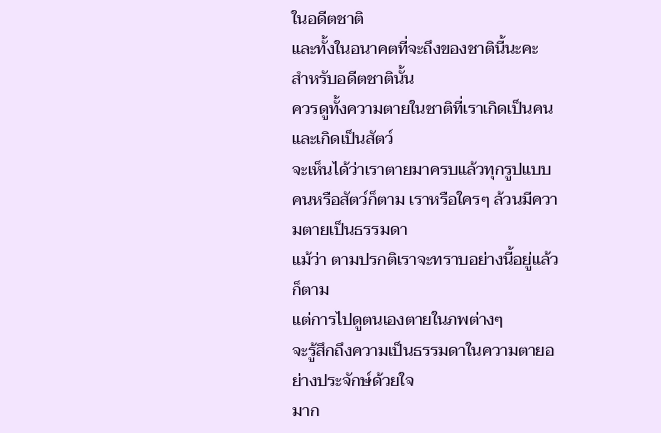ในอดีตชาติ
และทั้งในอนาคตที่จะถึงของชาตินี้นะคะ
สำหรับอดีตชาตินั้น
ควรดูทั้งความตายในชาติที่เราเกิดเป็นคน และเกิดเป็นสัตว์
จะเห็นได้ว่าเราตายมาครบแล้วทุกรูปแบบ
คนหรือสัตว์ก็ตาม เราหรือใครๆ ล้วนมีความตายเป็นธรรมดา
แม้ว่า ตามปรกติเราจะทราบอย่างนี้อยู่แล้วก็ตาม
แต่การไปดูตนเองตายในภพต่างๆ
จะรู้สึกถึงความเป็นธรรมดาในความตายอย่างประจักษ์ด้วยใจ
มาก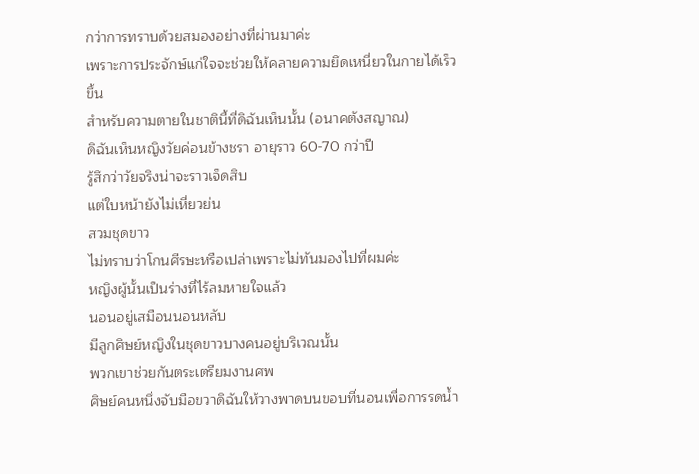กว่าการทราบด้วยสมองอย่างที่ผ่านมาค่ะ
เพราะการประจักษ์แก่ใจจะช่วยให้คลายความยึดเหนี่ยวในกายได้เร็วขึ้น
สำหรับความตายในชาตินี้ที่ดิฉันเห็นนั้น (อนาคตังสญาณ)
ดิฉันเห็นหญิงวัยค่อนข้างชรา อายุราว 60-70 กว่าปี
รู้สึกว่าวัยจริงน่าจะราวเจ็ดสิบ
แต่ใบหน้ายังไม่เหี่ยวย่น
สวมชุดขาว
ไม่ทราบว่าโกนศีรษะหรือเปล่าเพราะไม่ทันมองไปที่ผมค่ะ
หญิงผู้นั้นเป็นร่างที่ไร้ลมหายใจแล้ว
นอนอยู่เสมือนนอนหลับ
มีลูกศิษย์หญิงในชุดขาวบางคนอยู่บริเวณนั้น
พวกเขาช่วยกันตระเตรียมงานศพ
ศิษย์คนหนึ่งจับมือขวาดิฉันให้วางพาดบนขอบที่นอนเพื่อการรดน้ำ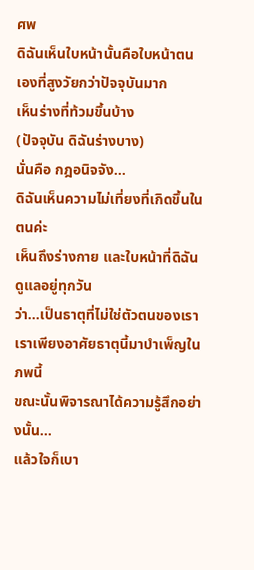ศพ
ดิฉันเห็นใบหน้านั้นคือใบหน้าตนเองที่สูงวัยกว่าปัจจุบันมาก
เห็นร่างที่ท้วมขึ้นบ้าง
(ปัจจุบัน ดิฉันร่างบาง)
นั่นคือ กฎอนิจจัง...
ดิฉันเห็นความไม่เที่ยงที่เกิดขึ้นในตนค่ะ
เห็นถึงร่างกาย และใบหน้าที่ดิฉันดูแลอยู่ทุกวัน
ว่า...เป็นธาตุที่ไม่ใช่ตัวตนของเรา
เราเพียงอาศัยธาตุนี้มาบำเพ็ญในภพนี้
ขณะนั้นพิจารณาได้ความรู้สึกอย่างนั้น...
แล้วใจก็เบา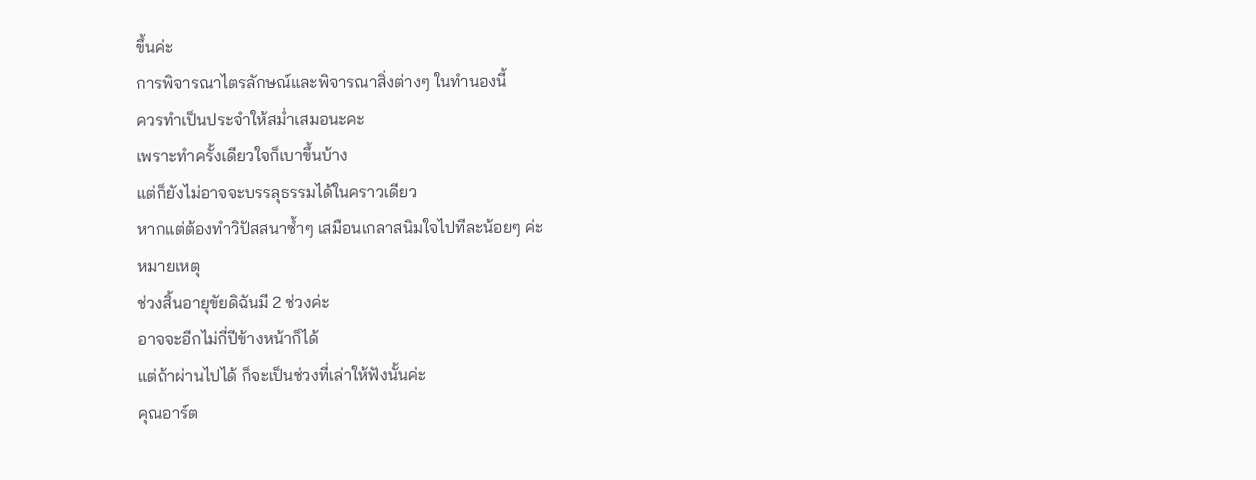ขึ้นค่ะ
การพิจารณาไตรลักษณ์และพิจารณาสิ่งต่างๆ ในทำนองนี้
ควรทำเป็นประจำให้สม่ำเสมอนะคะ
เพราะทำครั้งเดียวใจก็เบาขึ้นบ้าง
แต่ก็ยังไม่อาจจะบรรลุธรรมได้ในคราวเดียว
หากแต่ต้องทำวิปัสสนาซ้ำๆ เสมือนเกลาสนิมใจไปทีละน้อยๆ ค่ะ
หมายเหตุ
ช่วงสิ้นอายุขัยดิฉันมี 2 ช่วงค่ะ
อาจจะอีกไม่กี่ปีข้างหน้าก็ได้
แต่ถ้าผ่านไปได้ ก็จะเป็นช่วงที่เล่าให้ฟังนั้นค่ะ
คุณอาร์ต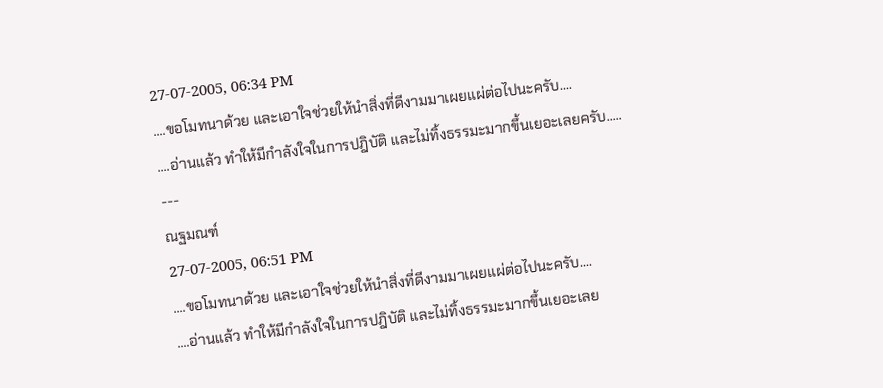27-07-2005, 06:34 PM
....ขอโมทนาด้วย และเอาใจช่วยให้นำสิ่งที่ดีงามมาเผยแผ่ต่อไปนะครับ....
....อ่านแล้ว ทำให้มีกำลังใจในการปฎิบัติ และไม่ทิ้งธรรมะมากขึ้นเยอะเลยครับ.....
---
ณฐมณฑ์
27-07-2005, 06:51 PM
....ขอโมทนาด้วย และเอาใจช่วยให้นำสิ่งที่ดีงามมาเผยแผ่ต่อไปนะครับ....
....อ่านแล้ว ทำให้มีกำลังใจในการปฎิบัติ และไม่ทิ้งธรรมะมากขึ้นเยอะเลย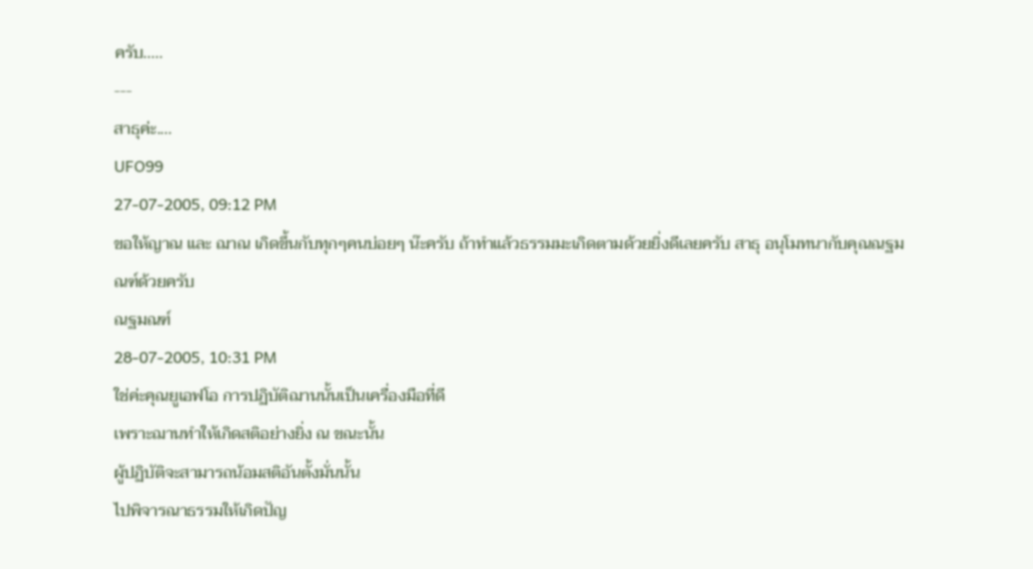ครับ.....
---
สาธุค่ะ....
UFO99
27-07-2005, 09:12 PM
ขอให้ญาณ และ ฌาณ เกิดขึ้นกับทุกๆคนบ่อยๆ น๊ะครับ ถ้าทำแล้วธรรมมะเกิดตามด้วยยิ่งดีเลยครับ สาธุ อนุโมทนากับคุณณฐมณฑ์ด้วยครับ
ณฐมณฑ์
28-07-2005, 10:31 PM
ใช่ค่ะคุณยูเอฟโอ การปฏิบัติฌานนั้นเป็นเครื่องมือที่ดี
เพราะฌานทำให้เกิดสติอย่างยิ่ง ณ ขณะนั้น
ผู้ปฏิบัติจะสามารถน้อมสติอันตั้งมั่นนั้น
ไปพิจารณาธรรมให้เกิดปัญ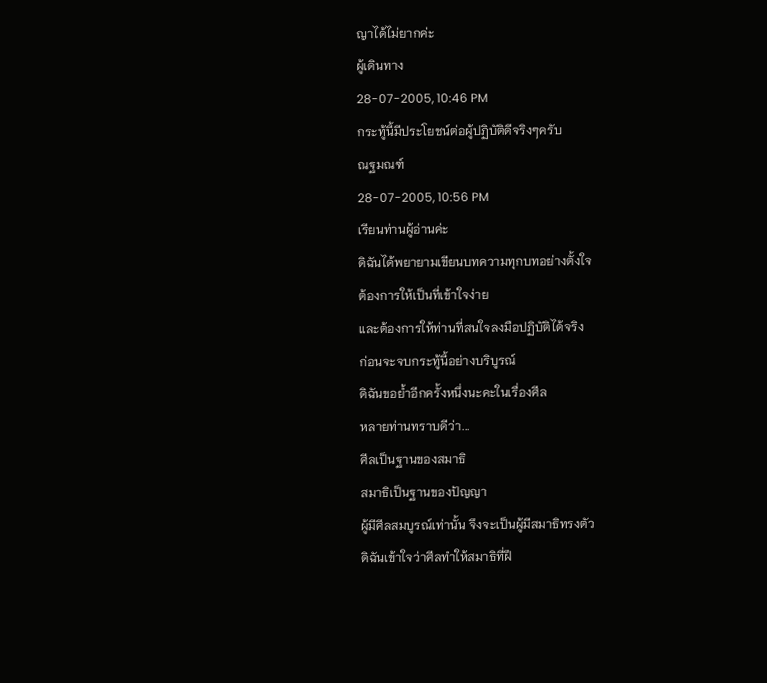ญาได้ไม่ยากค่ะ
ผู้เดินทาง
28-07-2005, 10:46 PM
กระทู้นี้มีประโยชน์ต่อผู้ปฏิบัติดีจริงๆครับ
ณฐมณฑ์
28-07-2005, 10:56 PM
เรียนท่านผู้อ่านค่ะ
ดิฉันได้พยายามเขียนบทความทุกบทอย่างตั้งใจ
ต้องการให้เป็นที่เข้าใจง่าย
และต้องการให้ท่านที่สนใจลงมือปฏิบัติได้จริง
ก่อนจะจบกระทู้นี้อย่างบริบูรณ์
ดิฉันขอย้ำอีกครั้งหนึ่งนะคะในเรื่องศีล
หลายท่านทราบดีว่า...
ศีลเป็นฐานของสมาธิ
สมาธิเป็นฐานของปัญญา
ผู้มีศีลสมบูรณ์เท่านั้น จึงจะเป็นผู้มีสมาธิทรงตัว
ดิฉันเข้าใจว่าศีลทำให้สมาธิที่ฝึ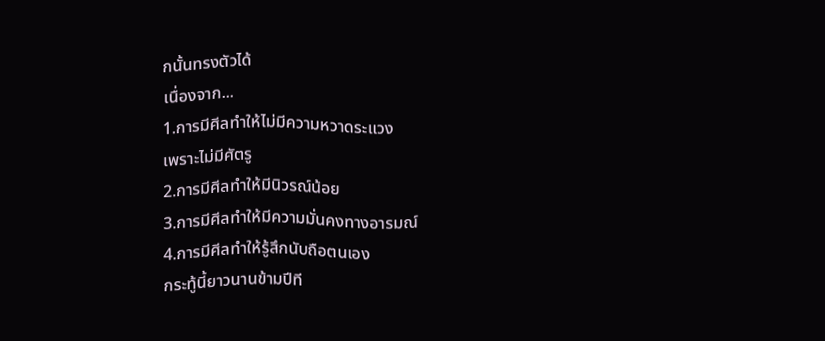กนั้นทรงตัวได้
เนื่องจาก...
1.การมีศีลทำให้ไม่มีความหวาดระแวง
เพราะไม่มีศัตรู
2.การมีศีลทำให้มีนิวรณ์น้อย
3.การมีศีลทำให้มีความมั่นคงทางอารมณ์
4.การมีศีลทำให้รู้สึกนับถือตนเอง
กระทู้นี้ยาวนานข้ามปีที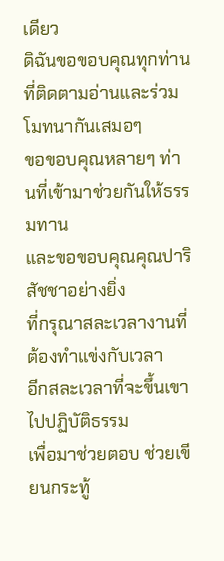เดียว
ดิฉันขอขอบคุณทุกท่านที่ติดตามอ่านและร่วมโมทนากันเสมอๆ
ขอขอบคุณหลายๆ ท่านที่เข้ามาช่วยกันให้ธรรมทาน
และขอขอบคุณคุณปาริสัชชาอย่างยิ่ง
ที่กรุณาสละเวลางานที่ต้องทำแข่งกับเวลา
อีกสละเวลาที่จะขึ้นเขาไปปฏิบัติธรรม
เพื่อมาช่วยตอบ ช่วยเขียนกระทู้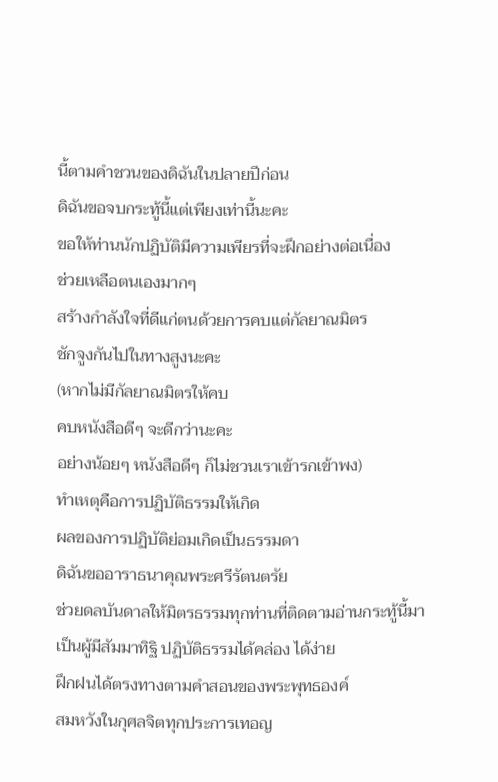นี้ตามคำชวนของดิฉันในปลายปีก่อน
ดิฉันขอจบกระทู้นี้แต่เพียงเท่านี้นะคะ
ขอให้ท่านนักปฏิบัติมีความเพียรที่จะฝึกอย่างต่อเนื่อง
ช่วยเหลือตนเองมากๆ
สร้างกำลังใจที่ดีแก่ตนด้วยการคบแต่กัลยาณมิตร
ชักจูงกันไปในทางสูงนะคะ
(หากไม่มีกัลยาณมิตรให้คบ
คบหนังสือดีๆ จะดีกว่านะคะ
อย่างน้อยๆ หนังสือดีๆ ก็ไม่ชวนเราเข้ารกเข้าพง)
ทำเหตุคือการปฏิบัติธรรมให้เกิด
ผลของการปฏิบัติย่อมเกิดเป็นธรรมดา
ดิฉันขออาราธนาคุณพระศรีรัตนตรัย
ช่วยดลบันดาลให้มิตรธรรมทุกท่านที่ติดตามอ่านกระทู้นี้มา
เป็นผู้มีสัมมาทิฐิ ปฏิบัติธรรมได้คล่อง ได้ง่าย
ฝึกฝนได้ตรงทางตามคำสอนของพระพุทธองค์
สมหวังในกุศลจิตทุกประการเทอญ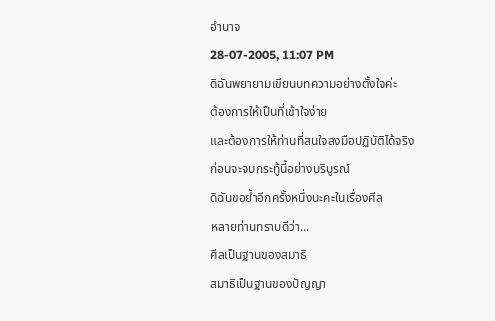อำนาจ
28-07-2005, 11:07 PM
ดิฉันพยายามเขียนบทความอย่างตั้งใจค่ะ
ต้องการให้เป็นที่เข้าใจง่าย
และต้องการให้ท่านที่สนใจลงมือปฏิบัติได้จริง
ก่อนจะจบกระทู้นี้อย่างบริบูรณ์
ดิฉันขอย้ำอีกครั้งหนึ่งนะคะในเรื่องศีล
หลายท่านทราบดีว่า...
ศีลเป็นฐานของสมาธิ
สมาธิเป็นฐานของปัญญา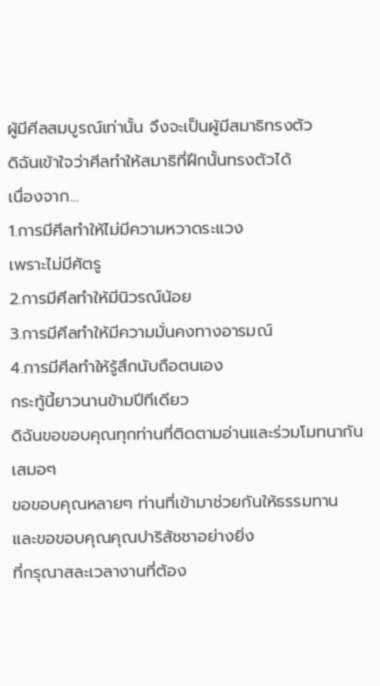ผู้มีศีลสมบูรณ์เท่านั้น จึงจะเป็นผู้มีสมาธิทรงตัว
ดิฉันเข้าใจว่าศีลทำให้สมาธิที่ฝึกนั้นทรงตัวได้
เนื่องจาก...
1.การมีศีลทำให้ไม่มีความหวาดระแวง
เพราะไม่มีศัตรู
2.การมีศีลทำให้มีนิวรณ์น้อย
3.การมีศีลทำให้มีความมั่นคงทางอารมณ์
4.การมีศีลทำให้รู้สึกนับถือตนเอง
กระทู้นี้ยาวนานข้ามปีทีเดียว
ดิฉันขอขอบคุณทุกท่านที่ติดตามอ่านและร่วมโมทนากันเสมอๆ
ขอขอบคุณหลายๆ ท่านที่เข้ามาช่วยกันให้ธรรมทาน
และขอขอบคุณคุณปาริสัชชาอย่างยิ่ง
ที่กรุณาสละเวลางานที่ต้อง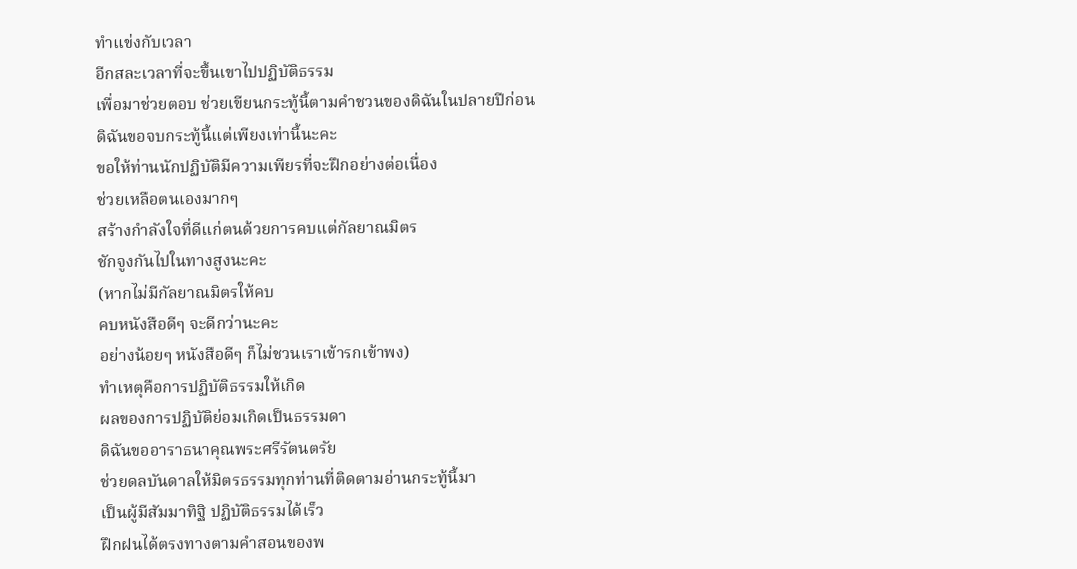ทำแข่งกับเวลา
อีกสละเวลาที่จะขึ้นเขาไปปฏิบัติธรรม
เพื่อมาช่วยตอบ ช่วยเขียนกระทู้นี้ตามคำชวนของดิฉันในปลายปีก่อน
ดิฉันขอจบกระทู้นี้แต่เพียงเท่านี้นะคะ
ขอให้ท่านนักปฏิบัติมีความเพียรที่จะฝึกอย่างต่อเนื่อง
ช่วยเหลือตนเองมากๆ
สร้างกำลังใจที่ดีแก่ตนด้วยการคบแต่กัลยาณมิตร
ชักจูงกันไปในทางสูงนะคะ
(หากไม่มีกัลยาณมิตรให้คบ
คบหนังสือดีๆ จะดีกว่านะคะ
อย่างน้อยๆ หนังสือดีๆ ก็ไม่ชวนเราเข้ารกเข้าพง)
ทำเหตุคือการปฏิบัติธรรมให้เกิด
ผลของการปฏิบัติย่อมเกิดเป็นธรรมดา
ดิฉันขออาราธนาคุณพระศรีรัตนตรัย
ช่วยดลบันดาลให้มิตรธรรมทุกท่านที่ติดตามอ่านกระทู้นี้มา
เป็นผู้มีสัมมาทิฐิ ปฏิบัติธรรมได้เร็ว
ฝึกฝนได้ตรงทางตามคำสอนของพ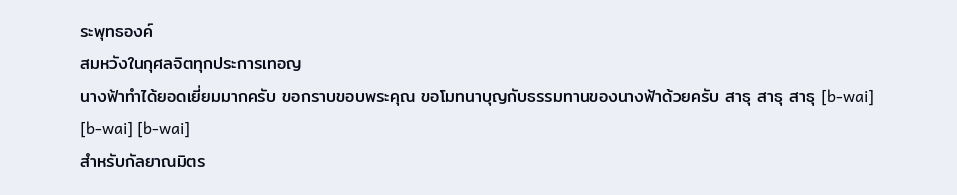ระพุทธองค์
สมหวังในกุศลจิตทุกประการเทอญ
นางฟ้าทำได้ยอดเยี่ยมมากครับ ขอกราบขอบพระคุณ ขอโมทนาบุญกับธรรมทานของนางฟ้าด้วยครับ สาธุ สาธุ สาธุ [b-wai] [b-wai] [b-wai]
สำหรับกัลยาณมิตร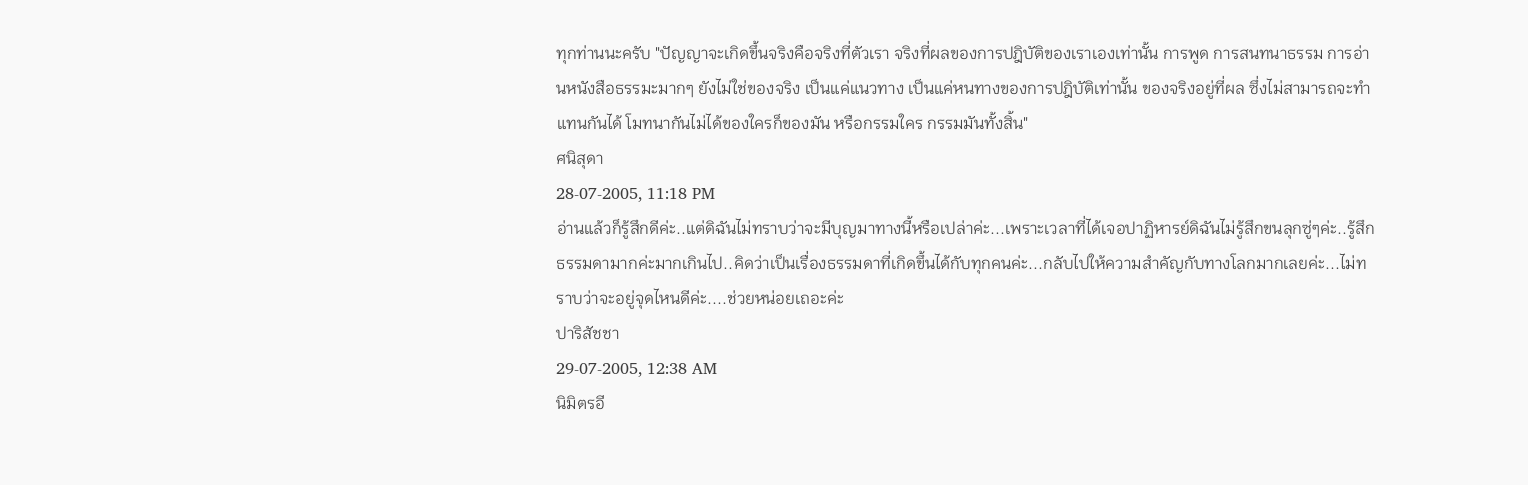ทุกท่านนะครับ "ปัญญาจะเกิดขึ้นจริงคือจริงที่ตัวเรา จริงที่ผลของการปฎิบัติของเราเองเท่านั้น การพูด การสนทนาธรรม การอ่านหนังสือธรรมะมากๆ ยังไม่ใช่ของจริง เป็นแค่แนวทาง เป็นแค่หนทางของการปฎิบัติเท่านั้น ของจริงอยู่ที่ผล ซึ่งไม่สามารถจะทำแทนกันได้ โมทนากันไม่ได้ของใครก็ของมัน หรือกรรมใคร กรรมมันทั้งสิ้น"
ศนิสุดา
28-07-2005, 11:18 PM
อ่านแล้วก็รู้สึกดีค่ะ..แต่ดิฉันไม่ทราบว่าจะมีบุญมาทางนี้หรือเปล่าค่ะ...เพราะเวลาที่ได้เจอปาฏิหารย์ดิฉันไม่รู้สึกขนลุกซู่ๆค่ะ..รู้สึกธรรมดามากค่ะมากเกินไป..คิดว่าเป็นเรื่องธรรมดาที่เกิดขึ้นได้กับทุกคนค่ะ...กลับไปให้ความสำคัญกับทางโลกมากเลยค่ะ...ไม่ทราบว่าจะอยู่จุดไหนดีค่ะ....ช่วยหน่อยเถอะค่ะ
ปาริสัชชา
29-07-2005, 12:38 AM
นิมิตรอี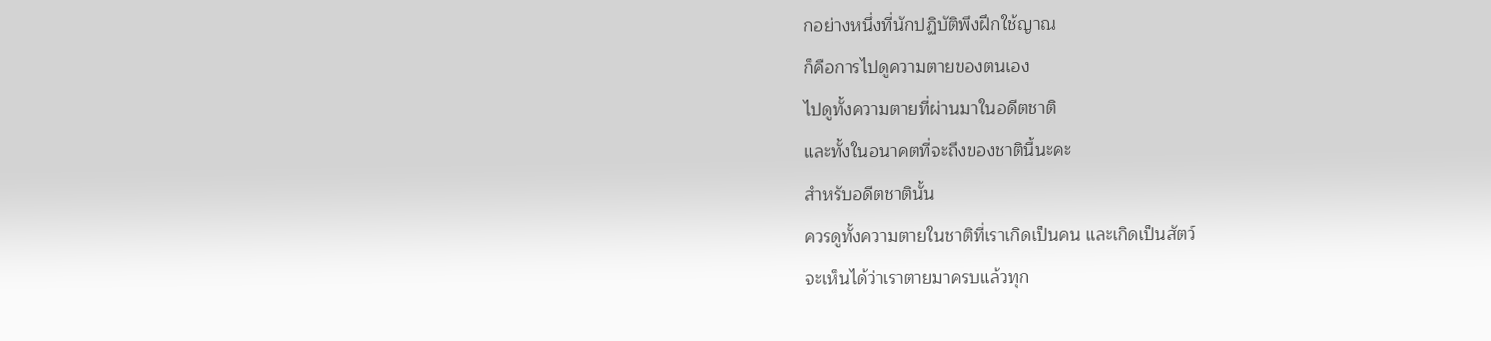กอย่างหนึ่งที่นักปฏิบัติพึงฝึกใช้ญาณ
ก็คือการไปดูความตายของตนเอง
ไปดูทั้งความตายที่ผ่านมาในอดีตชาติ
และทั้งในอนาคตที่จะถึงของชาตินี้นะคะ
สำหรับอดีตชาตินั้น
ควรดูทั้งความตายในชาติที่เราเกิดเป็นคน และเกิดเป็นสัตว์
จะเห็นได้ว่าเราตายมาครบแล้วทุก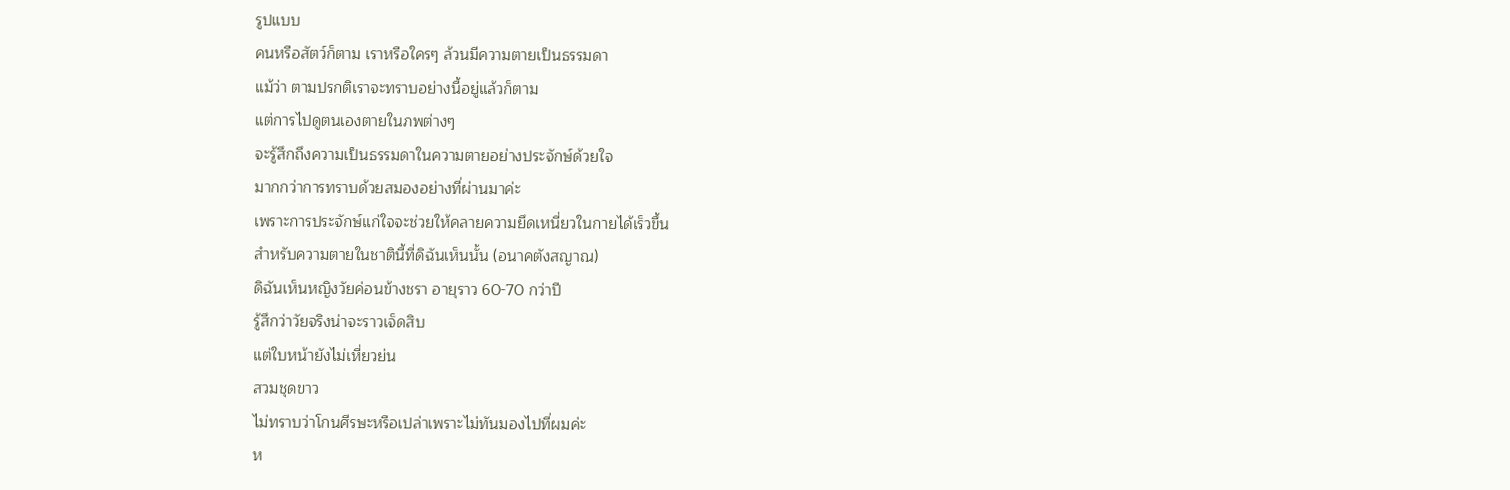รูปแบบ
คนหรือสัตว์ก็ตาม เราหรือใครๆ ล้วนมีความตายเป็นธรรมดา
แม้ว่า ตามปรกติเราจะทราบอย่างนี้อยู่แล้วก็ตาม
แต่การไปดูตนเองตายในภพต่างๆ
จะรู้สึกถึงความเป็นธรรมดาในความตายอย่างประจักษ์ด้วยใจ
มากกว่าการทราบด้วยสมองอย่างที่ผ่านมาค่ะ
เพราะการประจักษ์แก่ใจจะช่วยให้คลายความยึดเหนี่ยวในกายได้เร็วขึ้น
สำหรับความตายในชาตินี้ที่ดิฉันเห็นนั้น (อนาคตังสญาณ)
ดิฉันเห็นหญิงวัยค่อนข้างชรา อายุราว 60-70 กว่าปี
รู้สึกว่าวัยจริงน่าจะราวเจ็ดสิบ
แต่ใบหน้ายังไม่เหี่ยวย่น
สวมชุดขาว
ไม่ทราบว่าโกนศีรษะหรือเปล่าเพราะไม่ทันมองไปที่ผมค่ะ
ห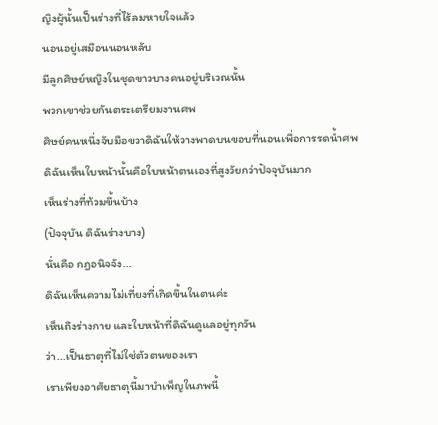ญิงผู้นั้นเป็นร่างที่ไร้ลมหายใจแล้ว
นอนอยู่เสมือนนอนหลับ
มีลูกศิษย์หญิงในชุดขาวบางคนอยู่บริเวณนั้น
พวกเขาช่วยกันตระเตรียมงานศพ
ศิษย์คนหนึ่งจับมือขวาดิฉันให้วางพาดบนขอบที่นอนเพื่อการรดน้ำศพ
ดิฉันเห็นใบหน้านั้นคือใบหน้าตนเองที่สูงวัยกว่าปัจจุบันมาก
เห็นร่างที่ท้วมขึ้นบ้าง
(ปัจจุบัน ดิฉันร่างบาง)
นั่นคือ กฎอนิจจัง...
ดิฉันเห็นความไม่เที่ยงที่เกิดขึ้นในตนค่ะ
เห็นถึงร่างกาย และใบหน้าที่ดิฉันดูแลอยู่ทุกวัน
ว่า...เป็นธาตุที่ไม่ใช่ตัวตนของเรา
เราเพียงอาศัยธาตุนี้มาบำเพ็ญในภพนี้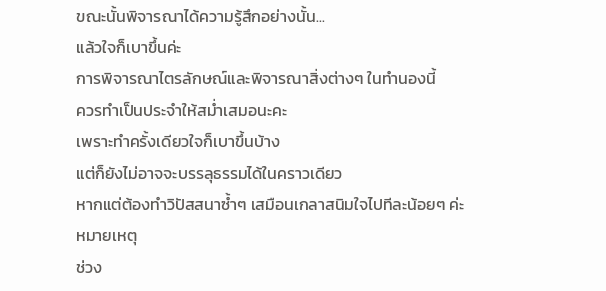ขณะนั้นพิจารณาได้ความรู้สึกอย่างนั้น...
แล้วใจก็เบาขึ้นค่ะ
การพิจารณาไตรลักษณ์และพิจารณาสิ่งต่างๆ ในทำนองนี้
ควรทำเป็นประจำให้สม่ำเสมอนะคะ
เพราะทำครั้งเดียวใจก็เบาขึ้นบ้าง
แต่ก็ยังไม่อาจจะบรรลุธรรมได้ในคราวเดียว
หากแต่ต้องทำวิปัสสนาซ้ำๆ เสมือนเกลาสนิมใจไปทีละน้อยๆ ค่ะ
หมายเหตุ
ช่วง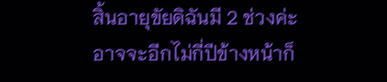สิ้นอายุขัยดิฉันมี 2 ช่วงค่ะ
อาจจะอีกไม่กี่ปีข้างหน้าก็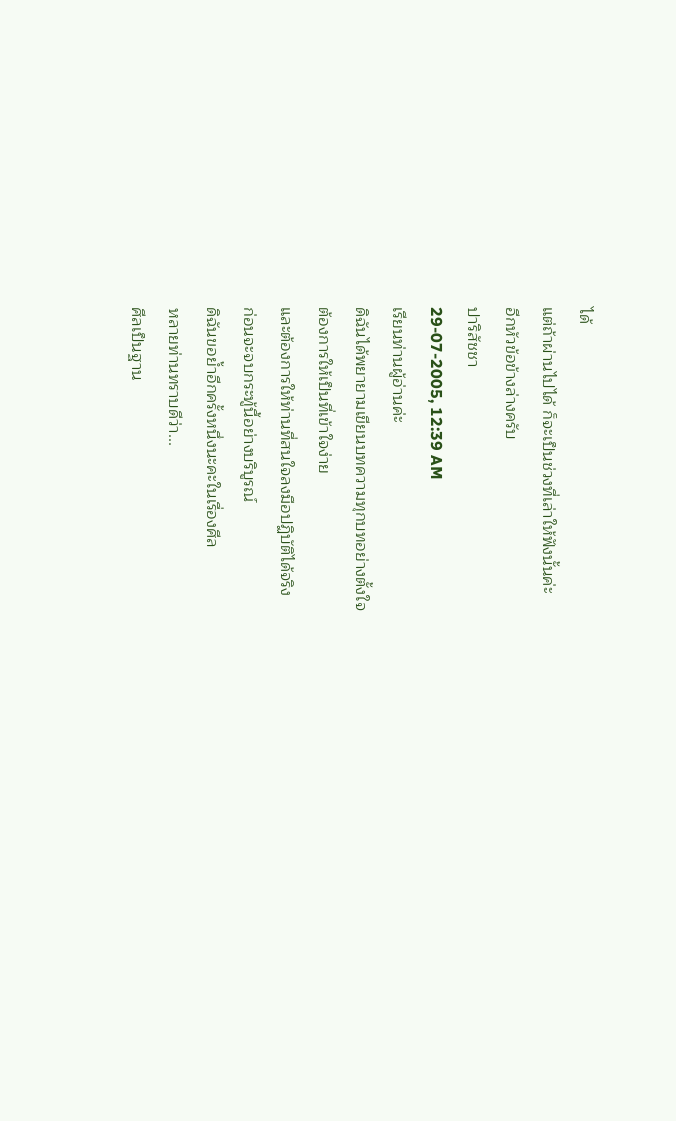ได้
แต่ถ้าผ่านไปได้ ก็จะเป็นช่วงที่เล่าให้ฟังนั้นค่ะ
อีกหัวข้อข้างล่างครับ
ปาริสัชชา
29-07-2005, 12:39 AM
เรียนท่านผู้อ่านค่ะ
ดิฉันได้พยายามเขียนบทความทุกบทอย่างตั้งใจ
ต้องการให้เป็นที่เข้าใจง่าย
และต้องการให้ท่านที่สนใจลงมือปฏิบัติได้จริง
ก่อนจะจบกระทู้นี้อย่างบริบูรณ์
ดิฉันขอย้ำอีกครั้งหนึ่งนะคะในเรื่องศีล
หลายท่านทราบดีว่า...
ศีลเป็นฐาน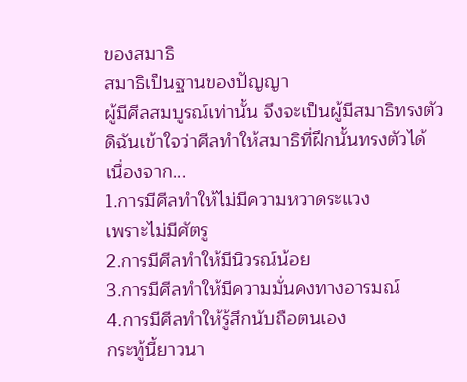ของสมาธิ
สมาธิเป็นฐานของปัญญา
ผู้มีศีลสมบูรณ์เท่านั้น จึงจะเป็นผู้มีสมาธิทรงตัว
ดิฉันเข้าใจว่าศีลทำให้สมาธิที่ฝึกนั้นทรงตัวได้
เนื่องจาก...
1.การมีศีลทำให้ไม่มีความหวาดระแวง
เพราะไม่มีศัตรู
2.การมีศีลทำให้มีนิวรณ์น้อย
3.การมีศีลทำให้มีความมั่นคงทางอารมณ์
4.การมีศีลทำให้รู้สึกนับถือตนเอง
กระทู้นี้ยาวนา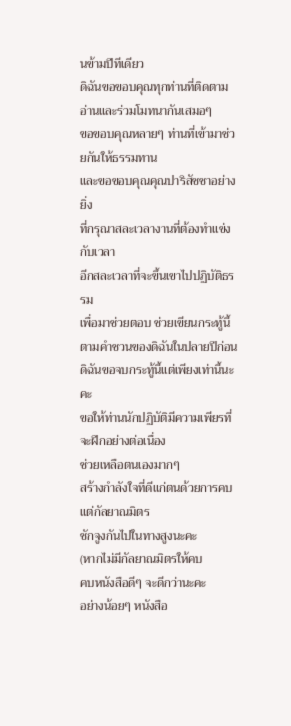นข้ามปีทีเดียว
ดิฉันขอขอบคุณทุกท่านที่ติดตามอ่านและร่วมโมทนากันเสมอๆ
ขอขอบคุณหลายๆ ท่านที่เข้ามาช่วยกันให้ธรรมทาน
และขอขอบคุณคุณปาริสัชชาอย่างยิ่ง
ที่กรุณาสละเวลางานที่ต้องทำแข่งกับเวลา
อีกสละเวลาที่จะขึ้นเขาไปปฏิบัติธรรม
เพื่อมาช่วยตอบ ช่วยเขียนกระทู้นี้ตามคำชวนของดิฉันในปลายปีก่อน
ดิฉันขอจบกระทู้นี้แต่เพียงเท่านี้นะคะ
ขอให้ท่านนักปฏิบัติมีความเพียรที่จะฝึกอย่างต่อเนื่อง
ช่วยเหลือตนเองมากๆ
สร้างกำลังใจที่ดีแก่ตนด้วยการคบแต่กัลยาณมิตร
ชักจูงกันไปในทางสูงนะคะ
(หากไม่มีกัลยาณมิตรให้คบ
คบหนังสือดีๆ จะดีกว่านะคะ
อย่างน้อยๆ หนังสือ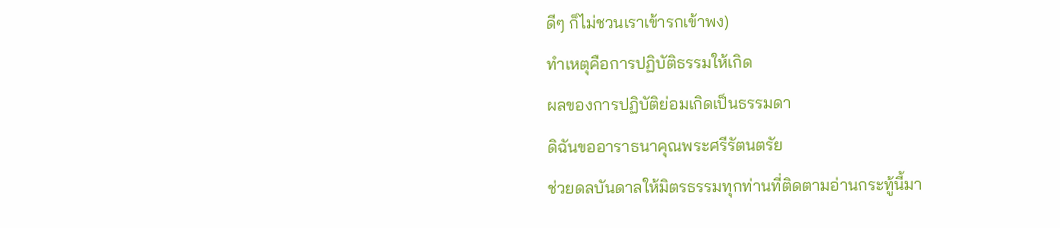ดีๆ ก็ไม่ชวนเราเข้ารกเข้าพง)
ทำเหตุคือการปฏิบัติธรรมให้เกิด
ผลของการปฏิบัติย่อมเกิดเป็นธรรมดา
ดิฉันขออาราธนาคุณพระศรีรัตนตรัย
ช่วยดลบันดาลให้มิตรธรรมทุกท่านที่ติดตามอ่านกระทู้นี้มา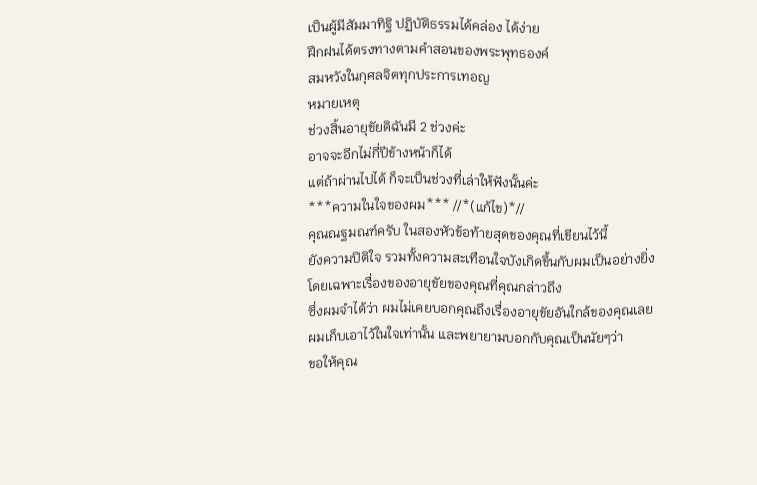เป็นผู้มีสัมมาทิฐิ ปฏิบัติธรรมได้คล่อง ได้ง่าย
ฝึกฝนได้ตรงทางตามคำสอนของพระพุทธองค์
สมหวังในกุศลจิตทุกประการเทอญ
หมายเหตุ
ช่วงสิ้นอายุขัยดิฉันมี 2 ช่วงค่ะ
อาจจะอีกไม่กี่ปีข้างหน้าก็ได้
แต่ถ้าผ่านไปได้ ก็จะเป็นช่วงที่เล่าให้ฟังนั้นค่ะ
***ความในใจของผม*** //*(แก้ไข)*//
คุณณฐมณฑ์ครับ ในสองหัวข้อท้ายสุดของคุณที่เขียนไว้นี้
ยังความปิติใจ รวมทั้งความสะเทือนใจบังเกิดขึ้นกับผมเป็นอย่างยิ่ง
โดยเฉพาะเรื่องของอายุขัยของคุณที่คุณกล่าวถึง
ซึ่งผมจำได้ว่า ผมไม่เคยบอกคุณถึงเรื่องอายุขัยอันใกล้ของคุณเลย
ผมเก็บเอาไว้ในใจเท่านั้น และพยายามบอกกับคุณเป็นนัยๆว่า
ขอให้คุณ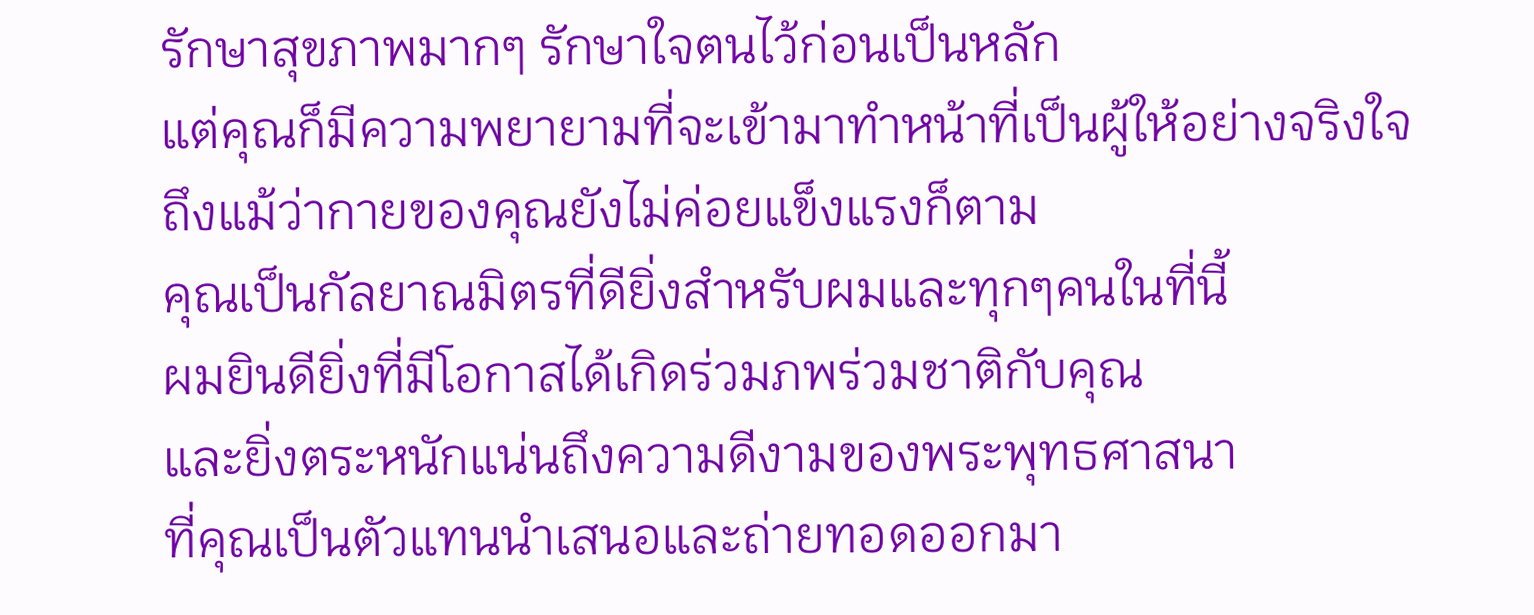รักษาสุขภาพมากๆ รักษาใจตนไว้ก่อนเป็นหลัก
แต่คุณก็มีความพยายามที่จะเข้ามาทำหน้าที่เป็นผู้ให้อย่างจริงใจ
ถึงแม้ว่ากายของคุณยังไม่ค่อยแข็งแรงก็ตาม
คุณเป็นกัลยาณมิตรที่ดียิ่งสำหรับผมและทุกๆคนในที่นี้
ผมยินดียิ่งที่มีโอกาสได้เกิดร่วมภพร่วมชาติกับคุณ
และยิ่งตระหนักแน่นถึงความดีงามของพระพุทธศาสนา
ที่คุณเป็นตัวแทนนำเสนอและถ่ายทอดออกมา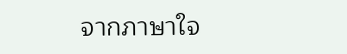จากภาษาใจ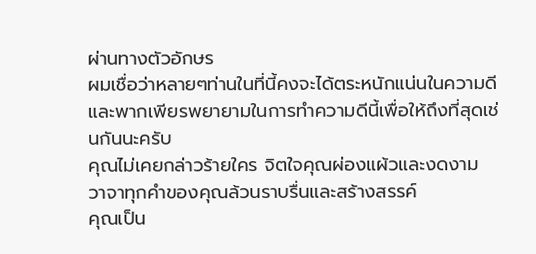ผ่านทางตัวอักษร
ผมเชื่อว่าหลายๆท่านในที่นี้คงจะได้ตระหนักแน่นในความดี
และพากเพียรพยายามในการทำความดีนี้เพื่อให้ถึงที่สุดเช่นกันนะครับ
คุณไม่เคยกล่าวร้ายใคร จิตใจคุณผ่องแผ้วและงดงาม
วาจาทุกคำของคุณล้วนราบรื่นและสร้างสรรค์
คุณเป็น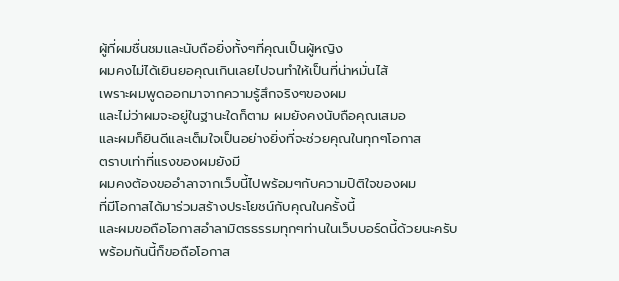ผู้ที่ผมชื่นชมและนับถือยิ่งทั้งๆที่คุณเป็นผู้หญิง
ผมคงไม่ได้เยินยอคุณเกินเลยไปจนทำให้เป็นที่น่าหมั่นไส้
เพราะผมพูดออกมาจากความรู้สึกจริงๆของผม
และไม่ว่าผมจะอยู่ในฐานะใดก็ตาม ผมยังคงนับถือคุณเสมอ
และผมก็ยินดีและเต็มใจเป็นอย่างยิ่งที่จะช่วยคุณในทุกๆโอกาส
ตราบเท่าที่แรงของผมยังมี
ผมคงต้องขออำลาจากเว็บนี้ไปพร้อมๆกับความปิติใจของผม
ที่มีโอกาสได้มาร่วมสร้างประโยชน์กับคุณในครั้งนี้
และผมขอถือโอกาสอำลามิตรธรรมทุกๆท่านในเว็บบอร์ดนี้ด้วยนะครับ
พร้อมกันนี้ก็ขอถือโอกาส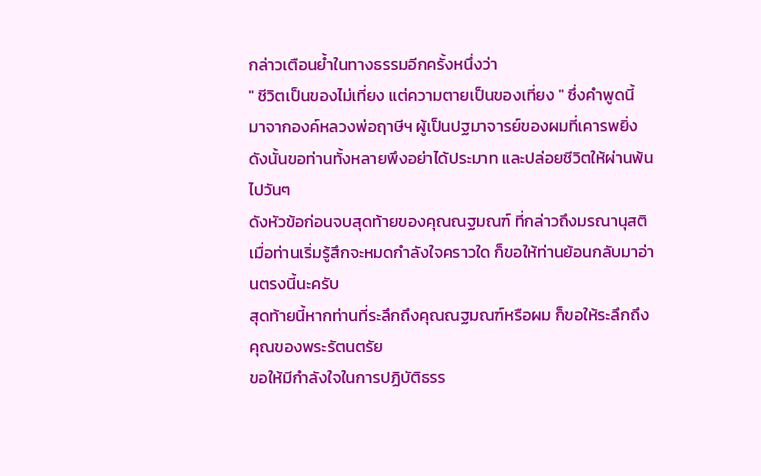กล่าวเตือนย้ำในทางธรรมอีกครั้งหนึ่งว่า
" ชีวิตเป็นของไม่เที่ยง แต่ความตายเป็นของเที่ยง " ซึ่งคำพูดนี้
มาจากองค์หลวงพ่อฤาษีฯ ผู้เป็นปฐมาจารย์ของผมที่เคารพยิ่ง
ดังนั้นขอท่านทั้งหลายพึงอย่าได้ประมาท และปล่อยชีวิตให้ผ่านพ้นไปวันๆ
ดังหัวข้อก่อนจบสุดท้ายของคุณณฐมณฑ์ ที่กล่าวถึงมรณานุสติ
เมื่อท่านเริ่มรู้สึกจะหมดกำลังใจคราวใด ก็ขอให้ท่านย้อนกลับมาอ่านตรงนี้นะครับ
สุดท้ายนี้หากท่านที่ระลึกถึงคุณณฐมณฑ์หรือผม ก็ขอให้ระลึกถึงคุณของพระรัตนตรัย
ขอให้มีกำลังใจในการปฏิบัติธรร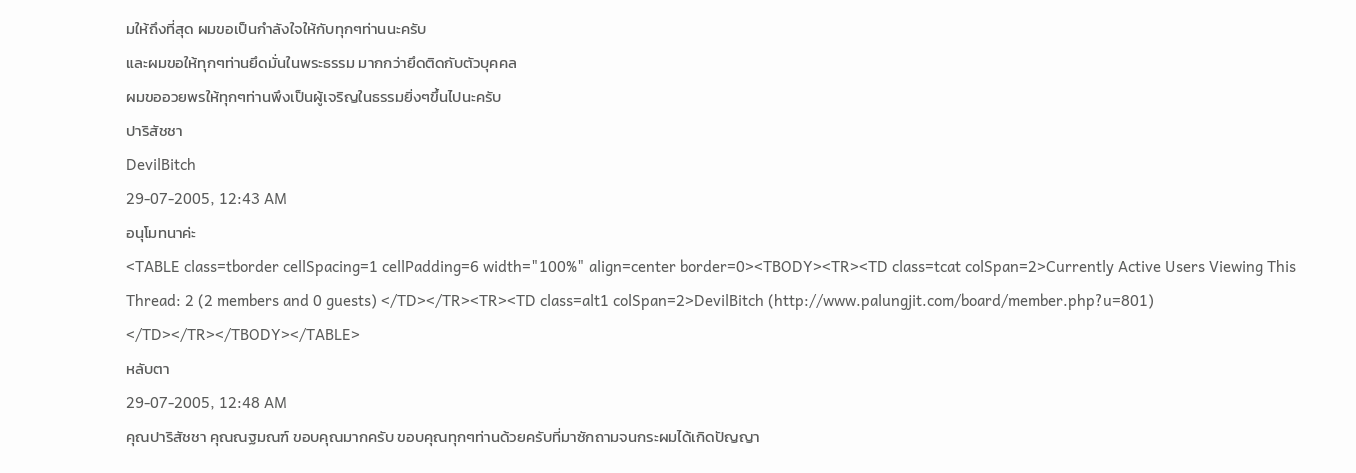มให้ถึงที่สุด ผมขอเป็นกำลังใจให้กับทุกๆท่านนะครับ
และผมขอให้ทุกๆท่านยึดมั่นในพระธรรม มากกว่ายึดติดกับตัวบุคคล
ผมขออวยพรให้ทุกๆท่านพึงเป็นผู้เจริญในธรรมยิ่งๆขึ้นไปนะครับ
ปาริสัชชา
DevilBitch
29-07-2005, 12:43 AM
อนุโมทนาค่ะ
<TABLE class=tborder cellSpacing=1 cellPadding=6 width="100%" align=center border=0><TBODY><TR><TD class=tcat colSpan=2>Currently Active Users Viewing This Thread: 2 (2 members and 0 guests) </TD></TR><TR><TD class=alt1 colSpan=2>DevilBitch (http://www.palungjit.com/board/member.php?u=801) </TD></TR></TBODY></TABLE>
หลับตา
29-07-2005, 12:48 AM
คุณปาริสัชชา คุณณฐมณฑ์ ขอบคุณมากครับ ขอบคุณทุกๆท่านด้วยครับที่มาซักถามจนกระผมได้เกิดปัญญา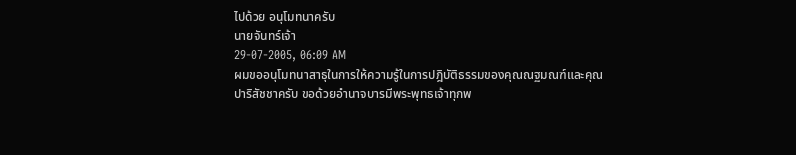ไปด้วย อนุโมทนาครับ
นายจันทร์เจ้า
29-07-2005, 06:09 AM
ผมขออนุโมทนาสาธุในการให้ความรู้ในการปฎิบัติธรรมของคุณณฐมณฑ์และคุณปาริสัชชาครับ ขอด้วยอำนาจบารมีพระพุทธเจ้าทุกพ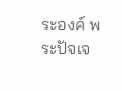ระองค์ พระปัจเจ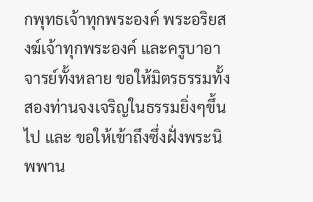กพุทธเจ้าทุกพระองค์ พระอริยสงฆ์เจ้าทุกพระองค์ และครูบาอาจารย์ทั้งหลาย ขอให้มิตรธรรมทั้งสองท่านจงเจริญในธรรมยิ่งๆขึ้นไป และ ขอให้เข้าถึงซึ่งฝั่งพระนิพพาน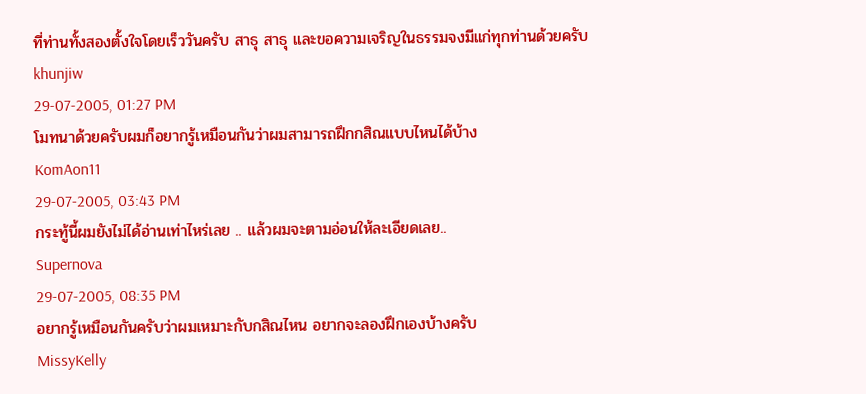ที่ท่านทั้งสองตั้งใจโดยเร็ววันครับ สาธุ สาธุ และขอความเจริญในธรรมจงมีแก่ทุกท่านด้วยครับ
khunjiw
29-07-2005, 01:27 PM
โมทนาด้วยครับผมก็อยากรู้เหมือนกันว่าผมสามารถฝึกกสิณแบบไหนได้บ้าง
KomAon11
29-07-2005, 03:43 PM
กระทู้นี้ผมยังไม่ได้อ่านเท่าไหร่เลย .. แล้วผมจะตามอ่อนให้ละเอียดเลย..
Supernova
29-07-2005, 08:35 PM
อยากรู้เหมือนกันครับว่าผมเหมาะกับกสิณไหน อยากจะลองฝึกเองบ้างครับ
MissyKelly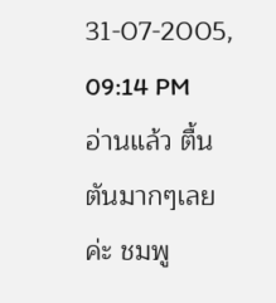31-07-2005, 09:14 PM
อ่านแล้ว ตื้นตันมากๆเลยค่ะ ชมพู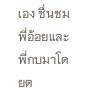เอง ชื่นชมพี่อ้อยและพี่กบมาโดยต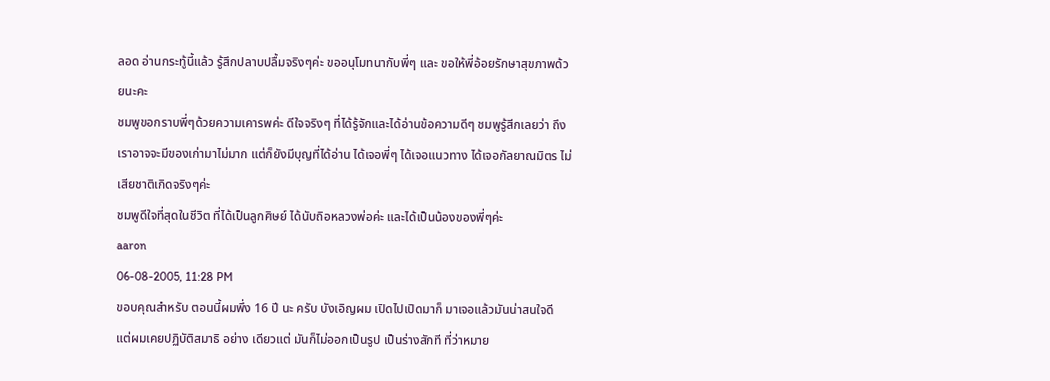ลอด อ่านกระทู้นี้แล้ว รู้สึกปลาบปลื้มจริงๆค่ะ ขออนุโมทนากับพี่ๆ และ ขอให้พี่อ้อยรักษาสุขภาพด้วยนะคะ
ชมพูขอกราบพี่ๆด้วยความเคารพค่ะ ดีใจจริงๆ ที่ได้รู้จักและได้อ่านข้อความดีๆ ชมพูรู้สีกเลยว่า ถึงเราอาจจะมีของเก่ามาไม่มาก แต่ก็ยังมีบุญที่ได้อ่าน ได้เจอพี่ๆ ได้เจอแนวทาง ได้เจอกัลยาณมิตร ไม่เสียชาติเกิดจริงๆค่ะ
ชมพูดีใจที่สุดในชีวิต ที่ได้เป็นลูกศิษย์ ได้นับถิอหลวงพ่อค่ะ และได้เป็นน้องของพี่ๆค่ะ
aaron
06-08-2005, 11:28 PM
ขอบคุณสำหรับ ตอนนี้ผมพึ่ง 16 ปี นะ ครับ บังเอิญผม เปิดไปเปิดมาก็ มาเจอแล้วมันน่าสนใจดี แต่ผมเคยปฏิบัติสมาธิ อย่าง เดียวแต่ มันก็ไม่ออกเป็นรูป เป็นร่างสักที ที่ว่าหมาย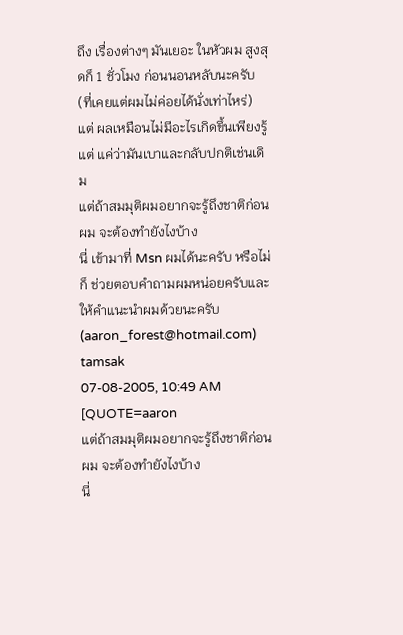ถึง เรื่องต่างๆ มันเยอะ ในหัวผม สูงสุดก็ 1 ชั่วโมง ก่อนนอนหลับนะครับ (ที่เคยแต่ผมไม่ค่อยได้นั่งเท่าไหร่)
แต่ ผลเหมือนไม่มีอะไรเกิดขึ้นเพียงรู้แต่ แค่ว่ามันเบาและกลับปกติเช่นเดิม
แต่ถ้าสมมุติผมอยากจะรู้ถึงชาติก่อนผม จะต้องทำยังไงบ้าง
นี่ เข้ามาที่ Msn ผมได้นะครับ หรือไม่ก็ ช่วยตอบคำถามผมหน่อยครับและให้คำแนะนำผมด้วยนะครับ (aaron_forest@hotmail.com)
tamsak
07-08-2005, 10:49 AM
[QUOTE=aaron
แต่ถ้าสมมุติผมอยากจะรู้ถึงชาติก่อนผม จะต้องทำยังไงบ้าง
นี่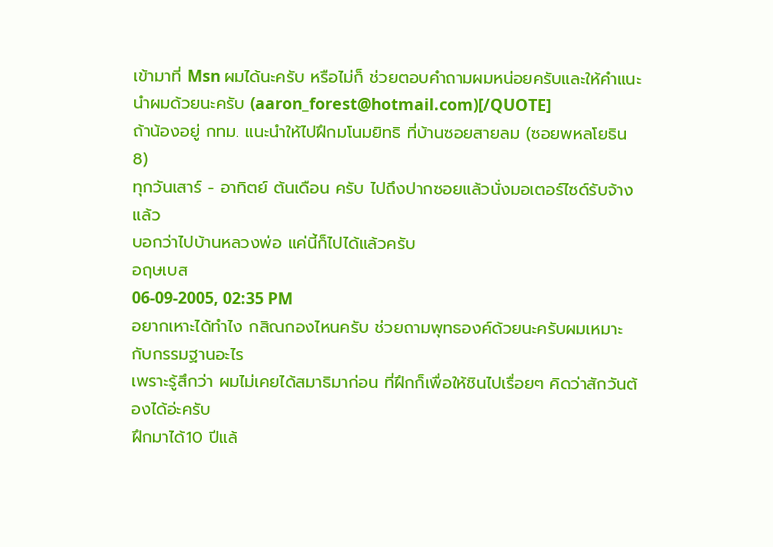เข้ามาที่ Msn ผมได้นะครับ หรือไม่ก็ ช่วยตอบคำถามผมหน่อยครับและให้คำแนะนำผมด้วยนะครับ (aaron_forest@hotmail.com)[/QUOTE]
ถ้าน้องอยู่ กทม. แนะนำให้ไปฝึกมโนมยิทธิ ที่บ้านซอยสายลม (ซอยพหลโยธิน 8)
ทุกวันเสาร์ - อาทิตย์ ต้นเดือน ครับ ไปถึงปากซอยแล้วนั่งมอเตอร์ไซด์รับจ้างแล้ว
บอกว่าไปบ้านหลวงพ่อ แค่นี้ก็ไปได้แล้วครับ
อฤษเบส
06-09-2005, 02:35 PM
อยากเหาะได้ทำไง กสิณกองไหนครับ ช่วยถามพุทธองค์ด้วยนะครับผมเหมาะกับกรรมฐานอะไร
เพราะรู้สึกว่า ผมไม่เคยได้สมาธิมาก่อน ที่ฝึกก็เพื่อให้ชินไปเรื่อยๆ คิดว่าสักวันต้องได้อ่ะครับ
ฝึกมาได้10 ปีแล้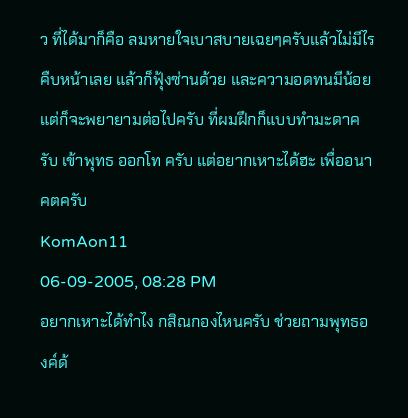ว ที่ได้มาก็คือ ลมหายใจเบาสบายเฉยๆครับแล้วไม่มีไรคืบหน้าเลย แล้วก็ฟุ้งซ่านด้วย และความอดทนมีน้อยแต่ก็จะพยายามต่อไปครับ ที่ผมฝึกก็แบบทำมะดาครับ เข้าพุทธ ออกโท ครับ แต่อยากเหาะได้ฮะ เพื่ออนาคตครับ
KomAon11
06-09-2005, 08:28 PM
อยากเหาะได้ทำไง กสิณกองไหนครับ ช่วยถามพุทธองค์ด้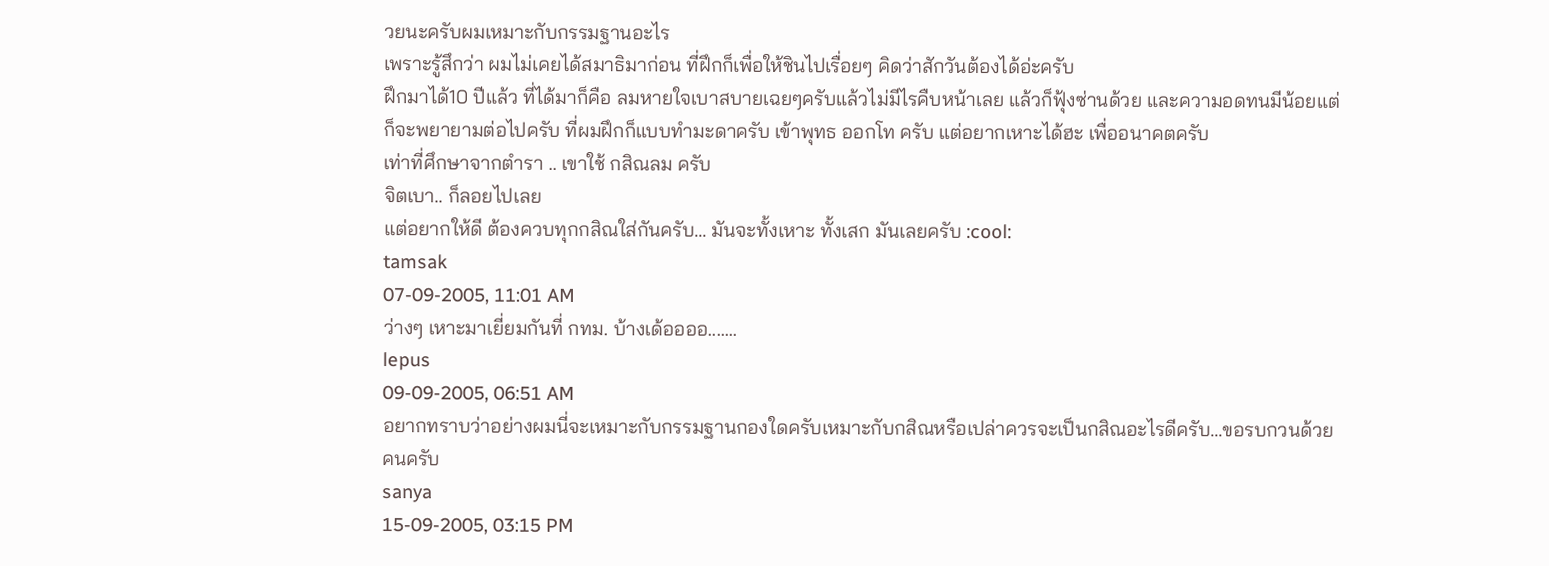วยนะครับผมเหมาะกับกรรมฐานอะไร
เพราะรู้สึกว่า ผมไม่เคยได้สมาธิมาก่อน ที่ฝึกก็เพื่อให้ชินไปเรื่อยๆ คิดว่าสักวันต้องได้อ่ะครับ
ฝึกมาได้10 ปีแล้ว ที่ได้มาก็คือ ลมหายใจเบาสบายเฉยๆครับแล้วไม่มีไรคืบหน้าเลย แล้วก็ฟุ้งซ่านด้วย และความอดทนมีน้อยแต่ก็จะพยายามต่อไปครับ ที่ผมฝึกก็แบบทำมะดาครับ เข้าพุทธ ออกโท ครับ แต่อยากเหาะได้ฮะ เพื่ออนาคตครับ
เท่าที่ศึกษาจากตำรา .. เขาใช้ กสิณลม ครับ
จิตเบา.. ก็ลอยไปเลย
แต่อยากให้ดี ต้องควบทุกกสิณใส่กันครับ... มันจะทั้งเหาะ ทั้งเสก มันเลยครับ :cool:
tamsak
07-09-2005, 11:01 AM
ว่างๆ เหาะมาเยี่ยมกันที่ กทม. บ้างเด้ออออ.......
lepus
09-09-2005, 06:51 AM
อยากทราบว่าอย่างผมนี่จะเหมาะกับกรรมฐานกองใดครับเหมาะกับกสิณหรือเปล่าควรจะเป็นกสิณอะไรดีครับ...ขอรบกวนด้วยคนครับ
sanya
15-09-2005, 03:15 PM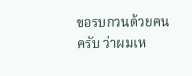ขอรบกวนด้วยคนครับ ว่าผมเห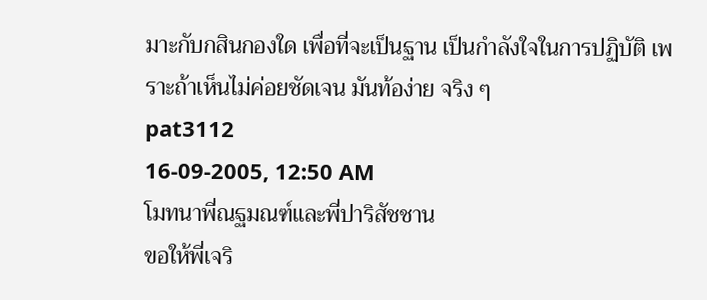มาะกับกสินกองใด เพื่อที่จะเป็นฐาน เป็นกำลังใจในการปฏิบัติ เพราะถ้าเห็นไม่ค่อยชัดเจน มันท้อง่าย จริง ๆ
pat3112
16-09-2005, 12:50 AM
โมทนาพี่ณฐมณฑ์และพี่ปาริสัชชาน
ขอให้พี่เจริ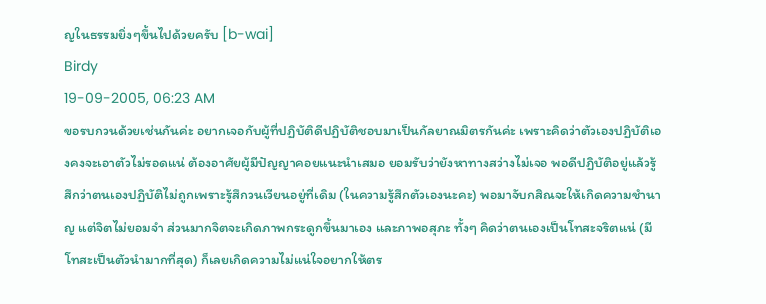ญในธรรมยิ่งๆขึ้นไปด้วยครับ [b-wai]
Birdy
19-09-2005, 06:23 AM
ขอรบกวนด้วยเช่นกันค่ะ อยากเจอกับผู้ที่ปฏิบัติดีปฏิบัติชอบมาเป็นกัลยาณมิตรกันค่ะ เพราะคิดว่าตัวเองปฏิบัติเองคงจะเอาตัวไม่รอดแน่ ต้องอาศัยผู้มีปัญญาคอยแนะนำเสมอ ยอมรับว่ายังหาทางสว่างไม่เจอ พอดีปฏิบัติอยู่แล้วรู้สึกว่าตนเองปฏิบัติไม่ถูกเพราะรู้สึกวนเวียนอยู่ที่เดิม (ในความรู้สึกตัวเองนะคะ) พอมาจับกสิณจะให้เกิดความชำนาญ แต่จิตไม่ยอมจำ ส่วนมากจิตจะเกิดภาพกระดูกขึ้นมาเอง และภาพอสุภะ ทั้งๆ คิดว่าตนเองเป็นโทสะจริตแน่ (มีโทสะเป็นตัวนำมากที่สุด) ก็เลยเกิดความไม่แน่ใจอยากให้ตร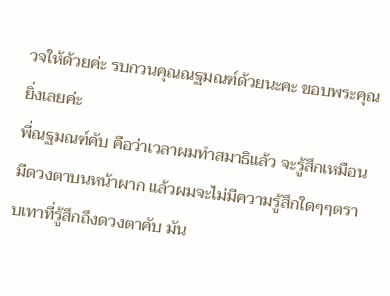วจให้ด้วยค่ะ รบกวนคุณณฐมณฑ์ด้วยนะคะ ขอบพระคุณยิ่งเลยค่ะ
พี่ณฐมณฑ์คับ คือว่าเวลาผมทำสมาธิแล้ว จะรู้สึกเหมือนมีดวงตาบนหน้าผาก แล้วผมจะไม่มีความรู้สึกใดๆๆตราบเทาที่รู้สึกถึงดวงตาคับ มัน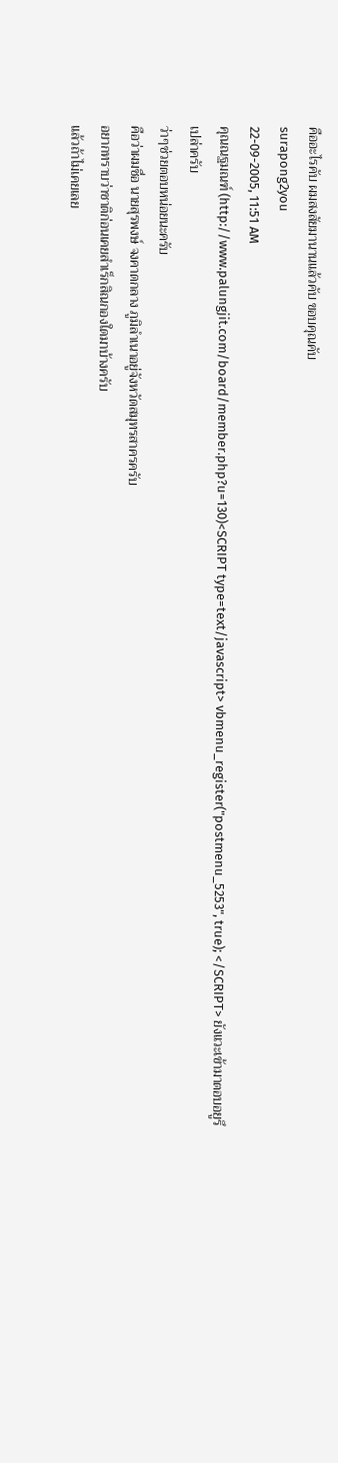คืออะไรคับ ผมสงสัยมานานแล้วคับ ขอบคุณคับ
surapong2you
22-09-2005, 11:51 AM
คุณณฐมณฑ์ (http://www.palungjit.com/board/member.php?u=130)<SCRIPT type=text/javascript> vbmenu_register("postmenu_5253", true); </SCRIPT> ยังแวะเข้ามาตอบอยูรึเปล่าครับ
ว่าๆช่วยตอบหน่อยนะครับ
คือว่าผมชื่อ นายสุรพงษ์ จงคาดกลาง ภูมิลำเนาอยู่จังหวัดสมุทรสาครครับ
อยากทราบว่าชาติก่อนเคยสำเร็กสิณกองใดมาบ้างครับ
แล้วถ้าไม่เคยเลย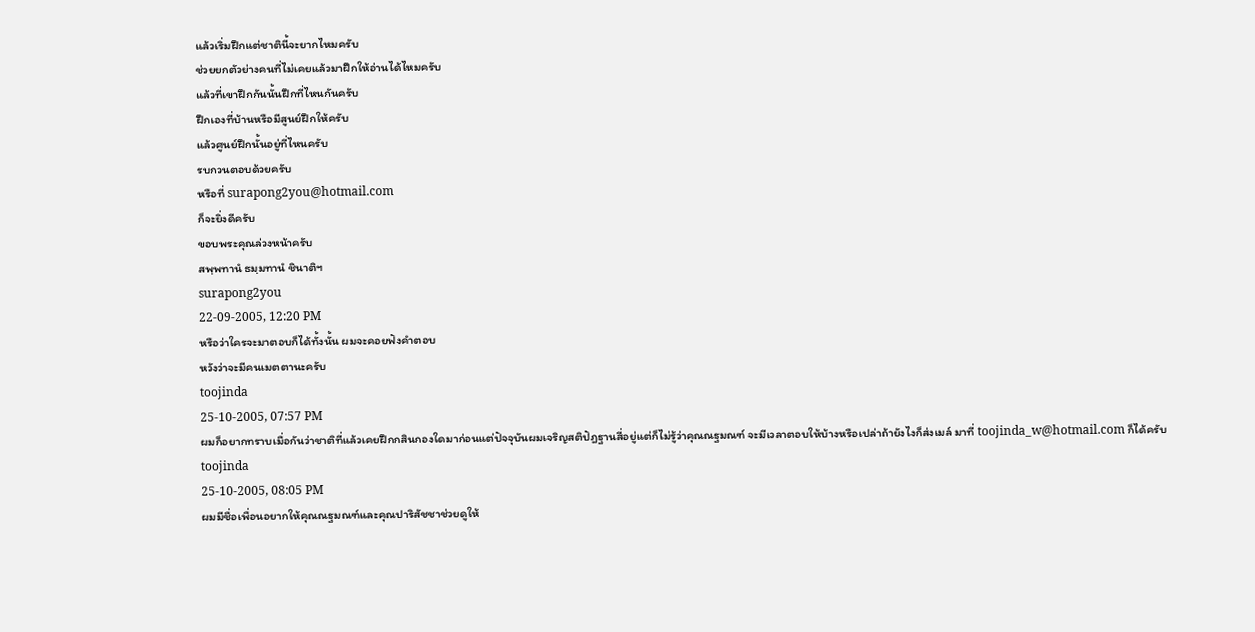แล้วเริ่มฝึกแต่ชาตินี้จะยากไหมครับ
ช่วยยกตัวย่างคนที่ไม่เคยแล้วมาฝึกให้อ่านได้ไหมครับ
แล้วที่เขาฝึกกันนั้นฝึกที่ไหนกันครับ
ฝึกเองที่บ้านหรือมีสูนย์ฝึกให้ครับ
แล้วศูนย์ฝึกนั้นอยู่ที่ไหนครับ
รบกวนตอบด้วยครับ
หรือที่ surapong2you@hotmail.com
ก็จะยิ่งดีครับ
ขอบพระคุณล่วงหน้าครับ
สพฺพทานํ ธมฺมทานํ ชินาติฯ
surapong2you
22-09-2005, 12:20 PM
หรือว่าใครจะมาตอบก็ได้ทั้งนั้น ผมจะคอยฟังคำตอบ
หวังว่าจะมีคนเมตตานะครับ
toojinda
25-10-2005, 07:57 PM
ผมก็อยากทราบเมื่อกันว่าชาติที่แล้วเคยฝึกกสินกองใดมาก่อนแต่ปัจจุบันผมเจริญสติปัฎฐานสี่อยู่แต่ก็ไม่รู้ว่าคุณณฐมณฑ์ จะมีเวลาตอบให้บ้างหรือเปล่าถ้ายังไงก็ส่งเมล์ มาที่ toojinda_w@hotmail.com ก็ได้ครับ
toojinda
25-10-2005, 08:05 PM
ผมมีชื่อเพื่อนอยากให้คุณณฐมณฑ์และคุณปาริสัชชาช่วยดูให้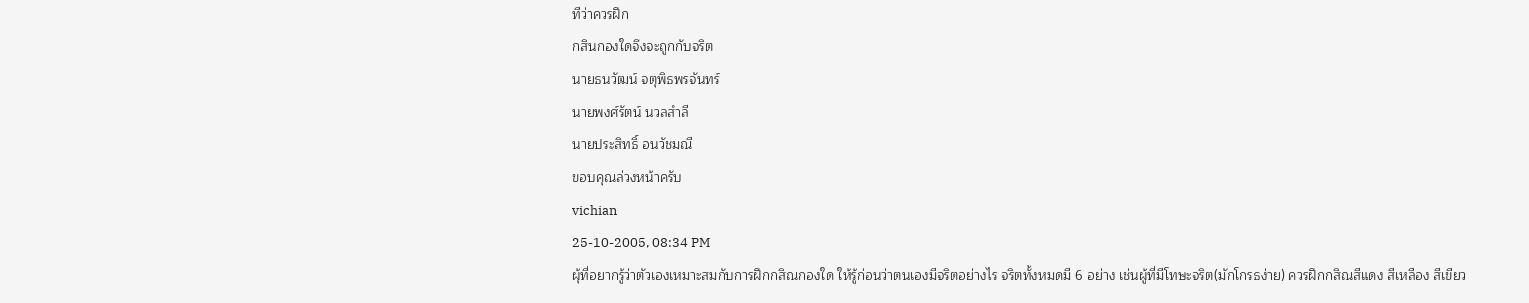ทีว่าควรฝึก
กสินกองใดจึงจะถูกกับจริต
นายธนวัฒน์ จตุพิธพรจันทร์
นายพงศ์รัตน์ นวลสำลี
นายประสิทธิ์ อนวัชมณี
ขอบคุณล่วงหน้าครับ
vichian
25-10-2005, 08:34 PM
ผุ้ที่อยากรู้ว่าตัวเองเหมาะสมกับการฝึกกสิณกองใด ให้รู้ก่อนว่าตนเองมีจริตอย่างไร จริตทั้งหมดมี 6 อย่าง เช่นผู้ที่มีโทษะจริต(มักโกรธง่าย) ควรฝึกกสิณสีแดง สีเหลือง สีเขียว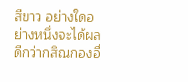สีขาว อย่างใดอย่างหนึ่งจะได้ผลดีกว่ากสิณกองอื่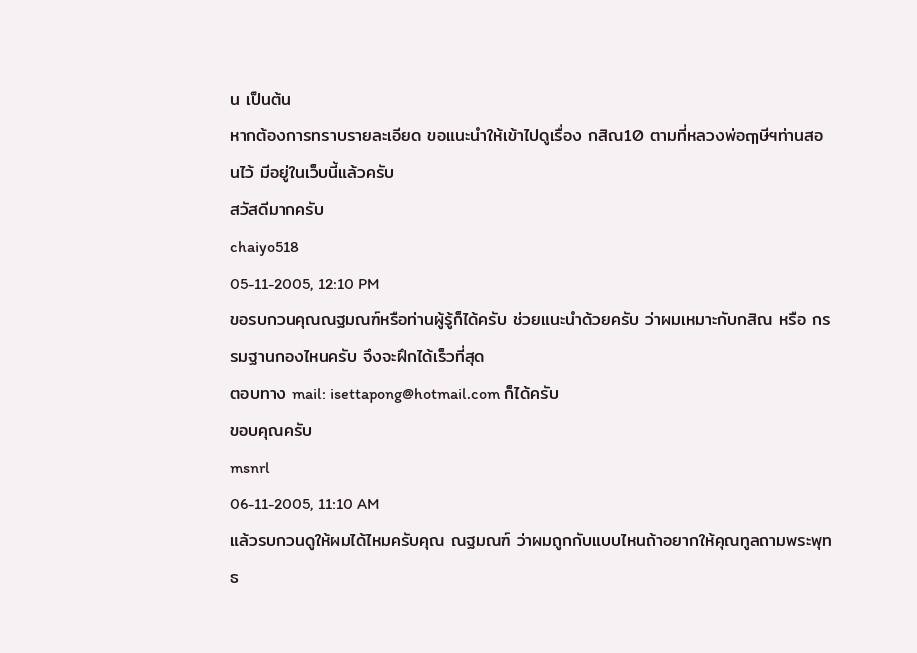น เป็นต้น
หากต้องการทราบรายละเอียด ขอแนะนำให้เข้าไปดูเรื่อง กสิณ10 ตามที่หลวงพ่อฤๅษีฯท่านสอนไว้ มีอยู่ในเว็บนี้แล้วครับ
สวัสดีมากครับ
chaiyo518
05-11-2005, 12:10 PM
ขอรบกวนคุณณฐมณฑ์หรือท่านผู้รู้ก็ได้ครับ ช่วยแนะนำด้วยครับ ว่าผมเหมาะกับกสิณ หรือ กรรมฐานกองไหนครับ จึงจะฝึกได้เร็วที่สุด
ตอบทาง mail: isettapong@hotmail.com ก็ได้ครับ
ขอบคุณครับ
msnrl
06-11-2005, 11:10 AM
แล้วรบกวนดูให้ผมได้ไหมครับคุณ ณฐมณฑ์ ว่าผมถูกกับแบบไหนถ้าอยากให้คุณทูลถามพระพุทธ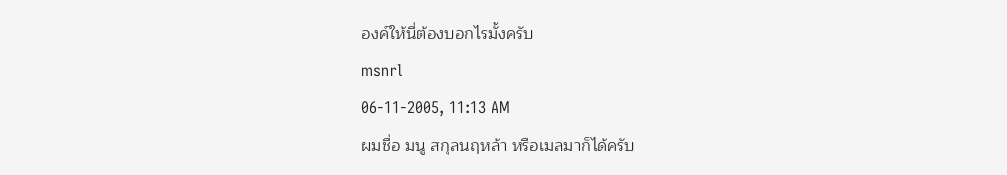องค์ให้นี่ต้องบอกไรมั้งครับ
msnrl
06-11-2005, 11:13 AM
ผมชื่อ มนู สกุลนฤหล้า หรือเมลมาก็ได้ครับ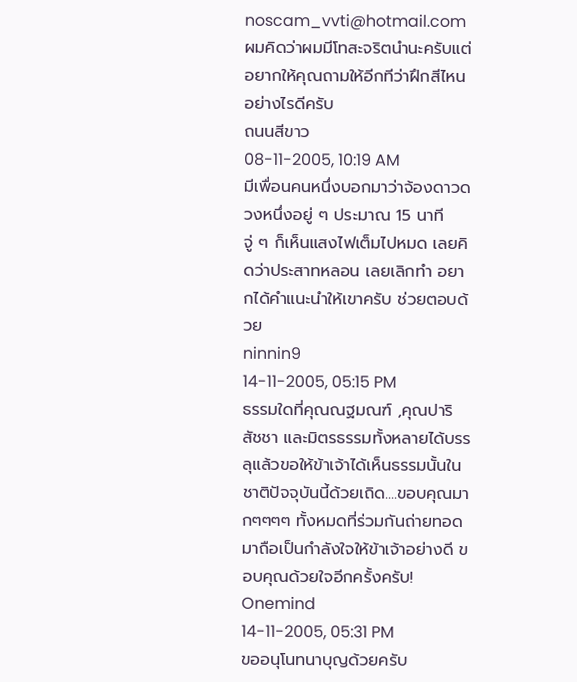noscam_vvti@hotmail.com
ผมคิดว่าผมมีโทสะจริตนำนะครับแต่อยากให้คุณถามให้อีกทีว่าฝึกสีไหนอย่างไรดีครับ
ถนนสีขาว
08-11-2005, 10:19 AM
มีเพื่อนคนหนึ่งบอกมาว่าจ้องดาวดวงหนึ่งอยู่ ๆ ประมาณ 15 นาที จู่ ๆ ก็เห็นแสงไฟเต็มไปหมด เลยคิดว่าประสาทหลอน เลยเลิกทำ อยากได้คำแนะนำให้เขาครับ ช่วยตอบด้วย
ninnin9
14-11-2005, 05:15 PM
ธรรมใดที่คุณณฐมณฑ์ ,คุณปาริสัชชา และมิตรธรรมทั้งหลายได้บรรลุแล้วขอให้ข้าเจ้าได้เห็นธรรมนั้นในชาติปัจจุบันนี้ด้วยเถิด....ขอบคุณมากๆๆๆๆ ทั้งหมดที่ร่วมกันถ่ายทอดมาถือเป็นกำลังใจให้ข้าเจ้าอย่างดี ขอบคุณด้วยใจอีกครั้งครับ!
Onemind
14-11-2005, 05:31 PM
ขออนุโนทนาบุญด้วยครับ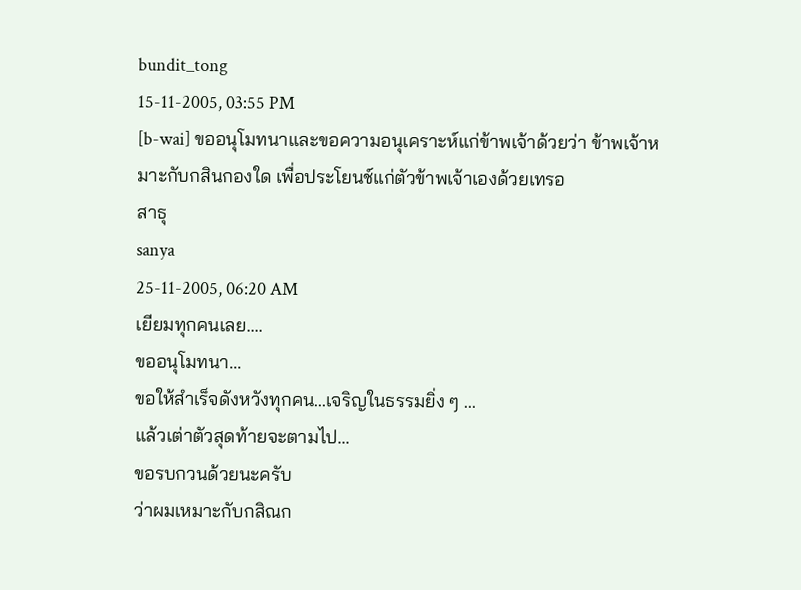bundit_tong
15-11-2005, 03:55 PM
[b-wai] ขออนุโมทนาและขอความอนุเคราะห์แก่ข้าพเจ้าด้วยว่า ข้าพเจ้าหมาะกับกสินกองใด เพื่อประโยนช์แก่ตัวข้าพเจ้าเองด้วยเทรอ
สาธุ
sanya
25-11-2005, 06:20 AM
เยียมทุกคนเลย....
ขออนุโมทนา...
ขอให้สำเร็จดังหวังทุกคน...เจริญในธรรมยิ่ง ๆ ...
แล้วเต่าตัวสุดท้ายจะตามไป...
ขอรบกวนด้วยนะครับ
ว่าผมเหมาะกับกสิณก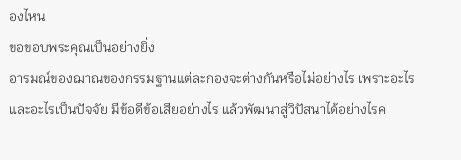องไหน
ขอขอบพระคุณเป็นอย่างยิ่ง
อารมณ์ของฌาณของกรรมฐานแต่ละกองจะต่างกันหรือไม่อย่างไร เพราะอะไรและอะไรเป็นปัจจัย มีข้อดีข้อเสียอย่างไร แล้วพัฒนาสู่วิปัสนาได้อย่างไรค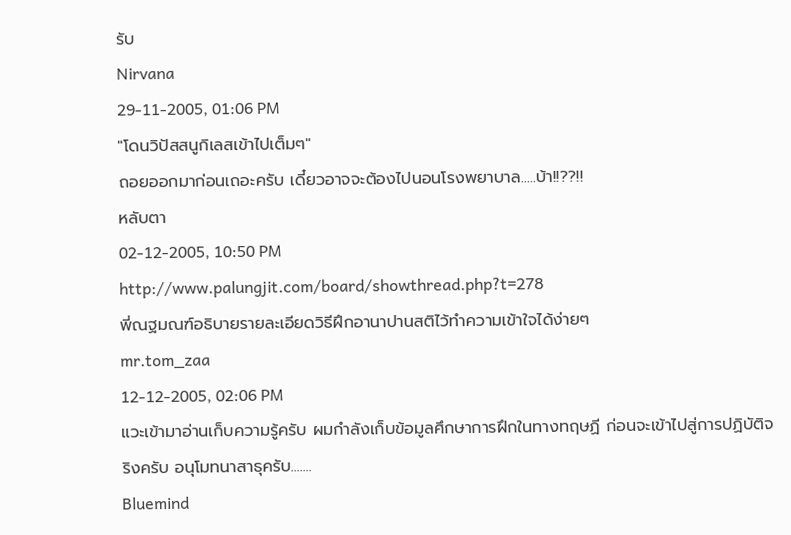รับ
Nirvana
29-11-2005, 01:06 PM
"โดนวิปัสสนูกิเลสเข้าไปเต็มๆ"
ถอยออกมาก่อนเถอะครับ เดี๋ยวอาจจะต้องไปนอนโรงพยาบาล.....บ้า!!??!!
หลับตา
02-12-2005, 10:50 PM
http://www.palungjit.com/board/showthread.php?t=278
พี่ณฐมณฑ์อธิบายรายละเอียดวิธีฝึกอานาปานสติไว้ทำความเข้าใจได้ง่ายๆ
mr.tom_zaa
12-12-2005, 02:06 PM
แวะเข้ามาอ่านเก็บความรู้ครับ ผมกำลังเก็บข้อมูลศึกษาการฝึกในทางทฤษฏี ก่อนจะเข้าไปสู่การปฏิบัติจริงครับ อนุโมทนาสาธุครับ.......
Bluemind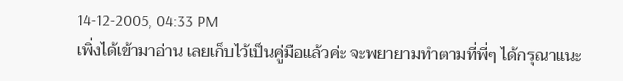14-12-2005, 04:33 PM
เพิ่งได้เข้ามาอ่าน เลยเก็บไว้เป็นคู่มือแล้วค่ะ จะพยายามทำตามที่พี่ๆ ได้กรุณาแนะ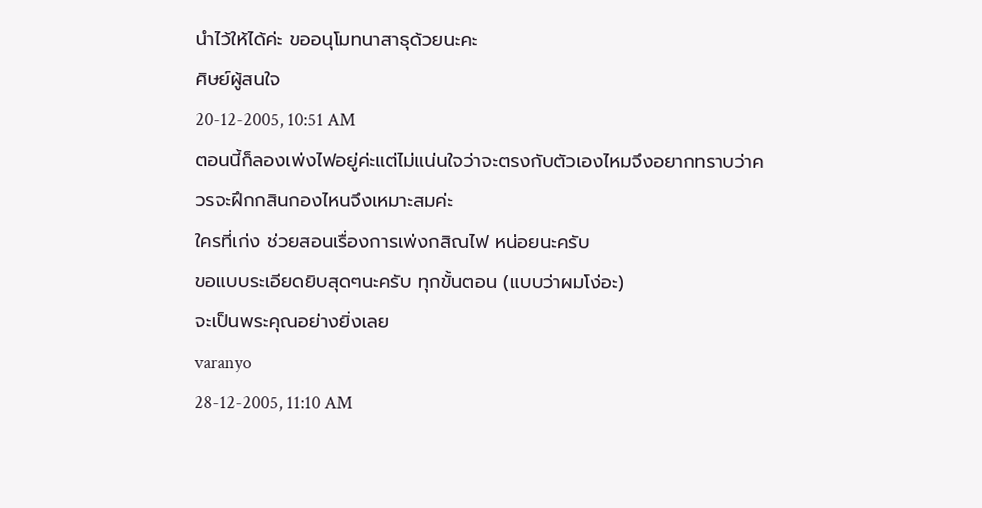นำไว้ให้ได้ค่ะ ขออนุโมทนาสาธุด้วยนะคะ
ศิษย์ผู้สนใจ
20-12-2005, 10:51 AM
ตอนนี้ก็ลองเพ่งไฟอยู่ค่ะแต่ไม่แน่นใจว่าจะตรงกับตัวเองไหมจึงอยากทราบว่าควรจะฝึกกสินกองไหนจึงเหมาะสมค่ะ
ใครที่เก่ง ช่วยสอนเรื่องการเพ่งกสิณไฟ หน่อยนะครับ
ขอแบบระเอียดยิบสุดๆนะครับ ทุกขั้นตอน (แบบว่าผมโง่อะ)
จะเป็นพระคุณอย่างยิ่งเลย
varanyo
28-12-2005, 11:10 AM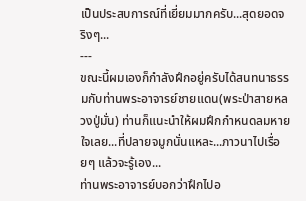เป็นประสบการณ์ที่เยี่ยมมากครับ...สุดยอดจริงๆ...
---
ขณะนี้ผมเองก็กำลังฝึกอยู่ครับได้สนทนาธรรมกับท่านพระอาจารย์ชายแดน(พระป่าสายหลวงปู่มั่น) ท่านก็แนะนำให้ผมฝึกกำหนดลมหายใจเลย...ที่ปลายจมูกนั่นแหละ...ภาวนาไปเรื่อยๆ แล้วจะรู้เอง...
ท่านพระอาจารย์บอกว่าฝึกไปอ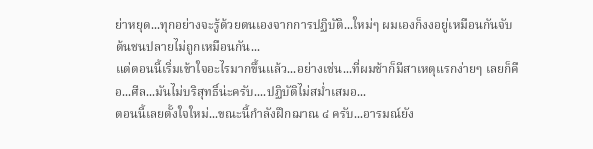ย่าหยุด...ทุกอย่างจะรู้ด้วยตนเองจากการปฏิบัติ...ใหม่ๆ ผมเองก็งงอยู่เหมือนกันจับต้นชนปลายไม่ถูกเหมือนกัน...
แต่ตอนนี้เริ่มเข้าใจอะไรมากขึ้นแล้ว...อย่างเช่น...ที่ผมช้าก็มีสาเหตุแรกง่ายๆ เลยก็คือ...ศีล...มันไม่บริสุทธิ์น่ะครับ....ปฏิบัติไม่สม่ำเสมอ...
ตอนนี้เลยตั้งใจใหม่...ขณะนี้กำลังฝึกฌาณ ๔ ครับ...อารมณ์ยัง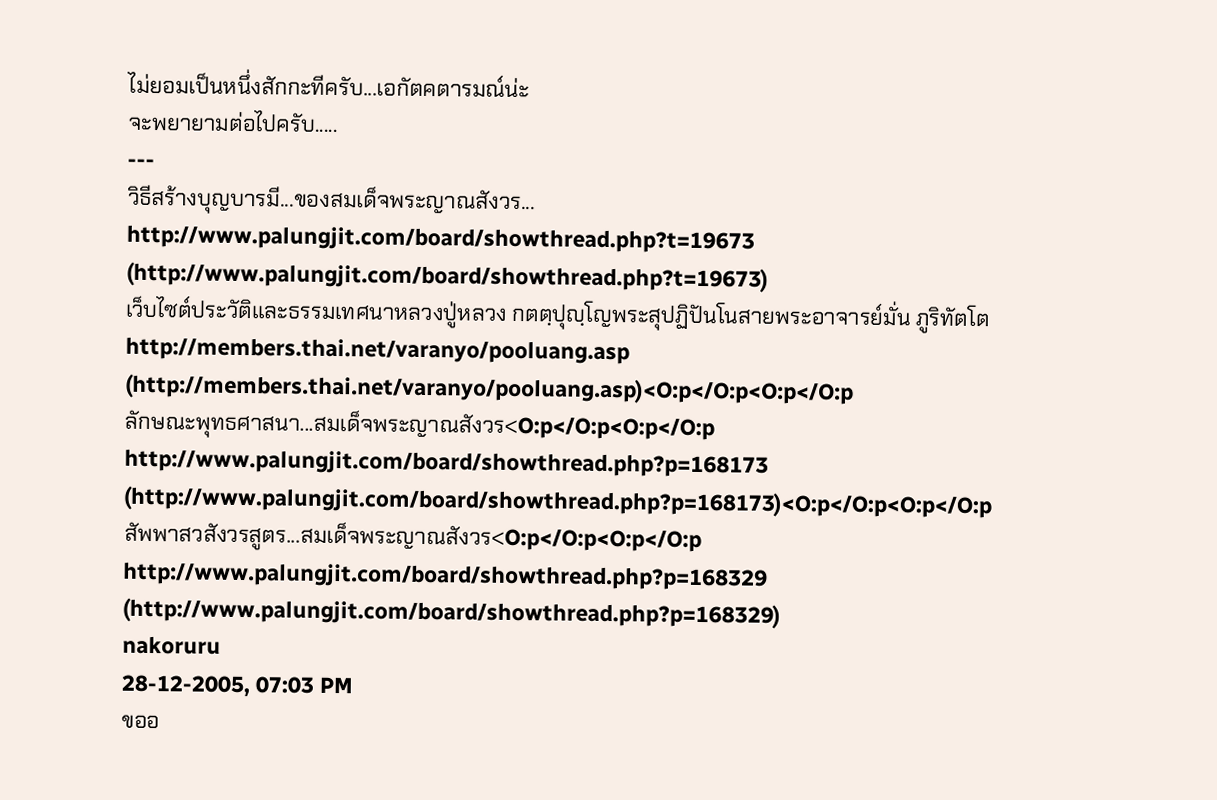ไม่ยอมเป็นหนึ่งสักกะทีครับ...เอกัตคตารมณ์น่ะ
จะพยายามต่อไปครับ.....
---
วิธีสร้างบุญบารมี...ของสมเด็จพระญาณสังวร...
http://www.palungjit.com/board/showthread.php?t=19673 (http://www.palungjit.com/board/showthread.php?t=19673)
เว็บไซต์ประวัติและธรรมเทศนาหลวงปู่หลวง กตตฺปุญฺโญพระสุปฏิปันโนสายพระอาจารย์มั่น ภูริทัตโต
http://members.thai.net/varanyo/pooluang.asp (http://members.thai.net/varanyo/pooluang.asp)<O:p</O:p<O:p</O:p
ลักษณะพุทธศาสนา...สมเด็จพระญาณสังวร<O:p</O:p<O:p</O:p
http://www.palungjit.com/board/showthread.php?p=168173 (http://www.palungjit.com/board/showthread.php?p=168173)<O:p</O:p<O:p</O:p
สัพพาสวสังวรสูตร...สมเด็จพระญาณสังวร<O:p</O:p<O:p</O:p
http://www.palungjit.com/board/showthread.php?p=168329 (http://www.palungjit.com/board/showthread.php?p=168329)
nakoruru
28-12-2005, 07:03 PM
ขออ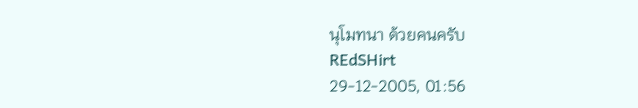นุโมทนา ด้วยคนครับ
REdSHirt
29-12-2005, 01:56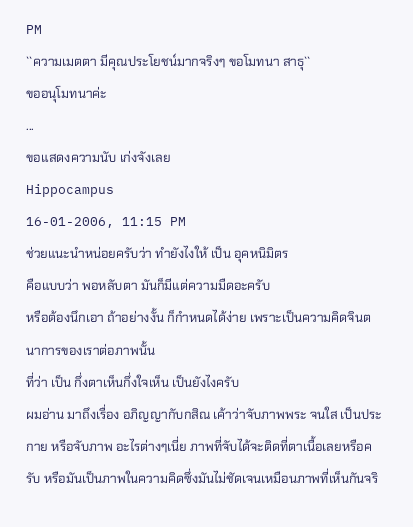PM
``ความเมตตา มีคุณประโยชน์มากจริงๆ ขอโมทนา สาธุ``
ขออนุโมทนาค่ะ
...
ขอแสดงความนับ เก่งจังเลย
Hippocampus
16-01-2006, 11:15 PM
ช่วยแนะนำหน่อยครับว่า ทำยังไงให้ เป็น อุคหนิมิตร
คือแบบว่า พอหลับตา มันก็มีแต่ความมืดอะครับ
หรือต้องนึกเอา ถ้าอย่างงั้น ก็กำหนดได้ง่าย เพราะเป็นความคิดจินตนาการของเราต่อภาพนั้น
ที่ว่า เป็น กึ่งตาเห็นกึ่งใจเห็น เป็นยังไงครับ
ผมอ่าน มาถึงเรื่อง อภิญญากับกสิณ เค้าว่าจับภาพพระ จนใส เป็นประกาย หรือจับภาพ อะไรต่างๆเนี่ย ภาพที่จับได้จะติดที่ตาเนื้อเลยหรือครับ หรือมันเป็นภาพในความคิดซึ่งมันไม่ชัดเจนเหมือนภาพที่เห็นกันจริ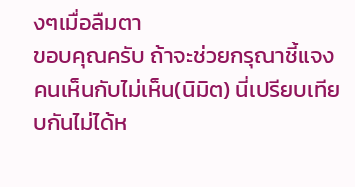งๆเมื่อลืมตา
ขอบคุณครับ ถ้าจะช่วยกรุณาชี้แจง
คนเห็นกับไม่เห็น(นิมิต) นี่เปรียบเทียบกันไม่ได้ห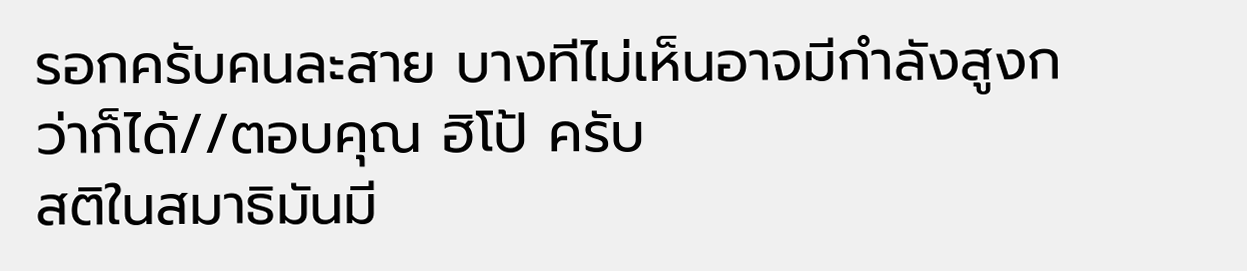รอกครับคนละสาย บางทีไม่เห็นอาจมีกำลังสูงกว่าก็ได้//ตอบคุณ ฮิโป้ ครับ
สติในสมาธิมันมี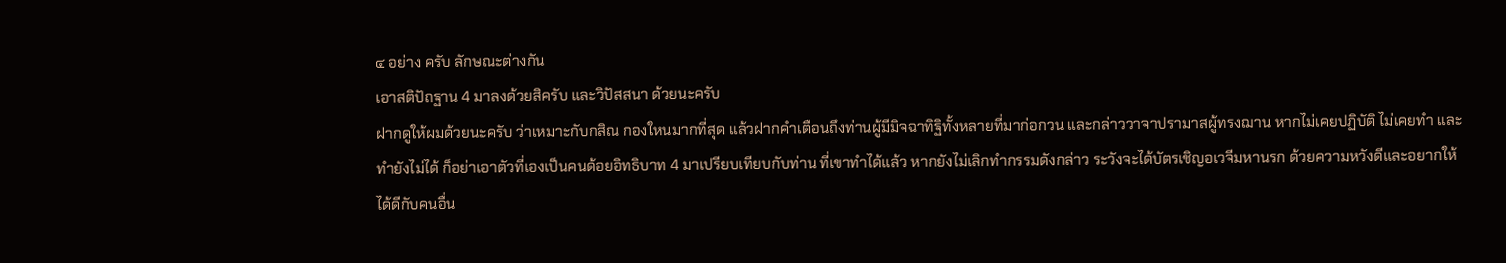๔ อย่าง ครับ ลักษณะต่างกัน
เอาสติปัถฐาน 4 มาลงด้วยสิครับ และวิปัสสนา ด้วยนะครับ
ฝากดูให้ผมด้วยนะครับ ว่าเหมาะกับกสิณ กองใหนมากที่สุด แล้วฝากคำเตือนถึงท่านผู้มีมิจฉาทิฐิทั้งหลายที่มาก่อกวน และกล่าววาจาปรามาสผู้ทรงฌาน หากไม่เคยปฏิบัติ ไม่เคยทำ และทำยังไม่ได้ ก็อย่าเอาตัวที่เองเป็นคนด้อยอิทธิบาท 4 มาเปรียบเทียบกับท่าน ที่เขาทำได้แล้ว หากยังไม่เลิกทำกรรมดังกล่าว ระวังจะได้บัตรเชิญอเวจีมหานรก ด้วยความหวังดีและอยากให้ได้ดีกับคนอื่น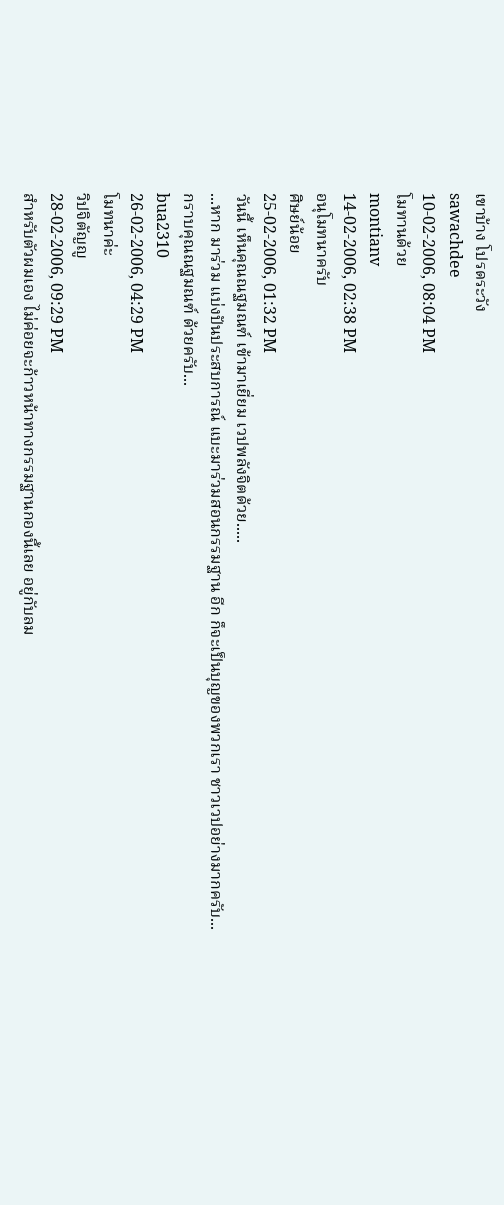เขาบ้าง โปรดระวัง
sawachdee
10-02-2006, 08:04 PM
โมทานด้วย
montianv
14-02-2006, 02:38 PM
อนุโมทนาครับ
ศิษย์น้อย
25-02-2006, 01:32 PM
วันนี้ เห็นคุณณฐมณฑ์ เข้ามาเยี่ยม เวปพลังจิตด้วย.....
...หาก มาร่วม แบ่งปันประสบการณ์ แบะมาร่วมสอนกรรมฐาน อีก ก็จะเป็นบุญของพวกเรา ชาวเวปอย่างมากครับ...
กราบคุณณฐมณฑ์ ด้วยครับ...
bua2310
26-02-2006, 04:29 PM
โมทนาค่ะ
วิปจิตัญญู
28-02-2006, 09:29 PM
สำหรับตัวผมเอง ไม่ค่อยจะก้าวหน้าทางกรรมฐานกองนี้เลย อยู่กับลม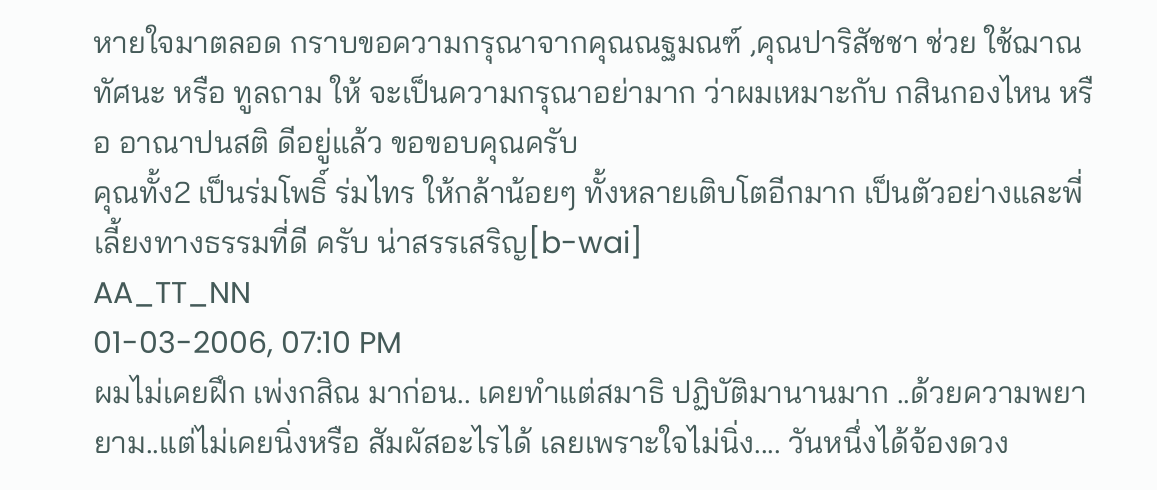หายใจมาตลอด กราบขอความกรุณาจากคุณณฐมณฑ์ ,คุณปาริสัชชา ช่วย ใช้ฌาณทัศนะ หรือ ทูลถาม ให้ จะเป็นความกรุณาอย่ามาก ว่าผมเหมาะกับ กสินกองไหน หรือ อาณาปนสติ ดีอยู่แล้ว ขอขอบคุณครับ
คุณทั้ง2 เป็นร่มโพธิ์ ร่มไทร ให้กล้าน้อยๆ ทั้งหลายเติบโตอีกมาก เป็นตัวอย่างและพี่เลี้ยงทางธรรมที่ดี ครับ น่าสรรเสริญ[b-wai]
AA_TT_NN
01-03-2006, 07:10 PM
ผมไม่เคยฝึก เพ่งกสิณ มาก่อน.. เคยทำแต่สมาธิ ปฏิบัติมานานมาก ..ด้วยความพยายาม..แต่ไม่เคยนิ่งหรือ สัมผัสอะไรได้ เลยเพราะใจไม่นิ่ง.... วันหนึ่งได้จ้องดวง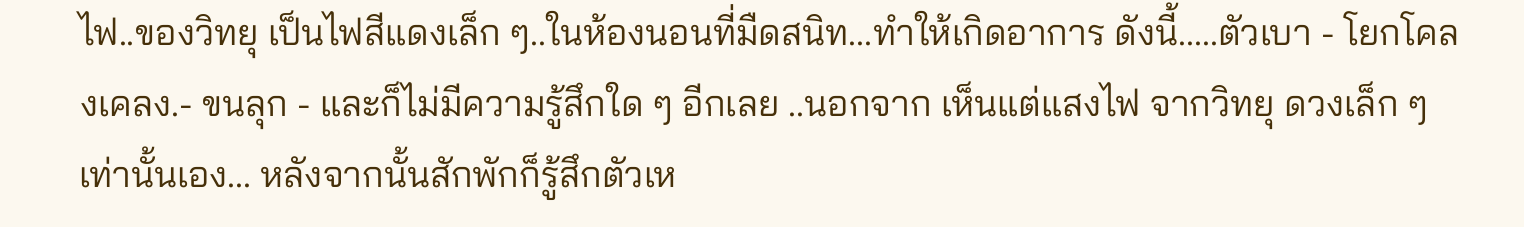ไฟ..ของวิทยุ เป็นไฟสีแดงเล็ก ๆ..ในห้องนอนที่มืดสนิท...ทำให้เกิดอาการ ดังนี้.....ตัวเบา - โยกโคลงเคลง.- ขนลุก - และก็ไม่มีความรู้สึกใด ๆ อีกเลย ..นอกจาก เห็นแต่แสงไฟ จากวิทยุ ดวงเล็ก ๆ เท่านั้นเอง... หลังจากนั้นสักพักก็รู้สึกตัวเห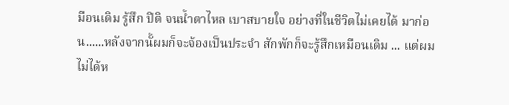มือนเดิม รู้สึก ปิติ จนน้ำตาไหล เบาสบายใจ อย่างที่ในชีวิตไม่เคยได้ มาก่อน......หลังจากนั้ผมก็จะจ้องเป็นประจำ สักพักก็จะรู้สึกเหมือนเดิม ... แต่ผมไม่ได้ห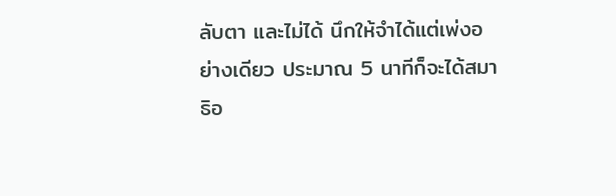ลับตา และไม่ได้ นึกให้จำได้แต่เพ่งอย่างเดียว ประมาณ 5 นาทีก็จะได้สมาธิอ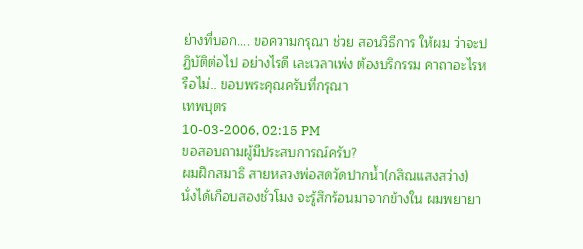ย่างที่บอก.... ขอความกรุณา ช่วย สอนวิธีการ ให้ผม ว่าจะปฏิบัติต่อไป อย่างไรดี เละเวลาเพ่ง ต้องบริกรรม คาถาอะไรหรือไม่.. ขอบพระคุณครับที่กรุณา
เทพบุตร
10-03-2006, 02:15 PM
ขอสอบถามผู้มีประสบการณ์ครับ?
ผมฝึกสมาธิ สายหลวงพ่อสดวัดปากน้ำ(กสิณแสงสว่าง) นั่งได้เกือบสองชั่วโมง จะรู้สึกร้อนมาจากข้างใน ผมพยายา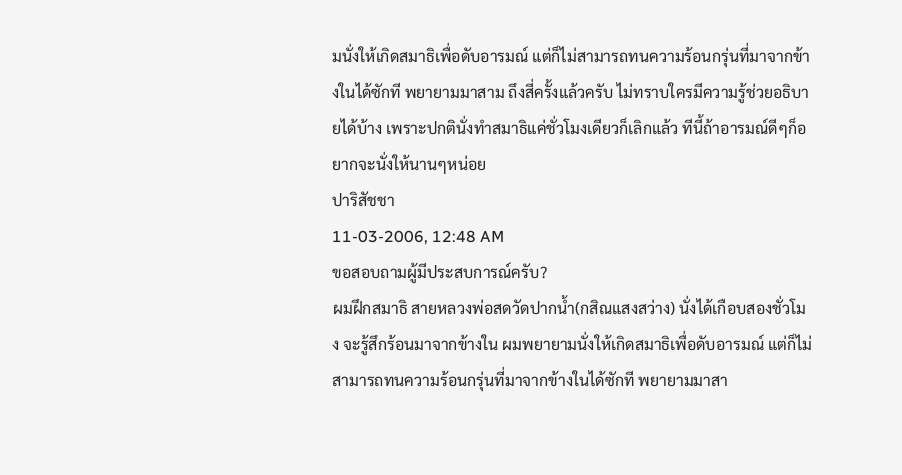มนั่งให้เกิดสมาธิเพื่อดับอารมณ์ แต่ก็ไม่สามารถทนความร้อนกรุ่นที่มาจากข้างในได้ซักที พยายามมาสาม ถึงสี่ครั้งแล้วครับ ไม่ทราบใครมีความรู้ช่วยอธิบายได้บ้าง เพราะปกตินั่งทำสมาธิแค่ชั่วโมงเดียวก็เลิกแล้ว ทีนี้ถ้าอารมณ์ดีๆก็อยากจะนั่งให้นานๆหน่อย
ปาริสัชชา
11-03-2006, 12:48 AM
ขอสอบถามผู้มีประสบการณ์ครับ?
ผมฝึกสมาธิ สายหลวงพ่อสดวัดปากน้ำ(กสิณแสงสว่าง) นั่งได้เกือบสองชั่วโมง จะรู้สึกร้อนมาจากข้างใน ผมพยายามนั่งให้เกิดสมาธิเพื่อดับอารมณ์ แต่ก็ไม่สามารถทนความร้อนกรุ่นที่มาจากข้างในได้ซักที พยายามมาสา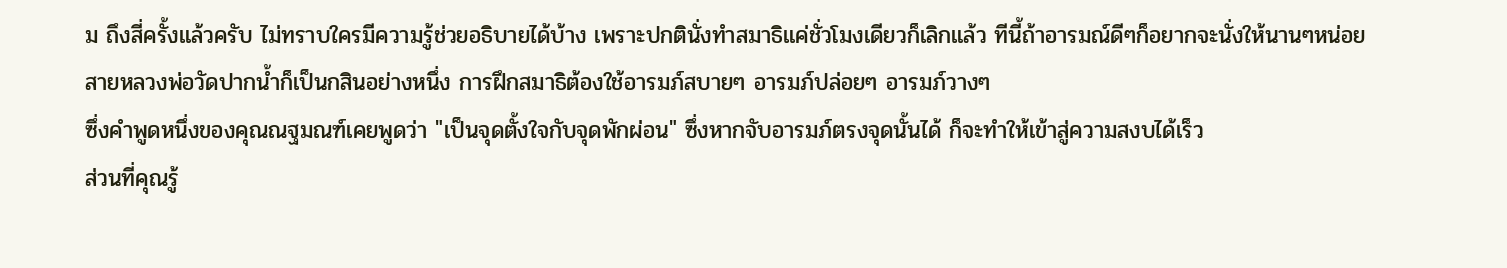ม ถึงสี่ครั้งแล้วครับ ไม่ทราบใครมีความรู้ช่วยอธิบายได้บ้าง เพราะปกตินั่งทำสมาธิแค่ชั่วโมงเดียวก็เลิกแล้ว ทีนี้ถ้าอารมณ์ดีๆก็อยากจะนั่งให้นานๆหน่อย
สายหลวงพ่อวัดปากน้ำก็เป็นกสินอย่างหนึ่ง การฝึกสมาธิต้องใช้อารมภ์สบายๆ อารมภ์ปล่อยๆ อารมภ์วางๆ
ซึ่งคำพูดหนึ่งของคุณณฐมณฑ์เคยพูดว่า "เป็นจุดตั้งใจกับจุดพักผ่อน" ซึ่งหากจับอารมภ์ตรงจุดนั้นได้ ก็จะทำให้เข้าสู่ความสงบได้เร็ว
ส่วนที่คุณรู้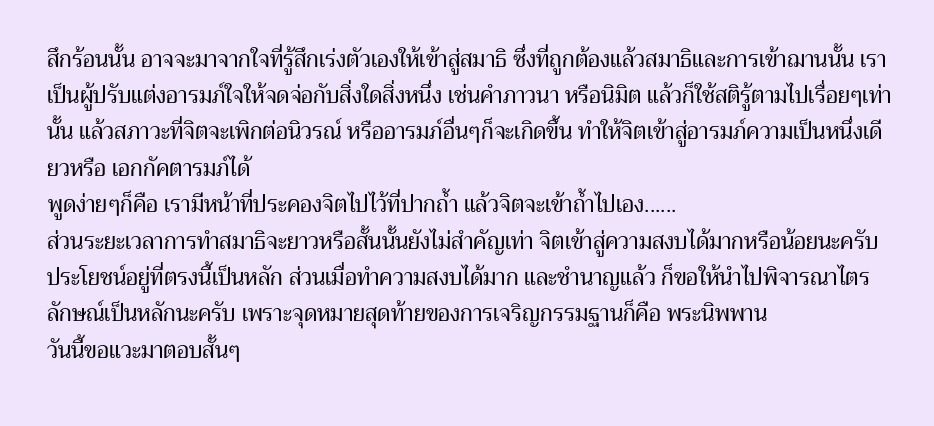สึกร้อนนั้น อาจจะมาจากใจที่รู้สึกเร่งตัวเองให้เข้าสู่สมาธิ ซึ่งที่ถูกต้องแล้วสมาธิและการเข้าฌานนั้น เราเป็นผู้ปรับแต่งอารมภ์ใจให้จดจ่อกับสิ่งใดสิ่งหนึ่ง เช่นคำภาวนา หรือนิมิต แล้วก็ใช้สติรู้ตามไปเรื่อยๆเท่านั้น แล้วสภาวะที่จิตจะเพิกต่อนิวรณ์ หรืออารมภ์อื่นๆก็จะเกิดขึ้น ทำให้จิตเข้าสู่อารมภ์ความเป็นหนึ่งเดียวหรือ เอกกัคตารมภ์ได้
พูดง่ายๆก็คือ เรามีหน้าที่ประคองจิตไปไว้ที่ปากถ้ำ แล้วจิตจะเข้าถ้ำไปเอง......
ส่วนระยะเวลาการทำสมาธิจะยาวหรือสั้นนั้นยังไม่สำคัญเท่า จิตเข้าสู่ความสงบได้มากหรือน้อยนะครับ ประโยชน์อยู่ที่ตรงนี้เป็นหลัก ส่วนเมื่อทำความสงบได้มาก และชำนาญแล้ว ก็ขอให้นำไปพิจารณาไตรลักษณ์เป็นหลักนะครับ เพราะจุดหมายสุดท้ายของการเจริญกรรมฐานก็คือ พระนิพพาน
วันนี้ขอแวะมาตอบสั้นๆ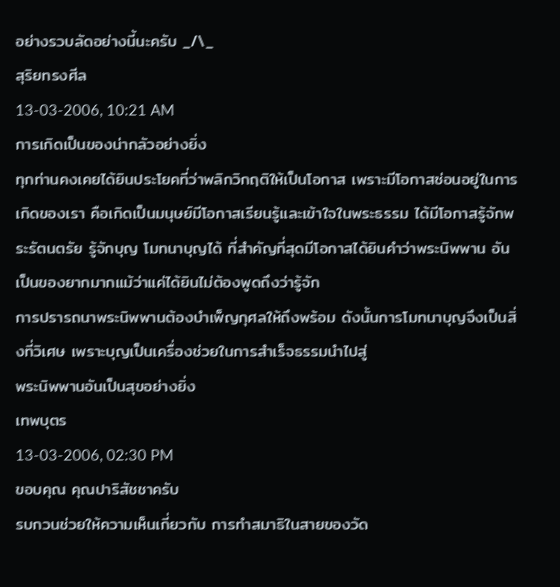อย่างรวบลัดอย่างนี้นะครับ _/\_
สุริยทรงศีล
13-03-2006, 10:21 AM
การเกิดเป็นของน่ากลัวอย่างยิ่ง
ทุกท่านคงเคยได้ยินประโยคที่ว่าพลิกวิกฤติให้เป็นโอกาส เพราะมีโอกาสซ่อนอยู่ในการเกิดของเรา คือเกิดเป็นมนุษย์มีโอกาสเรียนรู้และเข้าใจในพระธรรม ได้มีโอกาสรู้จักพระรัตนตรัย รู้จักบุญ โมทนาบุญได้ ที่สำคัญที่สุดมีโอกาสได้ยินคำว่าพระนิพพาน อันเป็นของยากมากแม้ว่าแค่ได้ยินไม่ต้องพูดถึงว่ารู้จัก
การปรารถนาพระนิพพานต้องบำเพ็ญกุศลให้ถึงพร้อม ดังนั้นการโมทนาบุญจึงเป็นสิ่งที่วิเศษ เพราะบุญเป็นเครื่องช่วยในการสำเร็จธรรมนำไปสู่
พระนิพพานอันเป็นสุขอย่างยิ่ง
เทพบุตร
13-03-2006, 02:30 PM
ขอบคุณ คุณปาริสัชชาครับ
รบกวนช่วยให้ความเห็นเกี่ยวกับ การทำสมาธิในสายของวัด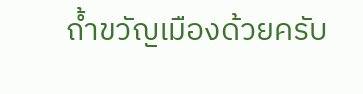ถ้ำขวัญเมืองด้วยครับ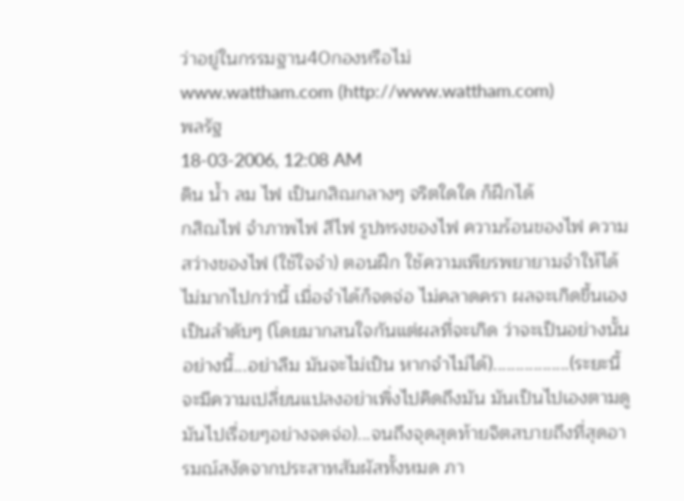ว่าอยู่ในกรรมฐาน40กองหรือไม่
www.wattham.com (http://www.wattham.com)
พลรัฐ
18-03-2006, 12:08 AM
ดิน น้ำ ลม ไฟ เป็นกสิณกลางๆ จริตใดใด ก็ฝึกได้
กสิณไฟ จำภาพไฟ สีไฟ รูปทรงของไฟ ความร้อนของไฟ ความสว่างของไฟ (ใช้ใจจำ) ตอนฝึก ใช้ความเพียรพยายามจำให้ได้ ไม่มากไปกว่านี้ เมื่อจำได้ก็จดจ่อ ไม่คลาดครา ผลจะเกิดขึ้นเอง เป็นลำดับๆ (โดยมากสนใจกันแต่ผลที่จะเกิด ว่าจะเป็นอย่างนั้นอย่างนี้...อย่าลืม มันจะไม่เป็น หากจำไม่ได้).................(ระยะนี้จะมีความเปลี่ยนแปลงอย่าเพิ่งไปคิดถึงมัน มันเป็นไปเองตามดูมันไปเรื่อยๆอย่างจดจ่อ)...จนถึงจุดสุดท้ายจิตสบายถึงที่สุดอารมณ์สงัดจากประสาทสัมผัสทั้งหมด ภา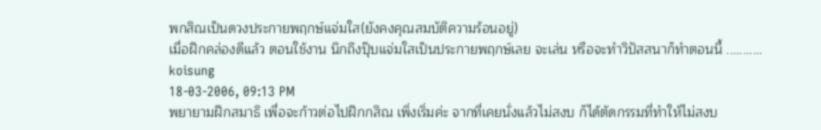พกสิณเป็นดวงประกายพฤกษ์แจ่มใส(ยังคงคุณสมบัติความร้อนอยู่)
เมื่อฝึกคล่องดีแล้ว ตอนใช้งาน นึกถึงปุ๊บแจ่มใสเป็นประกายพฤกษ์เลย จะเล่น หรือจะทำวิปัสสนาก็ทำตอนนี้ ...........
koisung
18-03-2006, 09:13 PM
พยายามฝึกสมาธิ เพื่อจะก้าวต่อไปฝึกกสิณ เพิ่งเริ่มค่ะ จากที่เคยนั่งแล้วไม่สงบ ก็ได้ตัดกรรมที่ทำให้ไม่สงบ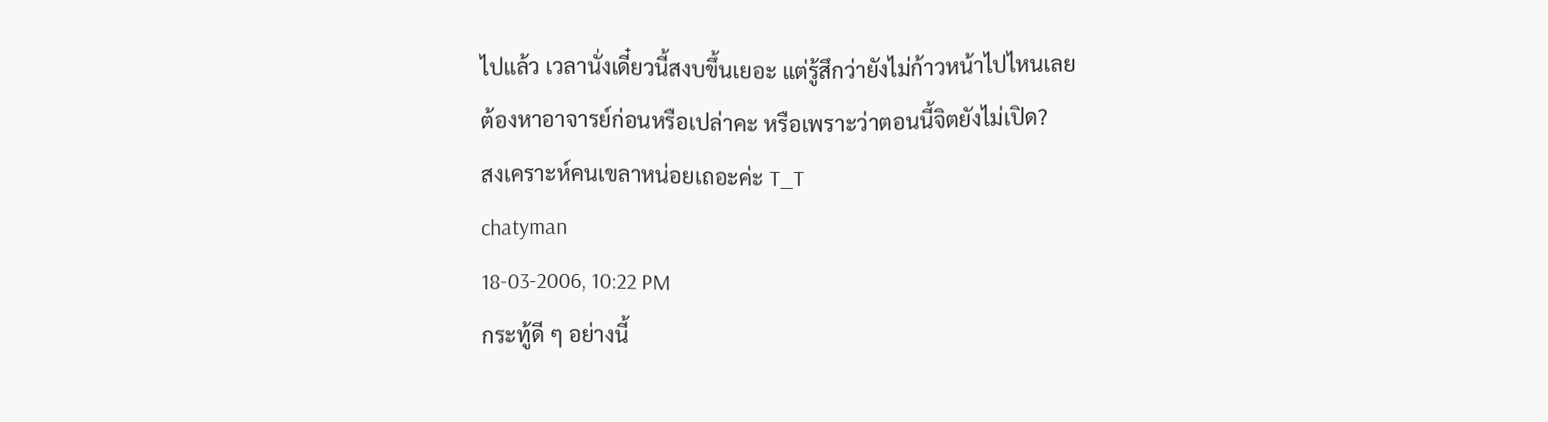ไปแล้ว เวลานั่งเดี๋ยวนี้สงบขึ้นเยอะ แต่รู้สึกว่ายังไม่ก้าวหน้าไปไหนเลย
ต้องหาอาจารย์ก่อนหรือเปล่าคะ หรือเพราะว่าตอนนี้จิตยังไม่เปิด?
สงเคราะห์คนเขลาหน่อยเถอะค่ะ T_T
chatyman
18-03-2006, 10:22 PM
กระทู้ดี ๆ อย่างนี้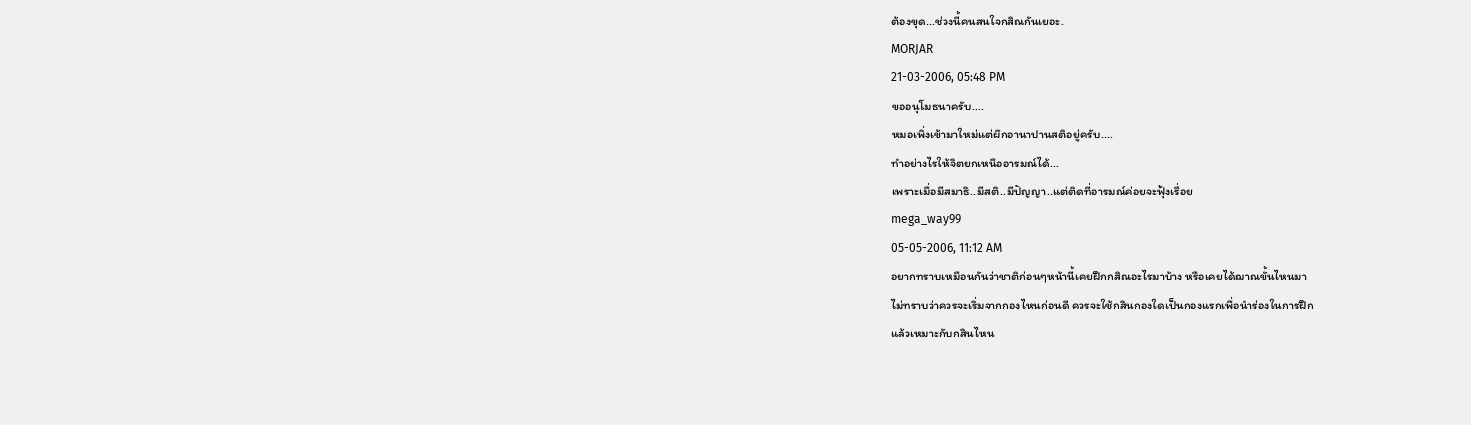ต้องขุด...ช่วงนี้คนสนใจกสิณกันเยอะ.
MORJAR
21-03-2006, 05:48 PM
ขออนุโมธนาครับ....
หมอเพิ่งเข้ามาใหม่แต่ผึกอานาปานสติอยู่ครับ....
ทำอย่างไรให้จิตยกเหนืออารมณ์ได้...
เพราะเมื่อมีสมาธิ..มีสติ..มีปัญญา..แต่ติดที่อารมณ์ค่อยจะฟุ้งเรื่อย
mega_way99
05-05-2006, 11:12 AM
อยากทราบเหมือนกันว่าชาติก่อนๆหน้านี้เคยฝึกกสิณอะไรมาบ้าง หรือเคยได้ฌาณขั้นไหนมา
ไม่ทราบว่าควรจะเริ่มจากกองไหนก่อนดี ควรจะใช้กสินกองใดเป็นกองแรกเพื่อนำร่องในการฝึก
แล้วเหมาะกับกสินไหน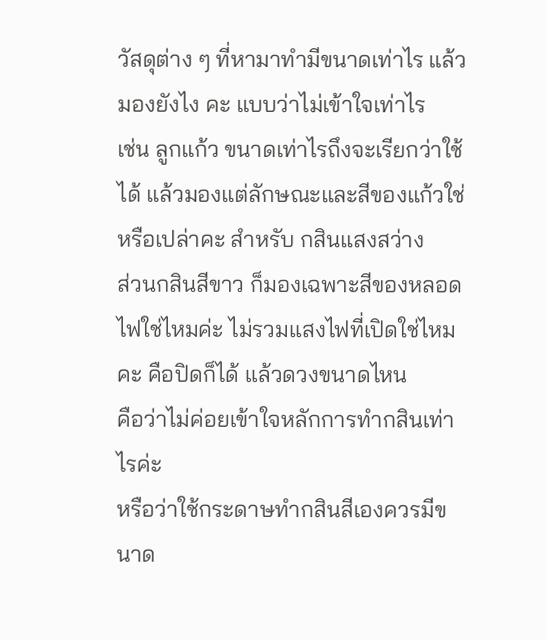วัสดุต่าง ๆ ที่หามาทำมีขนาดเท่าไร แล้วมองยังไง คะ แบบว่าไม่เข้าใจเท่าไร
เช่น ลูกแก้ว ขนาดเท่าไรถึงจะเรียกว่าใช้ได้ แล้วมองแต่ลักษณะและสีของแก้วใช่หรือเปล่าคะ สำหรับ กสินแสงสว่าง
ส่วนกสินสีขาว ก็มองเฉพาะสีของหลอดไฟใช่ไหมค่ะ ไม่รวมแสงไฟที่เปิดใช่ไหมคะ คือปิดก็ได้ แล้วดวงขนาดไหน
คือว่าไม่ค่อยเข้าใจหลักการทำกสินเท่าไรค่ะ
หรือว่าใช้กระดาษทำกสินสีเองควรมีขนาด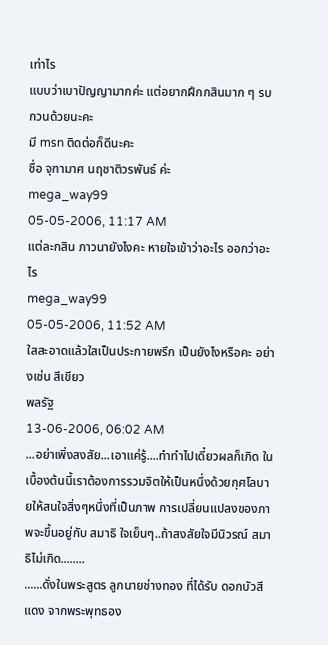เท่าไร
แบบว่าเบาปัญญามากค่ะ แต่อยากฝึกกสินมาก ๆ รบกวนด้วยนะคะ
มี msn ติดต่อก็ดีนะคะ
ชื่อ จุฑามาศ นฤชาติวรพันธ์ ค่ะ
mega_way99
05-05-2006, 11:17 AM
แต่ละกสิน ภาวนายังไงคะ หายใจเข้าว่าอะไร ออกว่าอะไร
mega_way99
05-05-2006, 11:52 AM
ใสสะอาดแล้วใสเป็นประกายพรึก เป็นยังไงหรือคะ อย่างเช่น สีเขียว
พลรัฐ
13-06-2006, 06:02 AM
...อย่าเพิ่งสงสัย...เอาแค่รู้....ทำทำไปเดี๋ยวผลก็เกิด ในเบื้องต้นนี้เราต้องการรวมจิตให้เป็นหนึ่งด้วยกุศโลบายให้สนใจสิ่งๆหนึ่งที่เป็นภาพ การเปลี่ยนแปลงของภาพจะขึ้นอยู่กับ สมาธิ ใจเย็นๆ..ถ้าสงสัยใจมีนิวรณ์ สมาธิไม่เกิด........
......ดั่งในพระสูตร ลูกนายช่างทอง ที่ได้รับ ดอกบัวสีแดง จากพระพุทธอง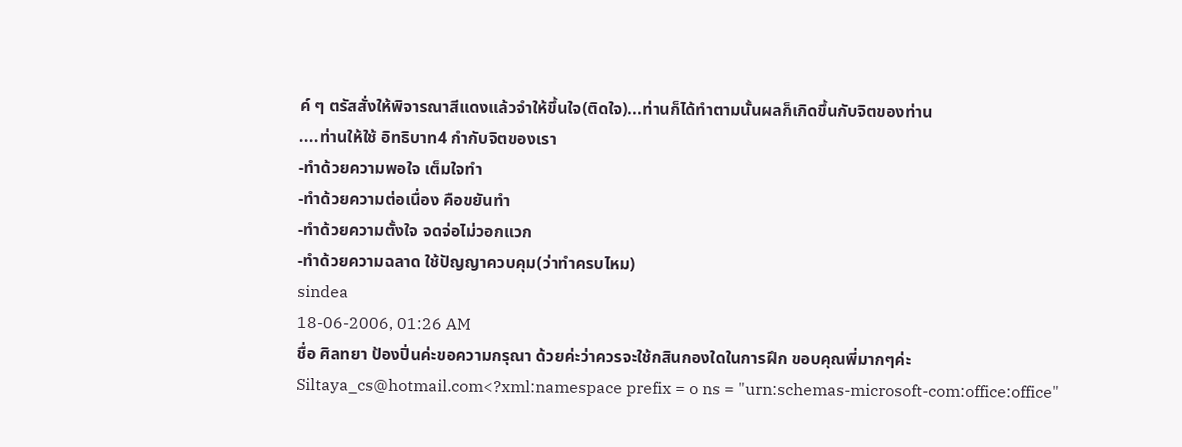ค์ ๆ ตรัสสั่งให้พิจารณาสีแดงแล้วจำให้ขึ้นใจ(ติดใจ)...ท่านก็ได้ทำตามนั้นผลก็เกิดขึ้นกับจิตของท่าน
....ท่านให้ใช้ อิทธิบาท4 กำกับจิตของเรา
-ทำด้วยความพอใจ เต็มใจทำ
-ทำด้วยความต่อเนื่อง คือขยันทำ
-ทำด้วยความตั้งใจ จดจ่อไม่วอกแวก
-ทำด้วยความฉลาด ใช้ปัญญาควบคุม(ว่าทำครบไหม)
sindea
18-06-2006, 01:26 AM
ชื่อ ศิลทยา ป้องปิ่นค่ะขอความกรุณา ด้วยค่ะว่าควรจะใช้กสินกองใดในการฝึก ขอบคุณพี่มากๆค่ะ
Siltaya_cs@hotmail.com<?xml:namespace prefix = o ns = "urn:schemas-microsoft-com:office:office"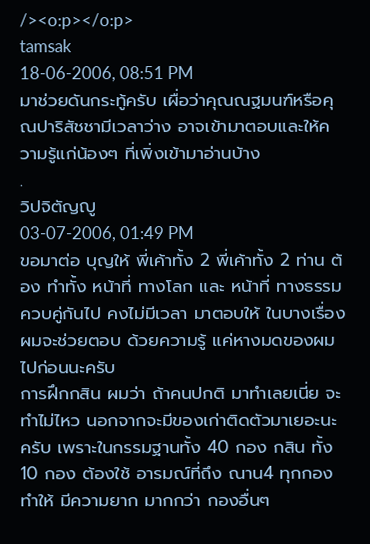/><o:p></o:p>
tamsak
18-06-2006, 08:51 PM
มาช่วยดันกระทู้ครับ เผื่อว่าคุณณฐมนฑ์หรือคุณปาริสัชชามีเวลาว่าง อาจเข้ามาตอบและให้ความรู้แก่น้องๆ ที่เพิ่งเข้ามาอ่านบ้าง
.
วิปจิตัญญู
03-07-2006, 01:49 PM
ขอมาต่อ บุญให้ พี่เค้าทั้ง 2 พี่เค้าทั้ง 2 ท่าน ต้อง ทำทั้ง หน้าที่ ทางโลก และ หน้าที่ ทางธรรม ควบคู่กันไป คงไม่มีเวลา มาตอบให้ ในบางเรื่อง ผมจะช่วยตอบ ด้วยความรู้ แค่หางมดของผมไปก่อนนะครับ
การฝึกกสิน ผมว่า ถ้าคนปกติ มาทำเลยเนี่ย จะทำไม่ไหว นอกจากจะมีของเก่าติดตัวมาเยอะนะครับ เพราะในกรรมฐานทั้ง 40 กอง กสิน ทั้ง 10 กอง ต้องใช้ อารมณ์ที่ถึง ณาน4 ทุกกอง ทำให้ มีความยาก มากกว่า กองอื่นๆ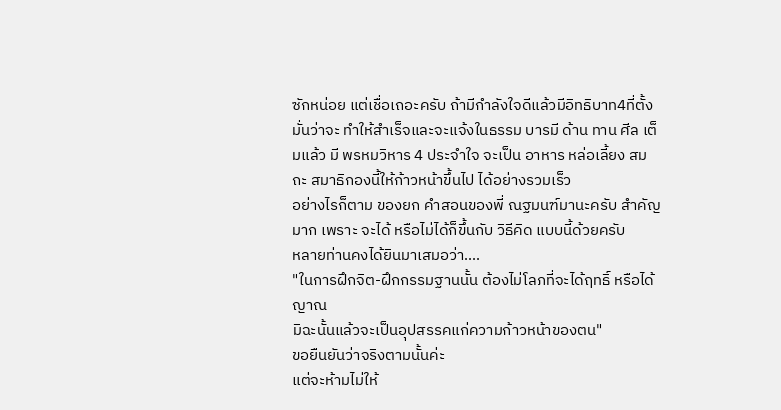ซักหน่อย แต่เชื่อเถอะครับ ถ้ามีกำลังใจดีแล้วมีอิทธิบาท4ที่ตั้งมั่นว่าจะ ทำให้สำเร็จและจะแจ้งในธรรม บารมี ด้าน ทาน ศีล เต็มแล้ว มี พรหมวิหาร 4 ประจำใจ จะเป็น อาหาร หล่อเลี้ยง สมถะ สมาธิกองนี้ให้ก้าวหน้าขึ้นไป ได้อย่างรวมเร็ว
อย่างไรก็ตาม ของยก คำสอนของพี่ ณฐมนฑ์มานะครับ สำคัญมาก เพราะ จะได้ หรือไม่ได้ก็ขึ้นกับ วิธีคิด แบบนี้ด้วยครับ
หลายท่านคงได้ยินมาเสมอว่า....
"ในการฝึกจิต-ฝึกกรรมฐานนั้น ต้องไม่โลภที่จะได้ฤทธิ์ หรือได้ญาณ
มิฉะนั้นแล้วจะเป็นอุปสรรคแก่ความก้าวหน้าของตน"
ขอยืนยันว่าจริงตามนั้นค่ะ
แต่จะห้ามไม่ให้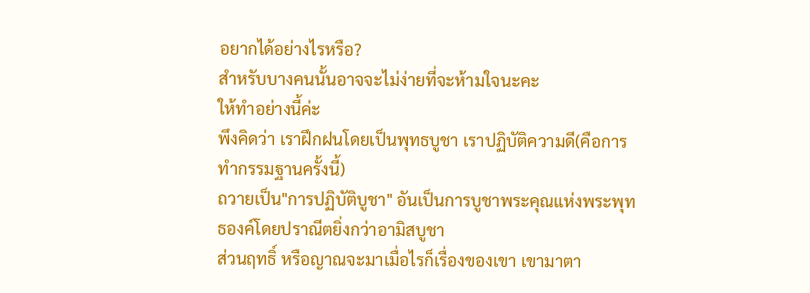อยากได้อย่างไรหรือ?
สำหรับบางคนนั้นอาจจะไม่ง่ายที่จะห้ามใจนะคะ
ให้ทำอย่างนี้ค่ะ
พึงคิดว่า เราฝึกฝนโดยเป็นพุทธบูชา เราปฏิบัติความดี(คือการทำกรรมฐานครั้งนี้)
ถวายเป็น"การปฏิบัติบูชา" อันเป็นการบูชาพระคุณแห่งพระพุทธองค์โดยปราณีตยิ่งกว่าอามิสบูชา
ส่วนฤทธิ์ หรือญาณจะมาเมื่อไรก็เรื่องของเขา เขามาตา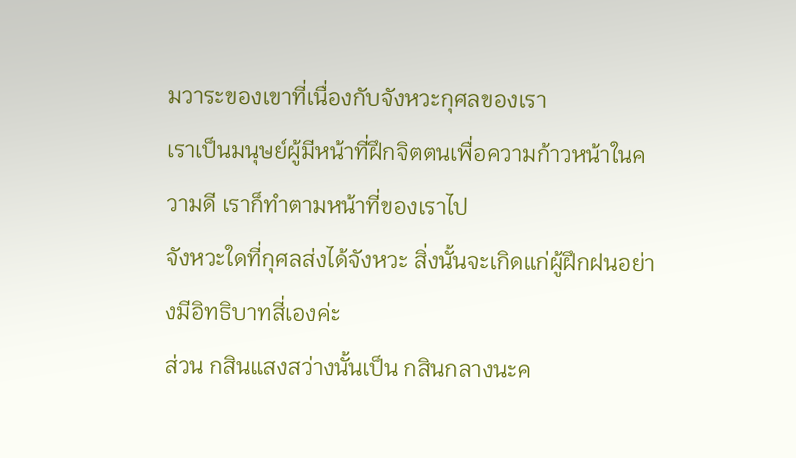มวาระของเขาที่เนื่องกับจังหวะกุศลของเรา
เราเป็นมนุษย์ผู้มีหน้าที่ฝึกจิตตนเพื่อความก้าวหน้าในความดี เราก็ทำตามหน้าที่ของเราไป
จังหวะใดที่กุศลส่งได้จังหวะ สิ่งนั้นจะเกิดแก่ผู้ฝึกฝนอย่างมีอิทธิบาทสี่เองค่ะ
ส่วน กสินแสงสว่างนั้นเป็น กสินกลางนะค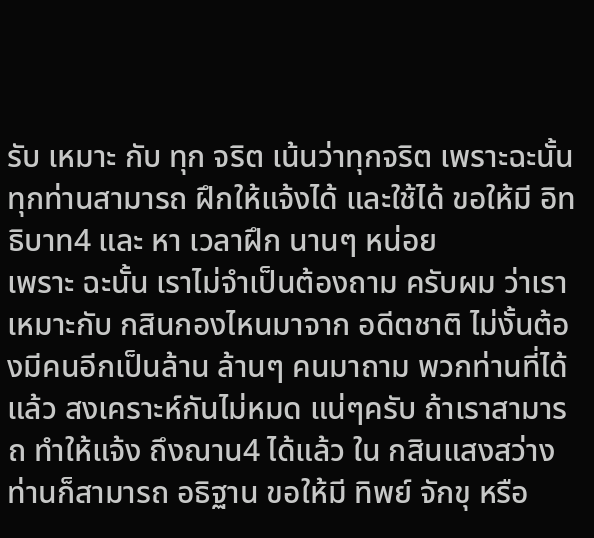รับ เหมาะ กับ ทุก จริต เน้นว่าทุกจริต เพราะฉะนั้น ทุกท่านสามารถ ฝึกให้แจ้งได้ และใช้ได้ ขอให้มี อิทธิบาท4 และ หา เวลาฝึก นานๆ หน่อย
เพราะ ฉะนั้น เราไม่จำเป็นต้องถาม ครับผม ว่าเราเหมาะกับ กสินกองไหนมาจาก อดีตชาติ ไม่งั้นต้องมีคนอีกเป็นล้าน ล้านๆ คนมาถาม พวกท่านที่ได้ แล้ว สงเคราะห์กันไม่หมด แน่ๆครับ ถ้าเราสามารถ ทำให้แจ้ง ถึงณาน4 ได้แล้ว ใน กสินแสงสว่างท่านก็สามารถ อธิฐาน ขอให้มี ทิพย์ จักขุ หรือ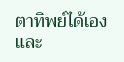ตาทิพย์ได้เอง และ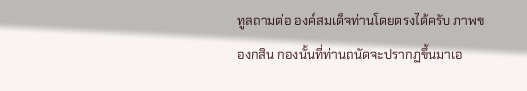ทูลถามต่อ องค์สมเด็จท่านโดยตรงได้ครับ ภาพของกสิน กองนั้นที่ท่านถนัดจะปรากฏขึ้นมาเอ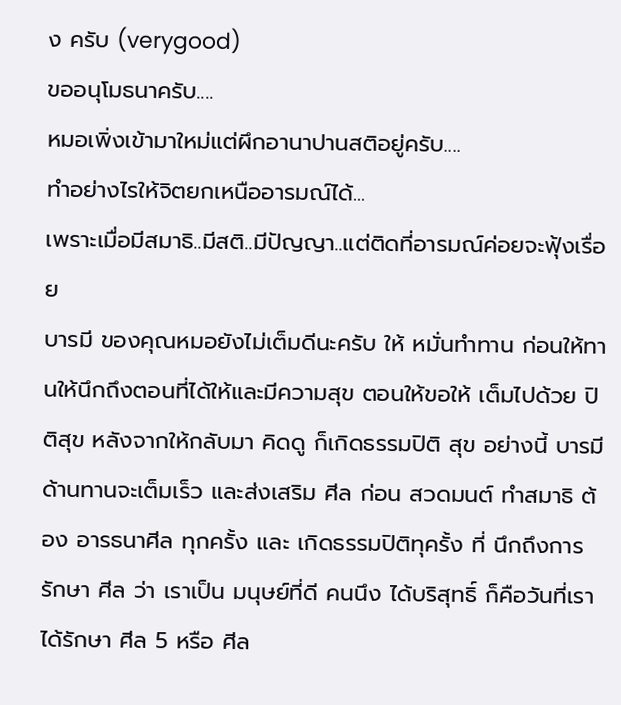ง ครับ (verygood)
ขออนุโมธนาครับ....
หมอเพิ่งเข้ามาใหม่แต่ผึกอานาปานสติอยู่ครับ....
ทำอย่างไรให้จิตยกเหนืออารมณ์ได้...
เพราะเมื่อมีสมาธิ..มีสติ..มีปัญญา..แต่ติดที่อารมณ์ค่อยจะฟุ้งเรื่อย
บารมี ของคุณหมอยังไม่เต็มดีนะครับ ให้ หมั่นทำทาน ก่อนให้ทานให้นึกถึงตอนที่ได้ให้และมีความสุข ตอนให้ขอให้ เต็มไปด้วย ปิติสุข หลังจากให้กลับมา คิดดู ก็เกิดธรรมปิติ สุข อย่างนี้ บารมี ด้านทานจะเต็มเร็ว และส่งเสริม ศีล ก่อน สวดมนต์ ทำสมาธิ ต้อง อารธนาศีล ทุกครั้ง และ เกิดธรรมปิติทุครั้ง ที่ นึกถึงการรักษา ศีล ว่า เราเป็น มนุษย์ที่ดี คนนึง ได้บริสุทธิ์ ก็คือวันที่เราได้รักษา ศีล 5 หรือ ศีล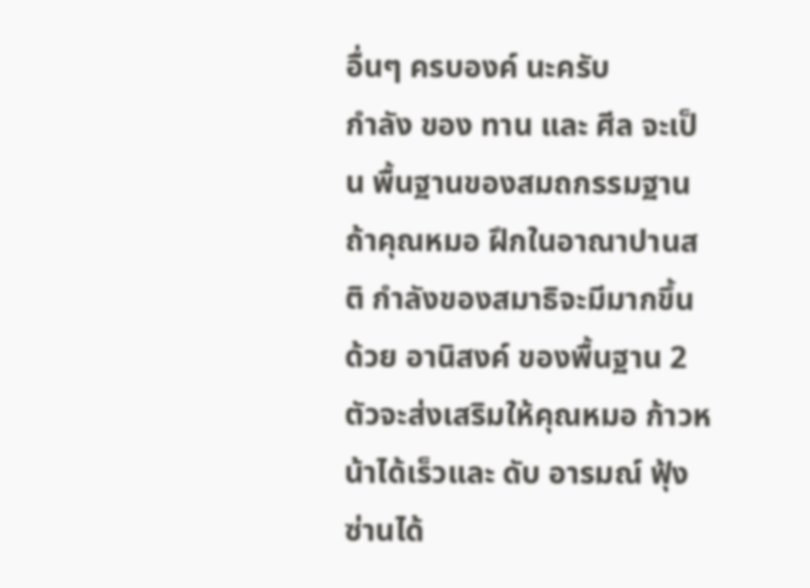อื่นๆ ครบองค์ นะครับ
กำลัง ของ ทาน และ ศีล จะเป็น พื้นฐานของสมถกรรมฐาน ถ้าคุณหมอ ฝึกในอาณาปานสติ กำลังของสมาธิจะมีมากขึ้น ด้วย อานิสงค์ ของพื้นฐาน 2 ตัวจะส่งเสริมให้คุณหมอ ก้าวหน้าได้เร็วและ ดับ อารมณ์ ฟุ้งซ่านได้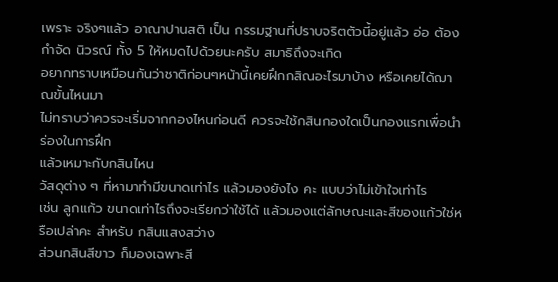เพราะ จริงๆแล้ว อาณาปานสติ เป็น กรรมฐานที่ปราบจริตตัวนี้อยู่แล้ว อ่อ ต้องกำจัด นิวรณ์ ทั้ง 5 ให้หมดไปด้วยนะครับ สมาธิถึงจะเกิด
อยากทราบเหมือนกันว่าชาติก่อนๆหน้านี้เคยฝึกกสิณอะไรมาบ้าง หรือเคยได้ฌาณขั้นไหนมา
ไม่ทราบว่าควรจะเริ่มจากกองไหนก่อนดี ควรจะใช้กสินกองใดเป็นกองแรกเพื่อนำร่องในการฝึก
แล้วเหมาะกับกสินไหน
วัสดุต่าง ๆ ที่หามาทำมีขนาดเท่าไร แล้วมองยังไง คะ แบบว่าไม่เข้าใจเท่าไร
เช่น ลูกแก้ว ขนาดเท่าไรถึงจะเรียกว่าใช้ได้ แล้วมองแต่ลักษณะและสีของแก้วใช่หรือเปล่าคะ สำหรับ กสินแสงสว่าง
ส่วนกสินสีขาว ก็มองเฉพาะสี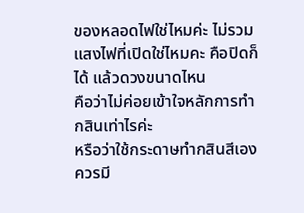ของหลอดไฟใช่ไหมค่ะ ไม่รวมแสงไฟที่เปิดใช่ไหมคะ คือปิดก็ได้ แล้วดวงขนาดไหน
คือว่าไม่ค่อยเข้าใจหลักการทำกสินเท่าไรค่ะ
หรือว่าใช้กระดาษทำกสินสีเองควรมี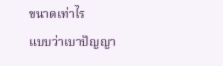ขนาดเท่าไร
แบบว่าเบาปัญญา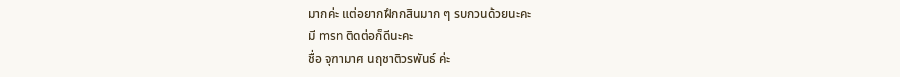มากค่ะ แต่อยากฝึกกสินมาก ๆ รบกวนด้วยนะคะ
มี msn ติดต่อก็ดีนะคะ
ชื่อ จุฑามาศ นฤชาติวรพันธ์ ค่ะ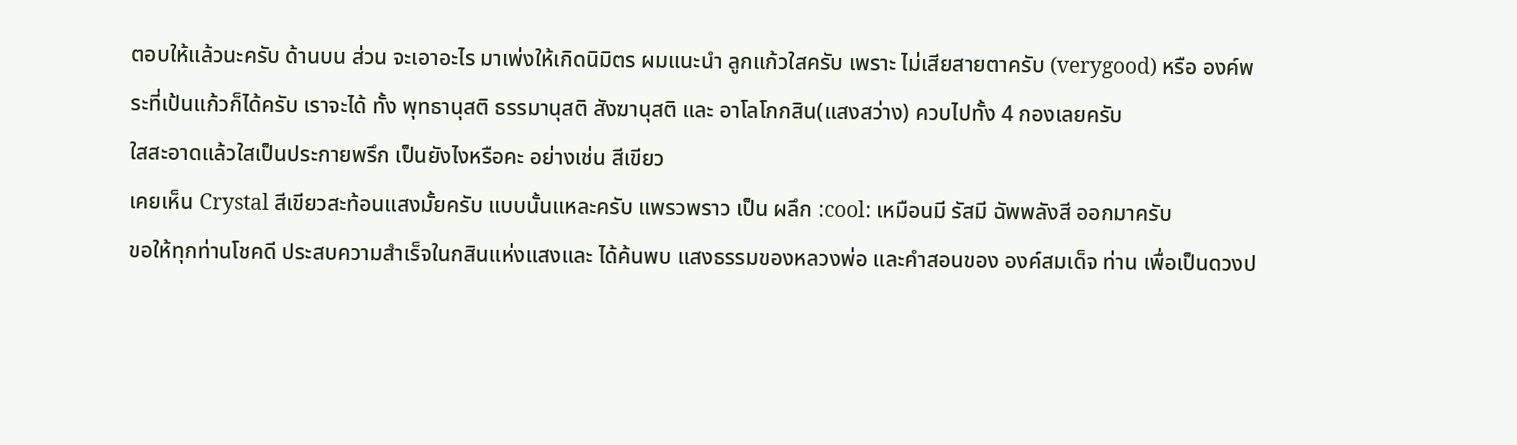ตอบให้แล้วนะครับ ด้านบน ส่วน จะเอาอะไร มาเพ่งให้เกิดนิมิตร ผมแนะนำ ลูกแก้วใสครับ เพราะ ไม่เสียสายตาครับ (verygood) หรือ องค์พระที่เป้นแก้วก็ได้ครับ เราจะได้ ทั้ง พุทธานุสติ ธรรมานุสติ สังฆานุสติ และ อาโลโกกสิน(แสงสว่าง) ควบไปทั้ง 4 กองเลยครับ
ใสสะอาดแล้วใสเป็นประกายพรึก เป็นยังไงหรือคะ อย่างเช่น สีเขียว
เคยเห็น Crystal สีเขียวสะท้อนแสงมั้ยครับ แบบนั้นแหละครับ แพรวพราว เป็น ผลึก :cool: เหมือนมี รัสมี ฉัพพลังสี ออกมาครับ
ขอให้ทุกท่านโชคดี ประสบความสำเร็จในกสินแห่งแสงและ ได้ค้นพบ แสงธรรมของหลวงพ่อ และคำสอนของ องค์สมเด็จ ท่าน เพื่อเป็นดวงป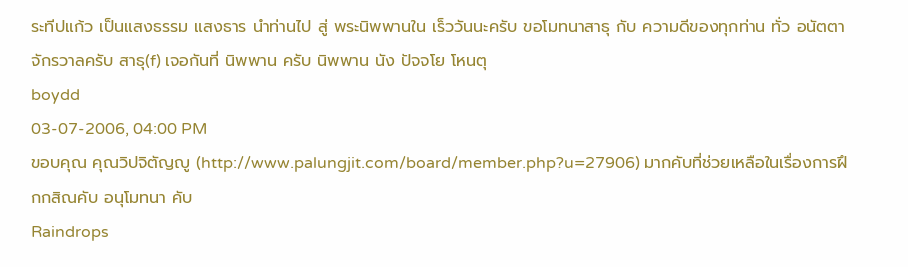ระทีปแก้ว เป็นแสงธรรม แสงธาร นำท่านไป สู่ พระนิพพานใน เร็ววันนะครับ ขอโมทนาสาธุ กับ ความดีของทุกท่าน ทั่ว อนัตตาจักรวาลครับ สาธุ(f) เจอกันที่ นิพพาน ครับ นิพพาน นัง ปัจจโย โหนตุ
boydd
03-07-2006, 04:00 PM
ขอบคุณ คุณวิปจิตัญญู (http://www.palungjit.com/board/member.php?u=27906) มากคับที่ช่วยเหลือในเรื่องการฝึกกสิณคับ อนุโมทนา คับ
Raindrops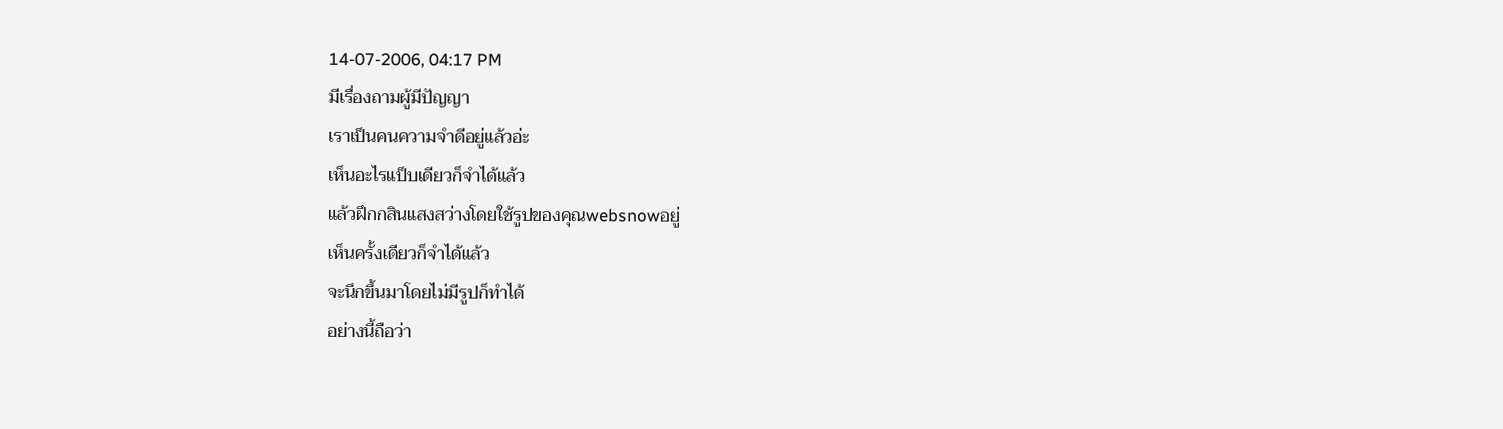14-07-2006, 04:17 PM
มีเรื่องถามผู้มีปัญญา
เราเป็นคนความจำดีอยู่แล้วอ่ะ
เห็นอะไรแป็บเดียวก็จำได้แล้ว
แล้วฝึกกสินแสงสว่างโดยใช้รูปของคุณwebsnowอยู่
เห็นครั้งเดียวก็จำได้แล้ว
จะนึกขึ้นมาโดยไม่มีรูปก็ทำได้
อย่างนี้ถือว่า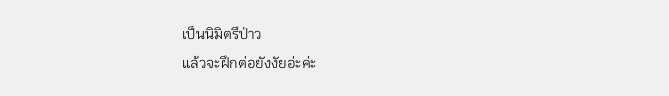เป็นนิมิตรึป่าว
แล้วจะฝึกต่อยังงัยอ่ะค่ะ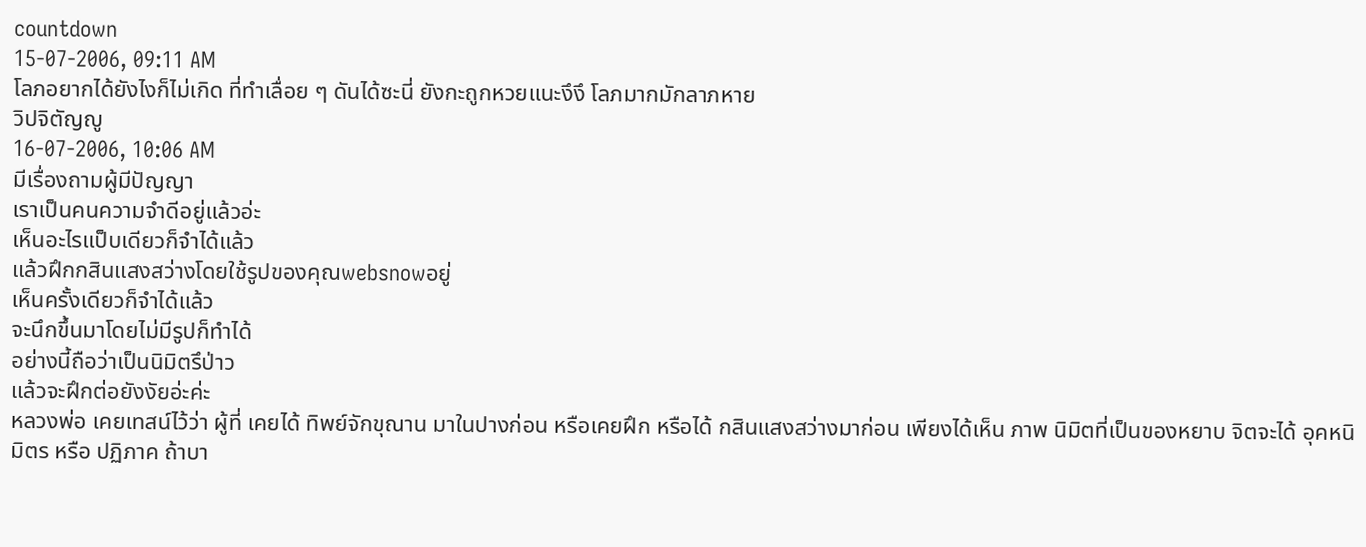countdown
15-07-2006, 09:11 AM
โลภอยากได้ยังไงก็ไม่เกิด ที่ทำเลื่อย ๆ ดันได้ซะนี่ ยังกะถูกหวยแนะงึงึ โลภมากมักลาภหาย
วิปจิตัญญู
16-07-2006, 10:06 AM
มีเรื่องถามผู้มีปัญญา
เราเป็นคนความจำดีอยู่แล้วอ่ะ
เห็นอะไรแป็บเดียวก็จำได้แล้ว
แล้วฝึกกสินแสงสว่างโดยใช้รูปของคุณwebsnowอยู่
เห็นครั้งเดียวก็จำได้แล้ว
จะนึกขึ้นมาโดยไม่มีรูปก็ทำได้
อย่างนี้ถือว่าเป็นนิมิตรึป่าว
แล้วจะฝึกต่อยังงัยอ่ะค่ะ
หลวงพ่อ เคยเทสน์ไว้ว่า ผู้ที่ เคยได้ ทิพย์จักขุณาน มาในปางก่อน หรือเคยฝึก หรือได้ กสินแสงสว่างมาก่อน เพียงได้เห็น ภาพ นิมิตที่เป็นของหยาบ จิตจะได้ อุคหนิมิตร หรือ ปฏิภาค ถ้าบา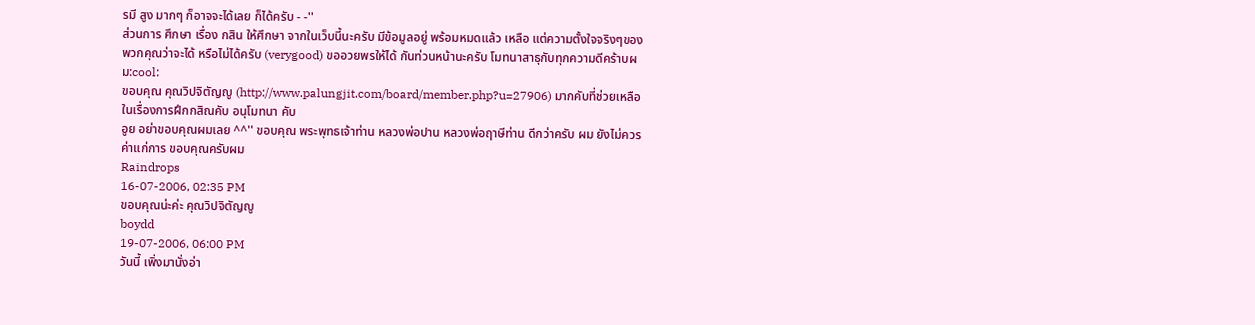รมี สูง มากๆ ก็อาจจะได้เลย ก็ได้ครับ - -''
ส่วนการ ศึกษา เรื่อง กสิน ให้ศึกษา จากในเว็บนี้นะครับ มีข้อมูลอยู่ พร้อมหมดแล้ว เหลือ แต่ความตั้งใจจริงๆของพวกคุณว่าจะได้ หรือไม่ได้ครับ (verygood) ขออวยพรให้ได้ กันท่วนหน้านะครับ โมทนาสาธุกับทุกความดีคร้าบผม:cool:
ขอบคุณ คุณวิปจิตัญญู (http://www.palungjit.com/board/member.php?u=27906) มากคับที่ช่วยเหลือในเรื่องการฝึกกสิณคับ อนุโมทนา คับ
อูย อย่าขอบคุณผมเลย ^^'' ขอบคุณ พระพุทธเจ้าท่าน หลวงพ่อปาน หลวงพ่อฤาษีท่าน ดีกว่าครับ ผม ยังไม่ควรค่าแก่การ ขอบคุณครับผม
Raindrops
16-07-2006, 02:35 PM
ขอบคุณน่ะค่ะ คุณวิปจิตัญญู
boydd
19-07-2006, 06:00 PM
วันนี้ เพิ่งมานั่งอ่า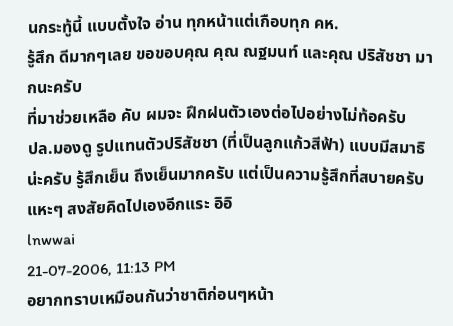นกระทู้นี้ แบบตั้งใจ อ่าน ทุกหน้าแต่เกือบทุก คห.
รู้สึก ดีมากๆเลย ขอขอบคุณ คุณ ณฐมนท์ และคุณ ปริสัชชา มากนะครับ
ที่มาช่วยเหลือ คับ ผมจะ ฝึกฝนตัวเองต่อไปอย่างไม่ท้อครับ
ปล.มองดู รูปแทนตัวปริสัชชา (ที่เป็นลูกแก้วสีฟ้า) แบบมีสมาธิน่ะครับ รู้สึกเย็น ถึงเย็นมากครับ แต่เป็นความรู้สึกที่สบายครับ
แหะๆ สงสัยคิดไปเองอีกแระ อิอิ
lnwwai
21-07-2006, 11:13 PM
อยากทราบเหมือนกันว่าชาติก่อนๆหน้า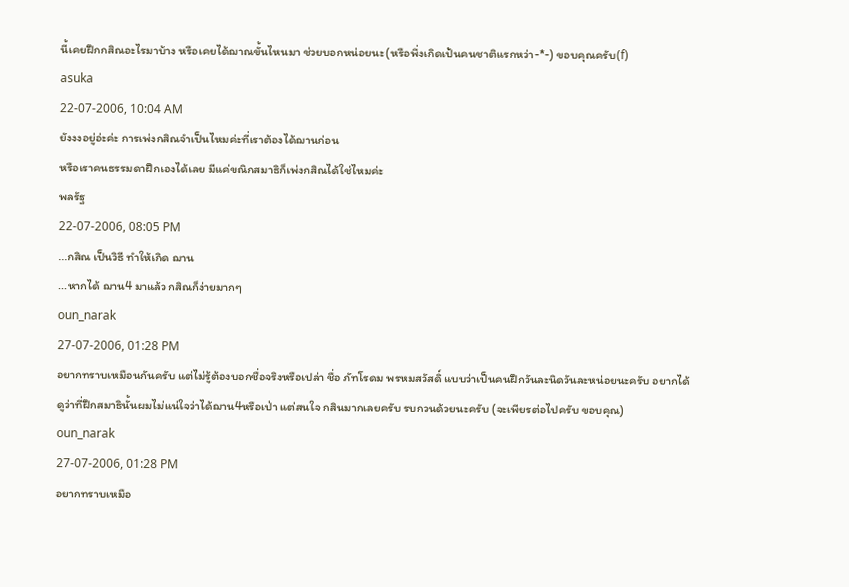นี้เคยฝึกกสิณอะไรมาบ้าง หรือเคยได้ฌาณขั้นไหนมา ช่วยบอกหน่อยนะ(หรือพึ่งเกิดเป้นคนชาติแรกหว่า-*-) ขอบคุณครับ(f)
asuka
22-07-2006, 10:04 AM
ยังงงอยู่อ่ะค่ะ การเพ่งกสิณจำเป็นไหมค่ะที่เราต้องได้ฌานก่อน
หรือเราคนธรรมดาฝึกเองได้เลย มีแค่ขณิกสมาธิก็เพ่งกสิณได้ใช่ไหมค่ะ
พลรัฐ
22-07-2006, 08:05 PM
...กสิณ เป็นวิธี ทำให้เกิด ฌาน
...หากได้ ฌาน4 มาแล้ว กสิณก็ง่ายมากๆ
oun_narak
27-07-2006, 01:28 PM
อยากทราบเหมือนกันครับ แต่ไม่รู้ต้องบอกชื่อจริงหรือเปล่า ชื่อ ภัทโรดม พรหมสวัสดิ์ แบบว่าเป็นคนฝึกวันละนิดวันละหน่อยนะครับ อยากได้ดูว่าที่ฝึกสมาธินั้นผมไม่แน่ใจว่าได้ฌาน4หรือเป่า แต่สนใจ กสินมากเลยครับ รบกวนด้วยนะครับ (จะเพียรต่อไปครับ ขอบคุณ)
oun_narak
27-07-2006, 01:28 PM
อยากทราบเหมือ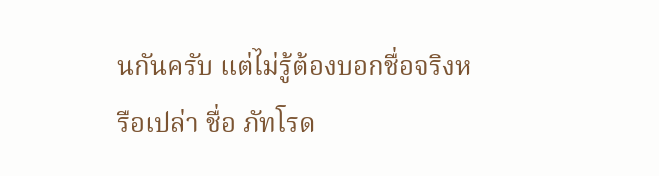นกันครับ แต่ไม่รู้ต้องบอกชื่อจริงหรือเปล่า ชื่อ ภัทโรด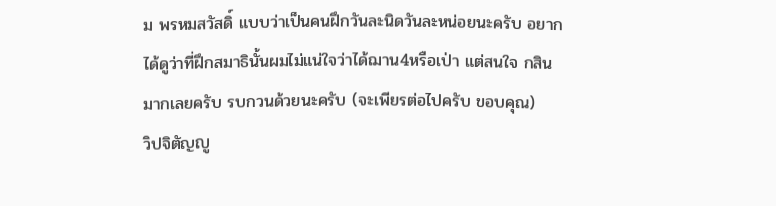ม พรหมสวัสดิ์ แบบว่าเป็นคนฝึกวันละนิดวันละหน่อยนะครับ อยากได้ดูว่าที่ฝึกสมาธินั้นผมไม่แน่ใจว่าได้ฌาน4หรือเป่า แต่สนใจ กสินมากเลยครับ รบกวนด้วยนะครับ (จะเพียรต่อไปครับ ขอบคุณ)
วิปจิตัญญู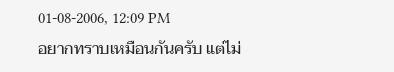01-08-2006, 12:09 PM
อยากทราบเหมือนกันครับ แต่ไม่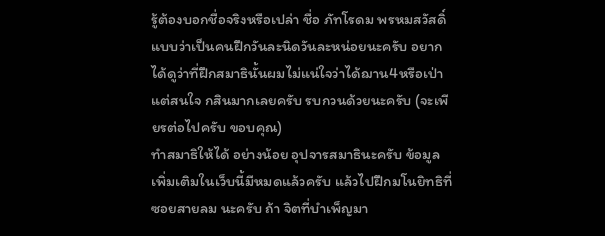รู้ต้องบอกชื่อจริงหรือเปล่า ชื่อ ภัทโรดม พรหมสวัสดิ์ แบบว่าเป็นคนฝึกวันละนิดวันละหน่อยนะครับ อยากได้ดูว่าที่ฝึกสมาธินั้นผมไม่แน่ใจว่าได้ฌาน4หรือเป่า แต่สนใจ กสินมากเลยครับ รบกวนด้วยนะครับ (จะเพียรต่อไปครับ ขอบคุณ)
ทำสมาธิให้ได้ อย่างน้อย อุปจารสมาธินะครับ ข้อมูล เพิ่มเติมในเว็บนี้มีหมดแล้วครับ แล้วไปฝึกมโนยิทธิที่ซอยสายลม นะครับ ถ้า จิตที่บำเพ็ญมา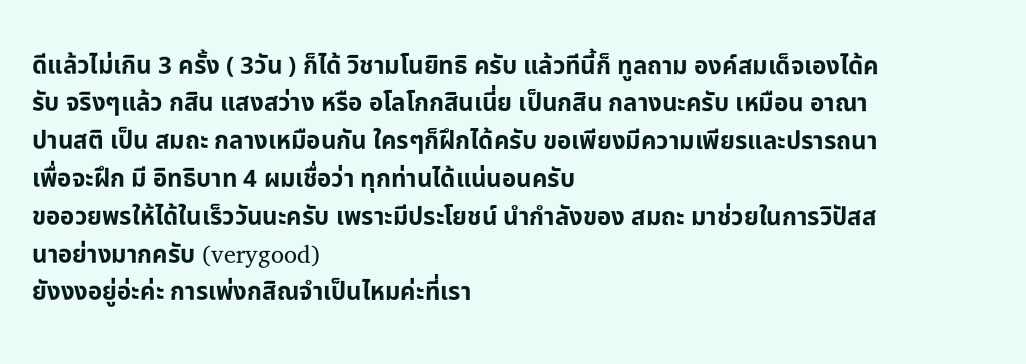ดีแล้วไม่เกิน 3 ครั้ง ( 3วัน ) ก็ได้ วิชามโนยิทธิ ครับ แล้วทีนี้ก็ ทูลถาม องค์สมเด็จเองได้ครับ จริงๆแล้ว กสิน แสงสว่าง หรือ อโลโกกสินเนี่ย เป็นกสิน กลางนะครับ เหมือน อาณาปานสติ เป็น สมถะ กลางเหมือนกัน ใครๆก็ฝึกได้ครับ ขอเพียงมีความเพียรและปรารถนา เพื่อจะฝึก มี อิทธิบาท 4 ผมเชื่อว่า ทุกท่านได้แน่นอนครับ
ขออวยพรให้ได้ในเร็ววันนะครับ เพราะมีประโยชน์ นำกำลังของ สมถะ มาช่วยในการวิปัสสนาอย่างมากครับ (verygood)
ยังงงอยู่อ่ะค่ะ การเพ่งกสิณจำเป็นไหมค่ะที่เรา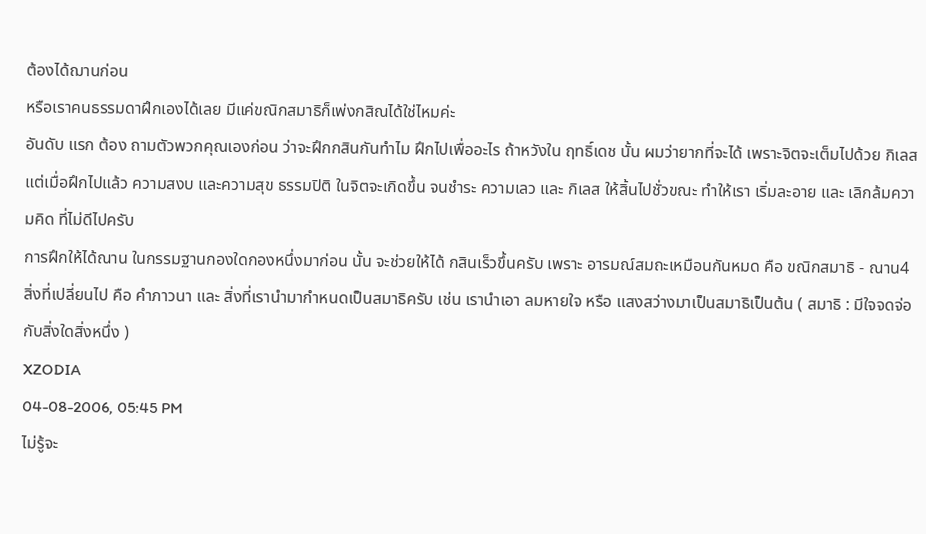ต้องได้ฌานก่อน
หรือเราคนธรรมดาฝึกเองได้เลย มีแค่ขณิกสมาธิก็เพ่งกสิณได้ใช่ไหมค่ะ
อันดับ แรก ต้อง ถามตัวพวกคุณเองก่อน ว่าจะฝึกกสินกันทำไม ฝึกไปเพื่ออะไร ถ้าหวังใน ฤทธิ์เดช นั้น ผมว่ายากที่จะได้ เพราะจิตจะเต็มไปด้วย กิเลส แต่เมื่อฝึกไปแล้ว ความสงบ และความสุข ธรรมปิติ ในจิตจะเกิดขึ้น จนชำระ ความเลว และ กิเลส ให้สิ้นไปชั่วขณะ ทำให้เรา เริ่มละอาย และ เลิกล้มความคิด ที่ไม่ดีไปครับ
การฝึกให้ได้ณาน ในกรรมฐานกองใดกองหนึ่งมาก่อน นั้น จะช่วยให้ได้ กสินเร็วขึ้นครับ เพราะ อารมณ์สมถะเหมือนกันหมด คือ ขณิกสมาธิ - ณาน4 สิ่งที่เปลี่ยนไป คือ คำภาวนา และ สิ่งที่เรานำมากำหนดเป็นสมาธิครับ เช่น เรานำเอา ลมหายใจ หรือ แสงสว่างมาเป็นสมาธิเป็นต้น ( สมาธิ : มีใจจดจ่อ กับสิ่งใดสิ่งหนึ่ง )
XZODIA
04-08-2006, 05:45 PM
ไม่รู้จะ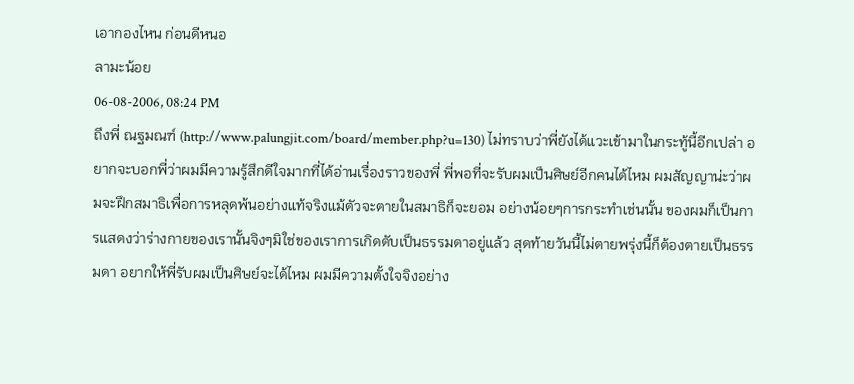เอากองไหน ก่อนดีหนอ
ลามะน้อย
06-08-2006, 08:24 PM
ถึงพี่ ณฐมณฑ์ (http://www.palungjit.com/board/member.php?u=130) ไม่ทราบว่าพี่ยังได้แวะเข้ามาในกระทู้นี้อีกเปล่า อยากจะบอกพี่ว่าผมมีความรู้สึกดีใจมากที่ได้อ่านเรื่องราวของพี่ พี่พอที่จะรับผมเป็นศิษย์อีกคนได้ไหม ผมสัญญาน่ะว่าผมจะฝึกสมาธิเพื่อการหลุดพ้นอย่างแท้จริงแม้ตัวจะตายในสมาธิก็จะยอม อย่างน้อยๆการกระทำเช่นนั้น ของผมก็เป็นการแสดงว่าร่างกายของเรานั้นจิงๆมิใช่ของเราการเกิดดับเป็นธรรมดาอยู่แล้ว สุดท้ายวันนี้ไม่ตายพรุ่งนี้ก็ต้องตายเป็นธรรมดา อยากให้พี่รับผมเป็นศิษย์จะได้ไหม ผมมีความตั้งใจจิงอย่าง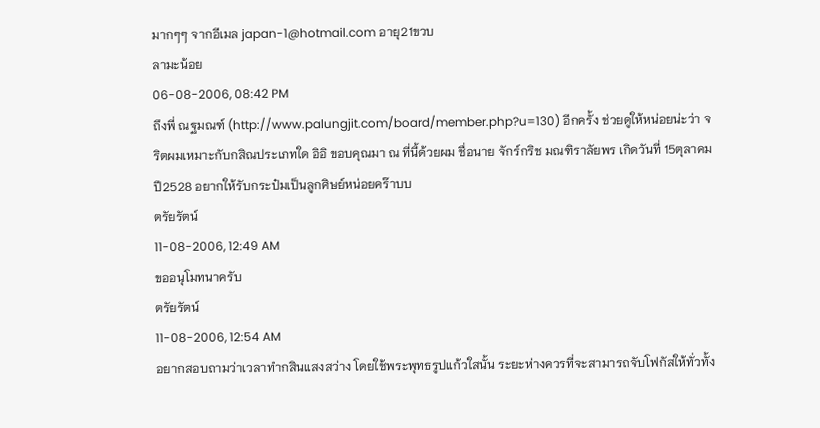มากๆๆ จากอีเมล japan-1@hotmail.com อายุ21ขวบ
ลามะน้อย
06-08-2006, 08:42 PM
ถึงพี่ ณฐมณฑ์ (http://www.palungjit.com/board/member.php?u=130) อีกครั้ง ช่วยดูให้หน่อยน่ะว่า จริตผมเหมาะกับกสิณประเภทใด อิอิ ขอบคุณมา ณ ที่นี้ด้วยผม ชื่อนาย จักร์กริช มณฑิราลัยพร เกิดวันที่ 15ตุลาคม ปี2528 อยากให้รับกระป๋มเป็นลูกศิษย์หน่อยคร๊าบบ
ตรัยรัตน์
11-08-2006, 12:49 AM
ขออนุโมทนาครับ
ตรัยรัตน์
11-08-2006, 12:54 AM
อยากสอบถามว่าเวลาทำกสินแสงสว่าง โดยใช้พระพุทธรูปแก้วใสนั้น ระยะห่างควรที่จะสามารถจับโฟกัสให้ทั่วทั้ง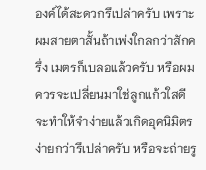องค์ได้สะดวกรึเปล่าครับ เพราะผมสายตาสั้นถ้าเพ่งใกลกว่าสักครึ่ง เมตรก็เบลอแล้วครับ หรือผมควรจะเปลี่ยนมาใช่ลูกแก้วใสดี จะทำให้จำง่ายแล้วเกิดอุคนิมิตร ง่ายกว่ารึเปล่าครับ หรือจะถ่ายรู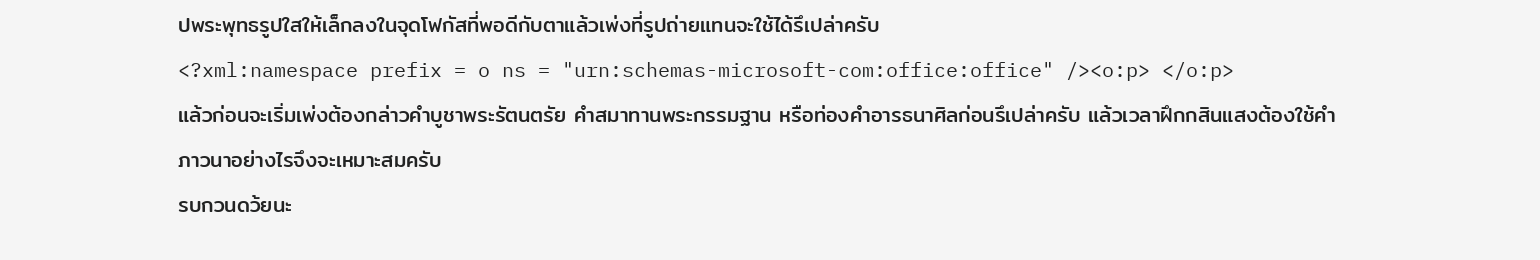ปพระพุทธรูปใสให้เล็กลงในจุดโฟกัสที่พอดีกับตาแล้วเพ่งที่รูปถ่ายแทนจะใช้ได้รึเปล่าครับ
<?xml:namespace prefix = o ns = "urn:schemas-microsoft-com:office:office" /><o:p> </o:p>
แล้วก่อนจะเริ่มเพ่งต้องกล่าวคำบูชาพระรัตนตรัย คำสมาทานพระกรรมฐาน หรือท่องคำอารธนาศิลก่อนรึเปล่าครับ แล้วเวลาฝึกกสินแสงต้องใช้คำภาวนาอย่างไรจึงจะเหมาะสมครับ
รบกวนดว้ยนะ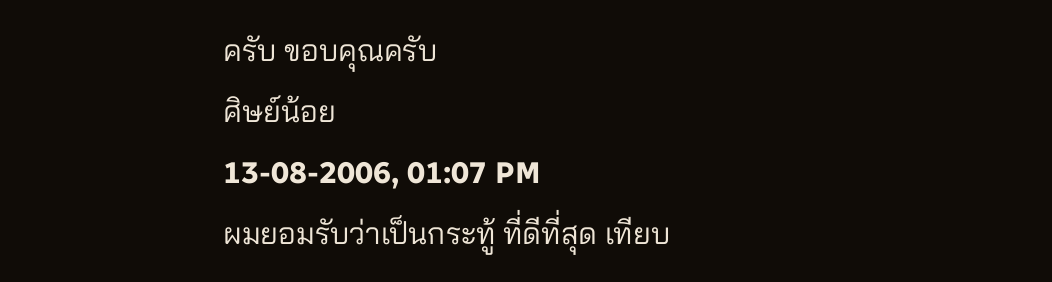ครับ ขอบคุณครับ
ศิษย์น้อย
13-08-2006, 01:07 PM
ผมยอมรับว่าเป็นกระทู้ ที่ดีที่สุด เทียบ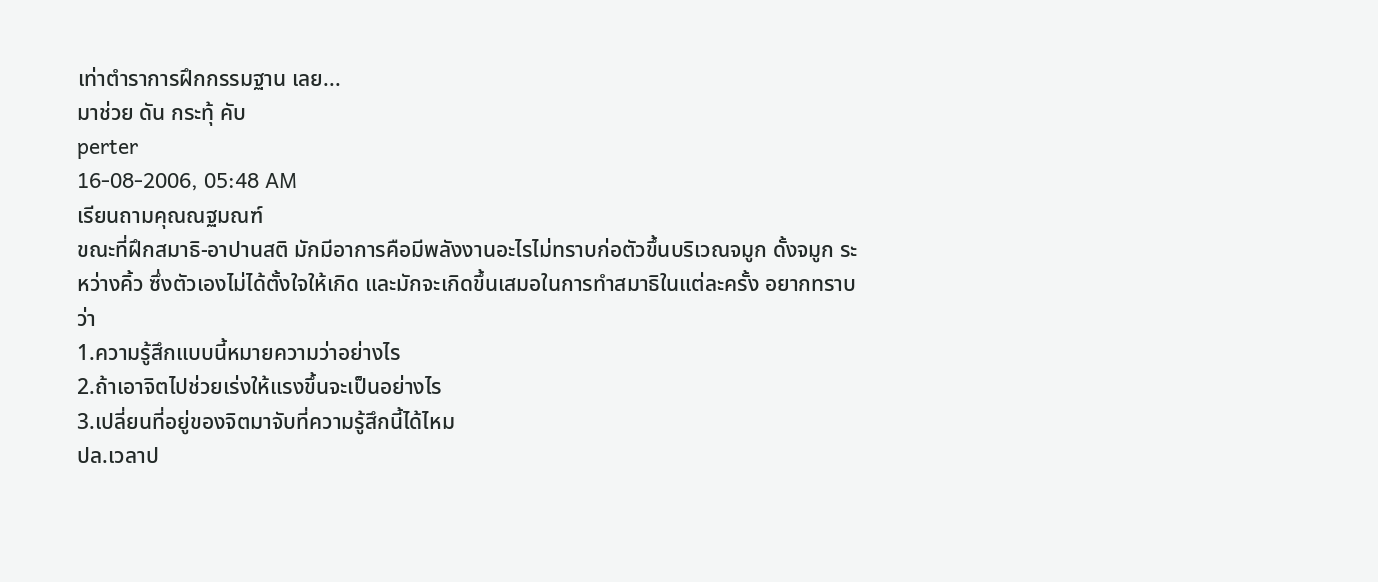เท่าตำราการฝึกกรรมฐาน เลย...
มาช่วย ดัน กระทุ้ คับ
perter
16-08-2006, 05:48 AM
เรียนถามคุณณฐมณฑ์
ขณะที่ฝึกสมาธิ-อาปานสติ มักมีอาการคือมีพลังงานอะไรไม่ทราบก่อตัวขึ้นบริเวณจมูก ดั้งจมูก ระหว่างคิ้ว ซึ่งตัวเองไม่ได้ตั้งใจให้เกิด และมักจะเกิดขึ้นเสมอในการทำสมาธิในแต่ละครั้ง อยากทราบว่า
1.ความรู้สึกแบบนี้หมายความว่าอย่างไร
2.ถ้าเอาจิตไปช่วยเร่งให้แรงขึ้นจะเป็นอย่างไร
3.เปลี่ยนที่อยู่ของจิตมาจับที่ความรู้สึกนี้ได้ไหม
ปล.เวลาป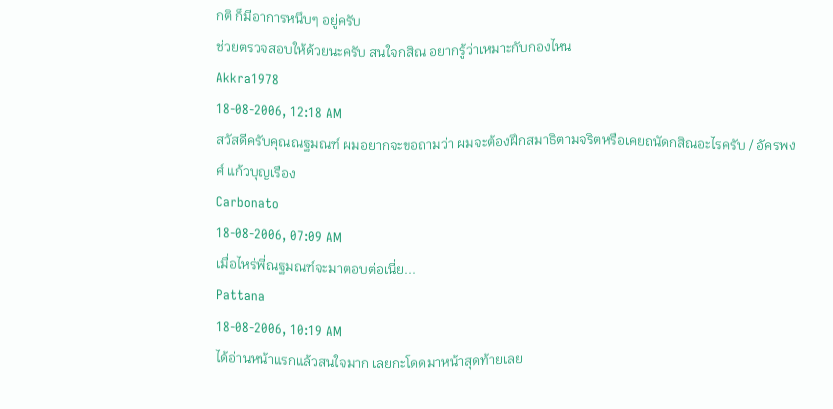กติ ก็มีอาการหนึบๆ อยู่ครับ
ช่วยตรวจสอบให้ด้วยนะครับ สนใจกสิณ อยากรู้ว่าเหมาะกับกองไหน
Akkra1978
18-08-2006, 12:18 AM
สวัสดีครับคุณณฐมณฑ์ ผมอยากจะขอถามว่า ผมจะต้องฝึกสมาธิตามจริตหรือเคยถนัดกสิณอะไรครับ / อัครพงศ์ แก้วบุญเรือง
Carbonato
18-08-2006, 07:09 AM
เมื่อไหร่พี่ณฐมณฑ์จะมาตอบต่อเนี่ย...
Pattana
18-08-2006, 10:19 AM
ได้อ่านหน้าแรกแล้วสนใจมาก เลยกะโดดมาหน้าสุดท้ายเลย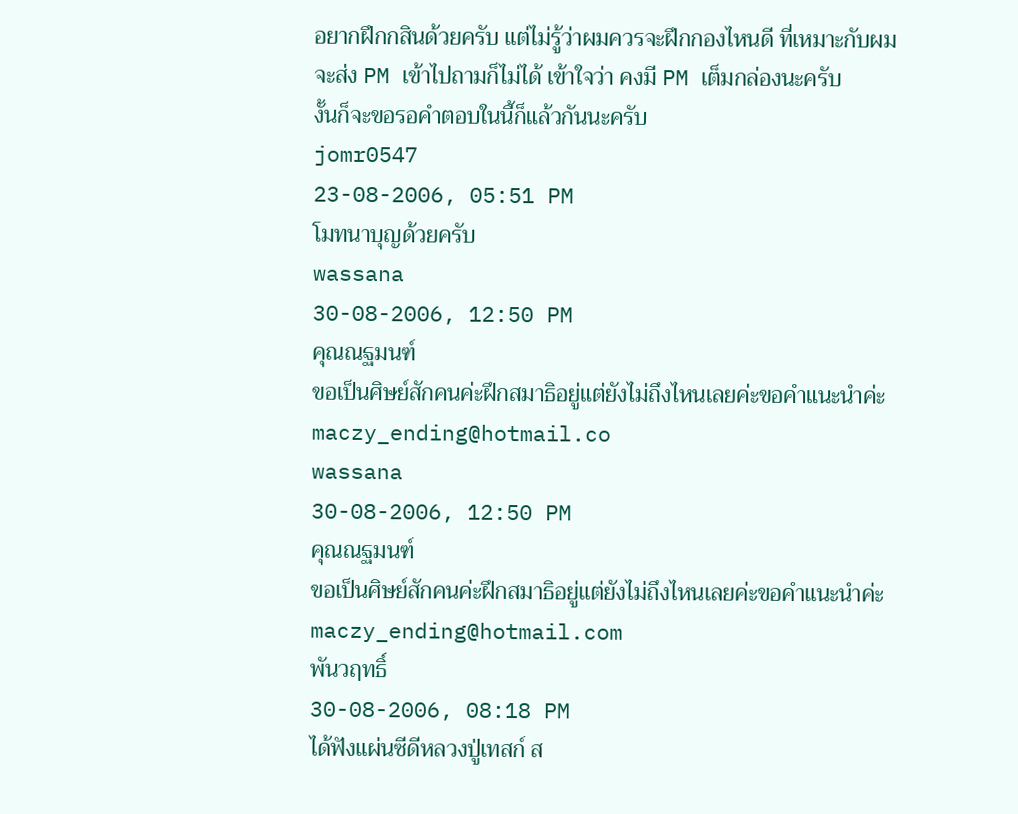อยากฝึกกสินด้วยครับ แต่ไม่รู้ว่าผมควรจะฝึกกองไหนดี ที่เหมาะกับผม
จะส่ง PM เข้าไปถามก็ไม่ได้ เข้าใจว่า คงมี PM เต็มกล่องนะครับ
งั้นก็จะขอรอคำตอบในนี้ก็แล้วกันนะครับ
jomr0547
23-08-2006, 05:51 PM
โมทนาบุญด้วยครับ
wassana
30-08-2006, 12:50 PM
คุณณฐมนฑ์
ขอเป็นศิษย์สักคนค่ะฝึกสมาธิอยู่แต่ยังไม่ถึงไหนเลยค่ะขอคำแนะนำค่ะ maczy_ending@hotmail.co
wassana
30-08-2006, 12:50 PM
คุณณฐมนฑ์
ขอเป็นศิษย์สักคนค่ะฝึกสมาธิอยู่แต่ยังไม่ถึงไหนเลยค่ะขอคำแนะนำค่ะ maczy_ending@hotmail.com
พันวฤทธิ์
30-08-2006, 08:18 PM
ได้ฟังแผ่นซีดีหลวงปู่เทสก์ ส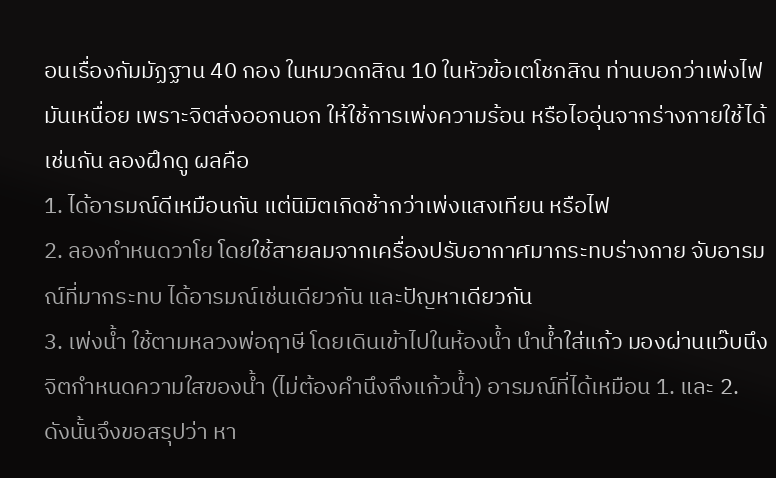อนเรื่องกัมมัฏฐาน 40 กอง ในหมวดกสิณ 10 ในหัวข้อเตโชกสิณ ท่านบอกว่าเพ่งไฟมันเหนื่อย เพราะจิตส่งออกนอก ให้ใช้การเพ่งความร้อน หรือไออุ่นจากร่างกายใช้ได้เช่นกัน ลองฝึกดู ผลคือ
1. ได้อารมณ์ดีเหมือนกัน แต่นิมิตเกิดช้ากว่าเพ่งแสงเทียน หรือไฟ
2. ลองกำหนดวาโย โดยใช้สายลมจากเครื่องปรับอากาศมากระทบร่างกาย จับอารมณ์ที่มากระทบ ได้อารมณ์เช่นเดียวกัน และปัญหาเดียวกัน
3. เพ่งน้ำ ใช้ตามหลวงพ่อฤาษี โดยเดินเข้าไปในห้องน้ำ นำน้ำใส่แก้ว มองผ่านแว๊บนึง จิตกำหนดความใสของน้ำ (ไม่ต้องคำนึงถึงแก้วน้ำ) อารมณ์ที่ได้เหมือน 1. และ 2.
ดังนั้นจึงขอสรุปว่า หา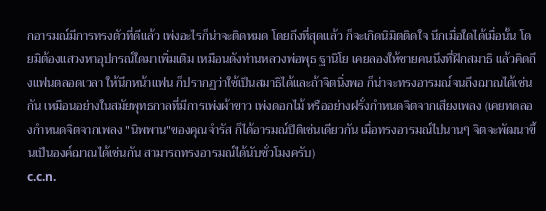กอารมณ์มีการทรงตัวที่ดีแล้ว เพ่งอะไรก็น่าจะติดหมด โดยถึงที่สุดแล้ว ก็จะเกิดนิมิตติดใจ นึกเมื่อใดได้เมื่อนั้น โดยมิต้องแสวงหาอุปกรณ์ใดมาเพิ่มเติม เหมือนดังท่านหลวงพ่อพุธ ฐานิโย เคยลองให้ชายคนนึงที่ฝึกสมาธิ แล้วคิดถึงแฟนตลอดเวลา ให้นึกหน้าแฟน ก็ปรากฏว่าใช้เป็นสมาธิได้และถ้าจิตนิ่งพอ ก็น่าจะทรงอารมณ์จนถึงฌาณได้เช่นกัน เหมือนอย่างในสมัยพุทธกาลที่มีการเพ่งผ้าขาว เพ่งดอกไม้ หรืออย่างฝรั่งกำหนดจิตจากเสียงเพลง (เคยทดลองกำหนดจิตจากเพลง "นิพพาน"ของคุณจำรัส ก็ได้อารมณ์ปิติเช่นเดียวกัน เมื่อทรงอารมณ์ไปนานๆ จิตจะพัฒนาขึ้นเป็นองค์ฌาณได้เช่นกัน สามารถทรงอารมณ์ได้นับชั่วโมงครับ)
c.c.n.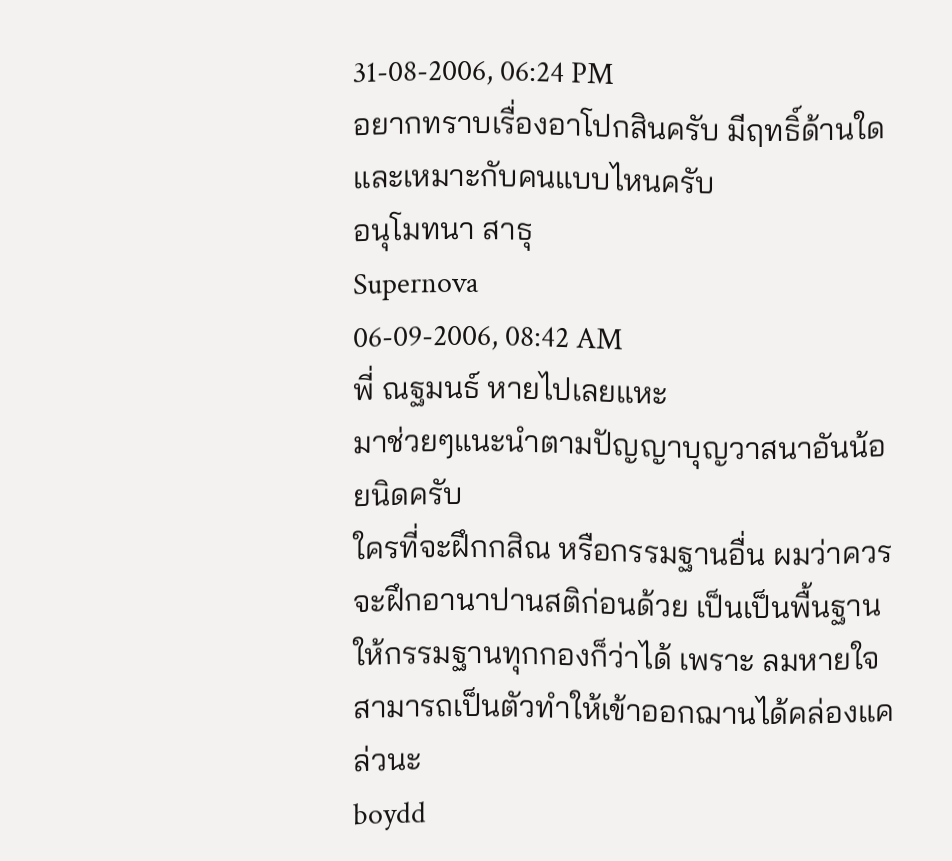31-08-2006, 06:24 PM
อยากทราบเรื่องอาโปกสินครับ มีฤทธิ์ด้านใด และเหมาะกับคนแบบไหนครับ
อนุโมทนา สาธุ
Supernova
06-09-2006, 08:42 AM
พี่ ณฐมนธ์ หายไปเลยแหะ
มาช่วยๆแนะนำตามปัญญาบุญวาสนาอันน้อยนิดครับ
ใครที่จะฝึกกสิณ หรือกรรมฐานอื่น ผมว่าควรจะฝึกอานาปานสติก่อนด้วย เป็นเป็นพื้นฐานให้กรรมฐานทุกกองก็ว่าได้ เพราะ ลมหายใจสามารถเป็นตัวทำให้เข้าออกฌานได้คล่องแคล่วนะ
boydd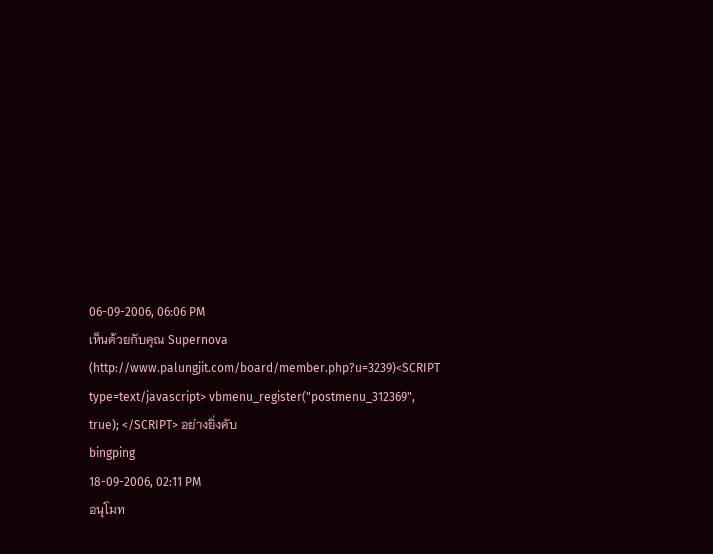06-09-2006, 06:06 PM
เห็นด้วยกับคุณ Supernova (http://www.palungjit.com/board/member.php?u=3239)<SCRIPT type=text/javascript> vbmenu_register("postmenu_312369", true); </SCRIPT> อย่างยิ่งคับ
bingping
18-09-2006, 02:11 PM
อนุโมท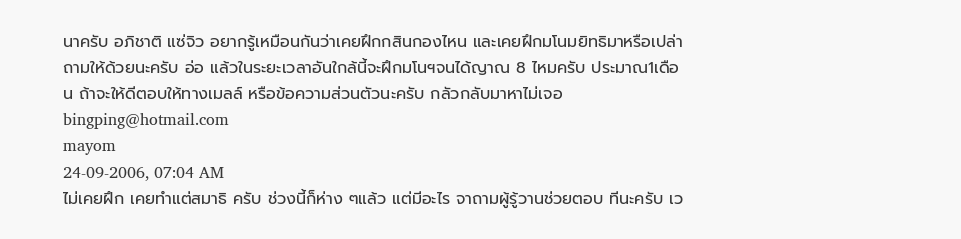นาครับ อภิชาติ แซ่จิว อยากรู้เหมือนกันว่าเคยฝึกกสินกองไหน และเคยฝึกมโนมยิทธิมาหรือเปล่าถามให้ด้วยนะครับ อ่อ แล้วในระยะเวลาอันใกล้นี้จะฝึกมโนฯจนได้ญาณ 8 ไหมครับ ประมาณ1เดือน ถ้าจะให้ดีตอบให้ทางเมลล์ หรือข้อความส่วนตัวนะครับ กลัวกลับมาหาไม่เจอ bingping@hotmail.com
mayom
24-09-2006, 07:04 AM
ไม่เคยฝึก เคยทำแต่สมาธิ ครับ ช่วงนี้ก็ห่าง ๆแล้ว แต่มีอะไร จาถามผู้รู้วานช่วยตอบ ทีนะครับ เว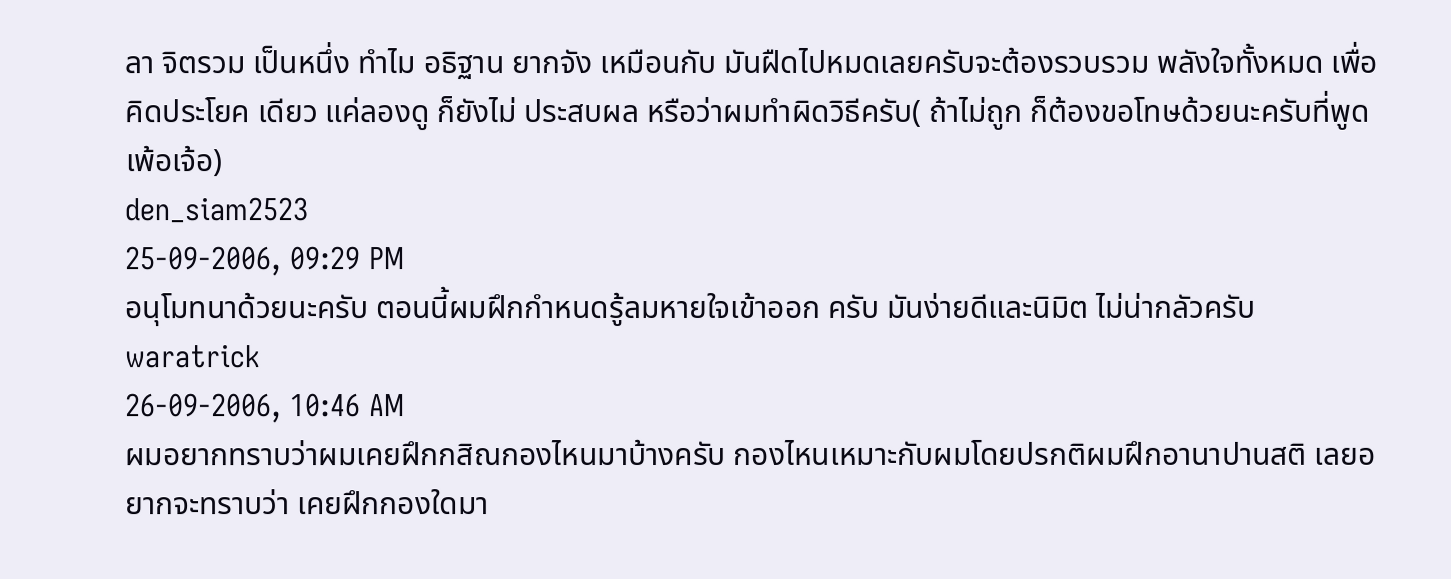ลา จิตรวม เป็นหนึ่ง ทำไม อธิฐาน ยากจัง เหมือนกับ มันฝืดไปหมดเลยครับจะต้องรวบรวม พลังใจทั้งหมด เพื่อคิดประโยค เดียว แค่ลองดู ก็ยังไม่ ประสบผล หรือว่าผมทำผิดวิธีครับ( ถ้าไม่ถูก ก็ต้องขอโทษด้วยนะครับที่พูดเพ้อเจ้อ)
den_siam2523
25-09-2006, 09:29 PM
อนุโมทนาด้วยนะครับ ตอนนี้ผมฝึกกำหนดรู้ลมหายใจเข้าออก ครับ มันง่ายดีและนิมิต ไม่น่ากลัวครับ
waratrick
26-09-2006, 10:46 AM
ผมอยากทราบว่าผมเคยฝึกกสิณกองไหนมาบ้างครับ กองไหนเหมาะกับผมโดยปรกติผมฝึกอานาปานสติ เลยอยากจะทราบว่า เคยฝึกกองใดมา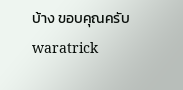บ้าง ขอบคุณครับ
waratrick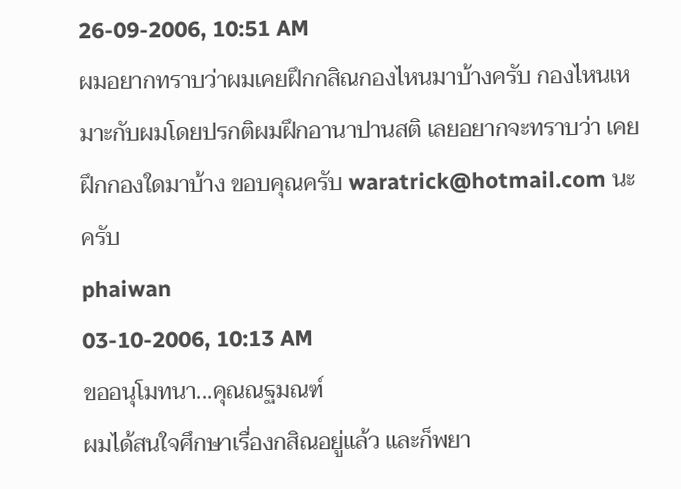26-09-2006, 10:51 AM
ผมอยากทราบว่าผมเคยฝึกกสิณกองไหนมาบ้างครับ กองไหนเหมาะกับผมโดยปรกติผมฝึกอานาปานสติ เลยอยากจะทราบว่า เคยฝึกกองใดมาบ้าง ขอบคุณครับ waratrick@hotmail.com นะครับ
phaiwan
03-10-2006, 10:13 AM
ขออนุโมทนา...คุณณฐมณฑ์
ผมได้สนใจศึกษาเรื่องกสิณอยู่แล้ว และก็พยา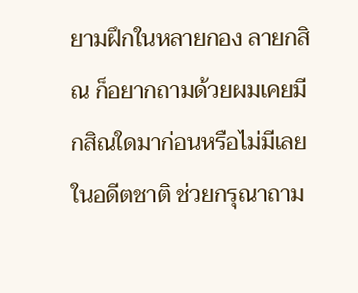ยามฝึกในหลายกอง ลายกสิณ ก็อยากถามด้วยผมเคยมีกสิณใดมาก่อนหรือไม่มีเลยในอดีตชาติ ช่วยกรุณาถาม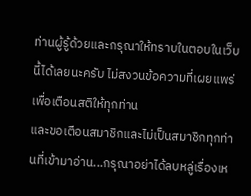ท่านผู้รู้ด้วยและกรุณาให้ทราบในตอบในเว็บนี้ได้เลยนะครับ ไม่สงวนข้อความที่เผยแพร่เพื่อเตือนสติให้ทุกท่าน
และขอเตือนสมาชิกและไม่เป็นสมาชิกทุกท่านที่เข้ามาอ่าน...กรุณาอย่าได้ลบหลู่เรื่องเห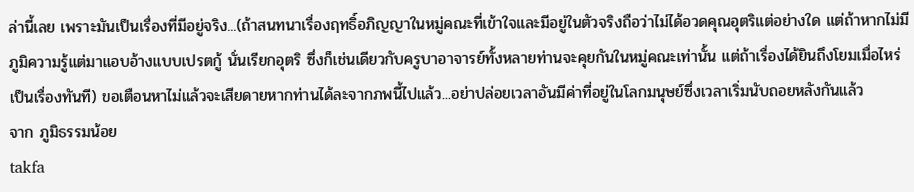ล่านี้เลย เพราะมันเป็นเรื่องที่มีอยู่จริง...(ถ้าสนทนาเรื่องฤทธิ์อภิญญาในหมู่คณะที่เข้าใจและมีอยู่ในตัวจริงถือว่าไม่ได้อวดคุณอุตริแต่อย่างใด แต่ถ้าหากไม่มีภูมิความรู้แต่มาแอบอ้างแบบเปรตกู้ นั่นเรียกอุตริ ซึ่งก็เช่นเดียวกับครูบาอาจารย์ทั้งหลายท่านจะคุยกันในหมู่คณะเท่านั้น แต่ถ้าเรื่องได้ยินถึงโยมเมื่อไหร่เป็นเรื่องทันที) ขอเตือนหาไม่แล้วจะเสียดายหากท่านได้ละจากภพนี้ไปแล้ว...อย่าปล่อยเวลาอันมีค่าที่อยู่ในโลกมนุษย์ซึ่งเวลาเริ่มนับถอยหลังกันแล้ว
จาก ภูมิธรรมน้อย
takfa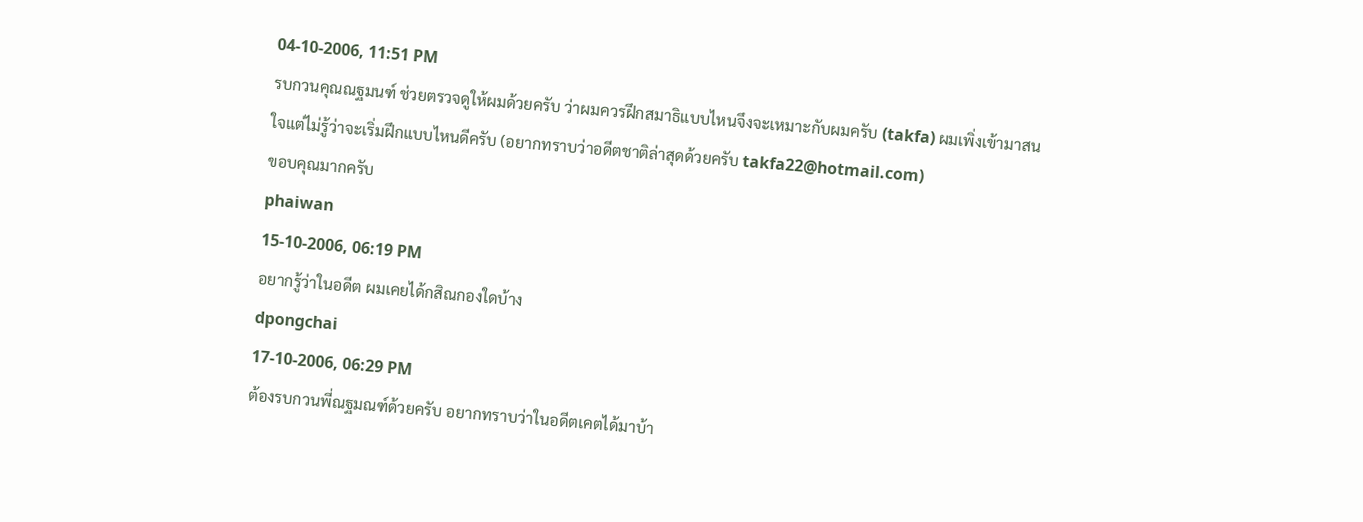04-10-2006, 11:51 PM
รบกวนคุณณฐมนฑ์ ช่วยตรวจดูให้ผมด้วยครับ ว่าผมควรฝึกสมาธิแบบไหนจึงจะเหมาะกับผมครับ (takfa) ผมเพิ่งเข้ามาสนใจแต่ไม่รู้ว่าจะเริ่มฝึกแบบไหนดีครับ (อยากทราบว่าอดีตชาติล่าสุดด้วยครับ takfa22@hotmail.com)
ขอบคุณมากครับ
phaiwan
15-10-2006, 06:19 PM
อยากรู้ว่าในอดีต ผมเคยได้กสิณกองใดบ้าง
dpongchai
17-10-2006, 06:29 PM
ต้องรบกวนพี่ณฐมณฑ์ด้วยครับ อยากทราบว่าในอดีตเคตได้มาบ้า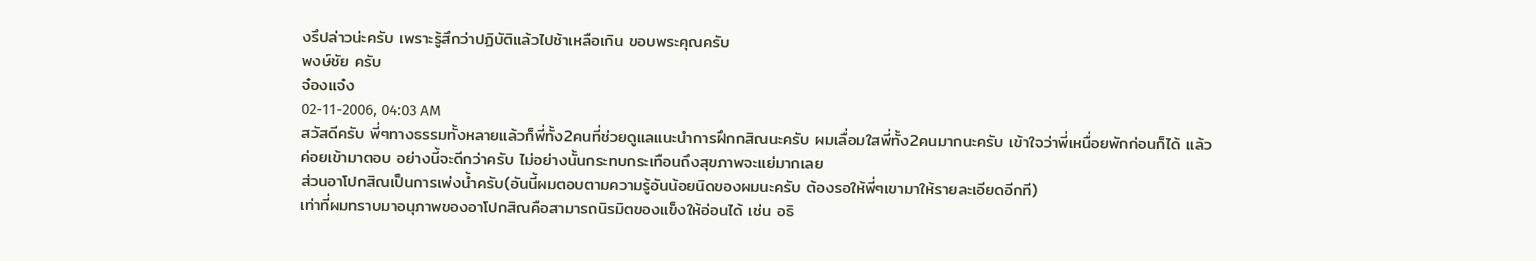งรึปล่าวน่ะครับ เพราะรู้สึกว่าปฏิบัติแล้วไปช้าเหลือเกิน ขอบพระคุณครับ
พงษ์ชัย ครับ
จ๋องแจ๋ง
02-11-2006, 04:03 AM
สวัสดีครับ พี่ๆทางธรรมทั้งหลายแล้วก็พี่ทั้ง2คนที่ช่วยดูแลแนะนำการฝึกกสิณนะครับ ผมเลื่อมใสพี่ทั้ง2คนมากนะครับ เข้าใจว่าพี่เหนื่อยพักก่อนก็ได้ แล้วค่อยเข้ามาตอบ อย่างนี้จะดีกว่าครับ ไม่อย่างนั้นกระทบกระเทือนถึงสุขภาพจะแย่มากเลย
ส่วนอาโปกสิณเป็นการเพ่งน้ำครับ(อันนี้ผมตอบตามความรู้อันน้อยนิดของผมนะครับ ต้องรอให้พี่ๆเขามาให้รายละเอียดอีกที)
เท่าที่ผมทราบมาอนุภาพของอาโปกสิณคือสามารถนิรมิตของแข็งให้อ่อนได้ เช่น อธิ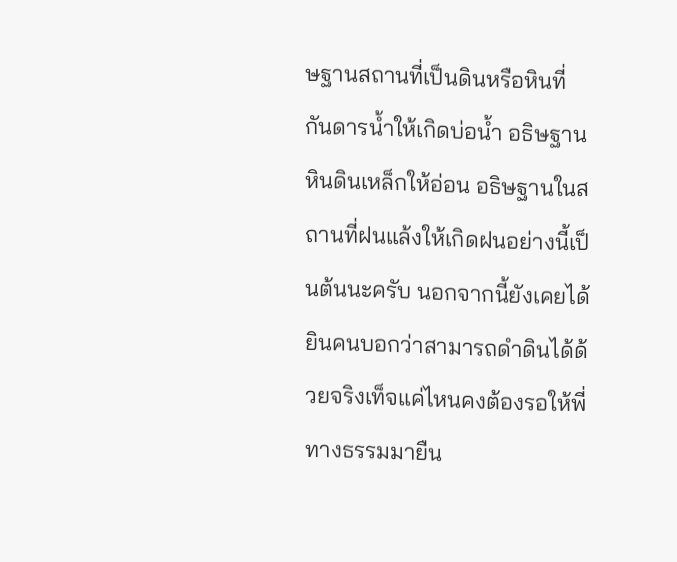ษฐานสถานที่เป็นดินหรือหินที่กันดารน้ำให้เกิดบ่อน้ำ อธิษฐานหินดินเหล็กให้อ่อน อธิษฐานในสถานที่ฝนแล้งให้เกิดฝนอย่างนี้เป็นต้นนะครับ นอกจากนี้ยังเคยได้ยินคนบอกว่าสามารถดำดินได้ด้วยจริงเท็จแค่ไหนคงต้องรอให้พี่ทางธรรมมายืน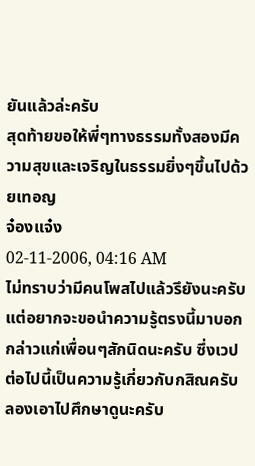ยันแล้วล่ะครับ
สุดท้ายขอให้พี่ๆทางธรรมทั้งสองมีความสุขและเจริญในธรรมยิ่งๆขึ้นไปด้วยเทอญ
จ๋องแจ๋ง
02-11-2006, 04:16 AM
ไม่ทราบว่ามีคนโพสไปแล้วรึยังนะครับ แต่อยากจะขอนำความรู้ตรงนี้มาบอกกล่าวแก่เพื่อนๆสักนิดนะครับ ซึ่งเวปต่อไปนี้เป็นความรู้เกี่ยวกับกสิณครับ
ลองเอาไปศึกษาดูนะครับ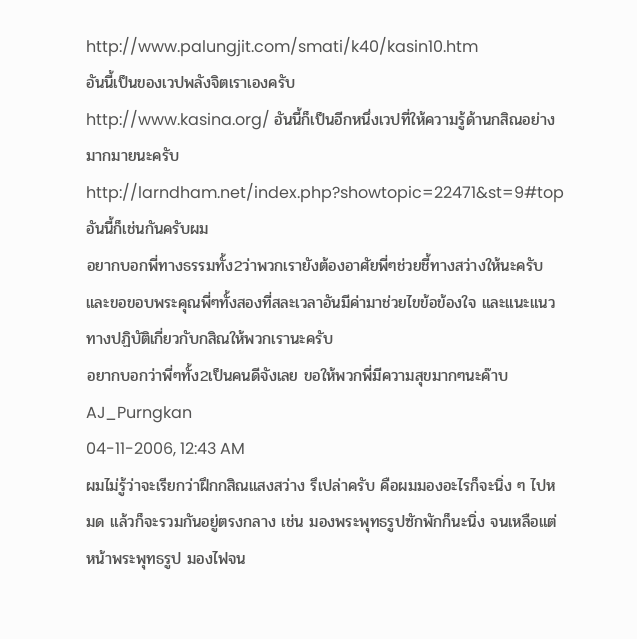http://www.palungjit.com/smati/k40/kasin10.htm
อันนี้เป็นของเวปพลังจิตเราเองครับ
http://www.kasina.org/ อันนี้ก็เป็นอีกหนึ่งเวปที่ให้ความรู้ด้านกสิณอย่างมากมายนะครับ
http://larndham.net/index.php?showtopic=22471&st=9#top
อันนี้ก็เช่นกันครับผม
อยากบอกพี่ทางธรรมทั้ง2ว่าพวกเรายังต้องอาศัยพี่ๆช่วยชี้ทางสว่างให้นะครับ
และขอขอบพระคุณพี่ๆทั้งสองที่สละเวลาอันมีค่ามาช่วยไขข้อข้องใจ และแนะแนวทางปฏิบัติเกี่ยวกับกสิณให้พวกเรานะครับ
อยากบอกว่าพี่ๆทั้ง2เป็นคนดีจังเลย ขอให้พวกพี่มีความสุขมากๆนะค๊าบ
AJ_Purngkan
04-11-2006, 12:43 AM
ผมไม่รู้ว่าจะเรียกว่าฝึกกสิณแสงสว่าง รึเปล่าครับ คือผมมองอะไรก็จะนิ่ง ๆ ไปหมด แล้วก็จะรวมกันอยู่ตรงกลาง เช่น มองพระพุทธรูปซักพักก็นะนิ่ง จนเหลือแต่หน้าพระพุทธรูป มองไฟจน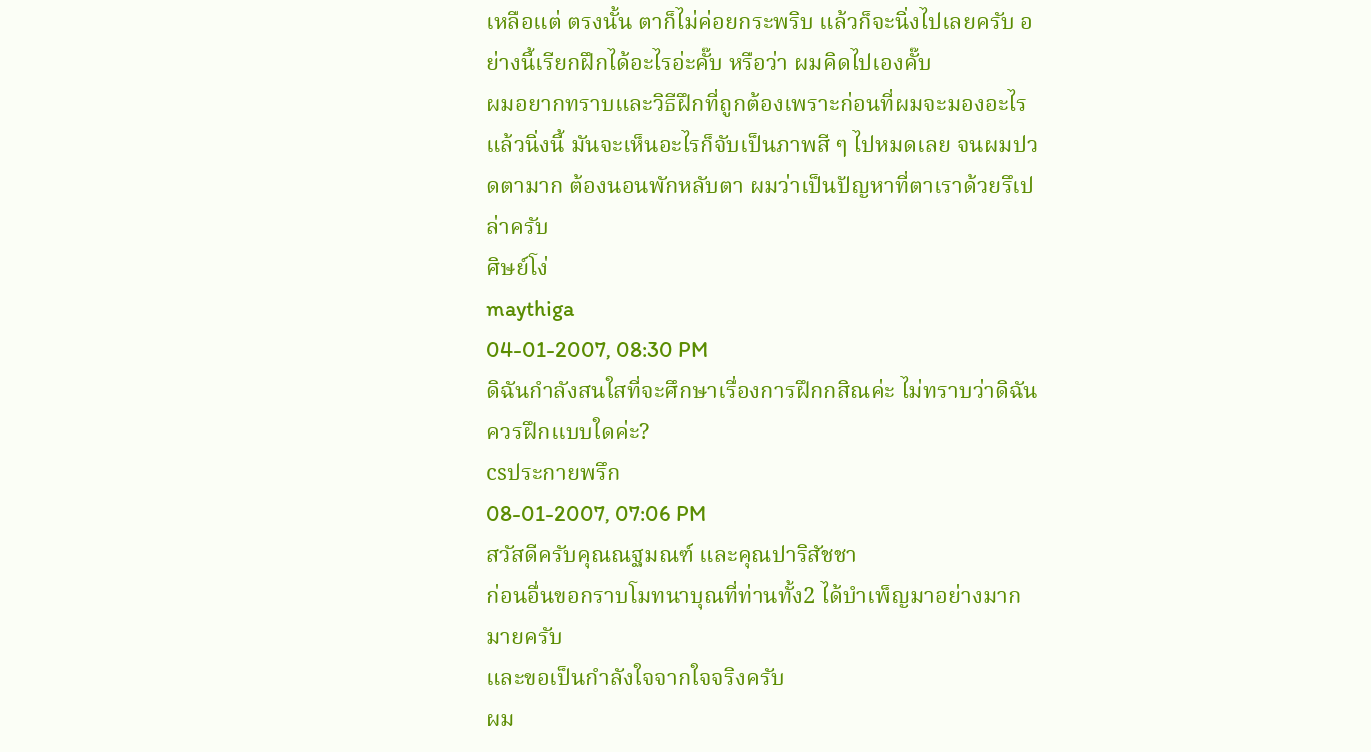เหลือแต่ ตรงนั้น ตาก็ไม่ค่อยกระพริบ แล้วก็จะนิ่งไปเลยครับ อย่างนี้เรียกฝึกได้อะไรอ่ะคั๊บ หรือว่า ผมคิดไปเองคั๊บ
ผมอยากทราบและวิธีฝึกที่ถูกต้องเพราะก่อนที่ผมจะมองอะไรแล้วนิ่งนี้ มันจะเห็นอะไรก็จับเป็นภาพสี ๆ ไปหมดเลย จนผมปวดตามาก ต้องนอนพักหลับตา ผมว่าเป็นปัญหาที่ตาเราด้วยรึเปล่าครับ
ศิษย์โง่
maythiga
04-01-2007, 08:30 PM
ดิฉันกำลังสนใสที่จะศึกษาเรื่องการฝึกกสิณค่ะ ไม่ทราบว่าดิฉันควรฝึกเเบบใดค่ะ?
csประกายพรึก
08-01-2007, 07:06 PM
สวัสดีครับคุณณฐมณฑ์ และคุณปาริสัชชา
ก่อนอื่นขอกราบโมทนาบุณที่ท่านทั้ง2 ได้บำเพ็ญมาอย่างมากมายครับ
และขอเป็นกำลังใจจากใจจริงครับ
ผม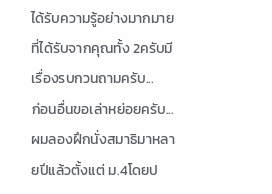ได้รับความรู้อย่างมากมายที่ได้รับจากคุณทั้ง 2ครับมีเรื่องรบกวนถามครับ...
ก่อนอื่นขอเล่าหย่อยครับ...
ผมลองฝึกนั่งสมาธิมาหลายปีแล้วตั้งแต่ ม.4โดยป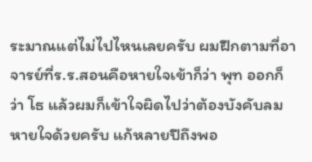ระมาณแต่ไม่ไปไหนเลยครับ ผมฝึกตามที่อาจารย์ที่ร.ร.สอนคือหายใจเข้าก็ว่า พุท ออกก็ว่า โธ แล้วผมก็เข้าใจผิดไปว่าต้องบังคับลมหายใจด้วยครับ แก้หลายปีถึงพอ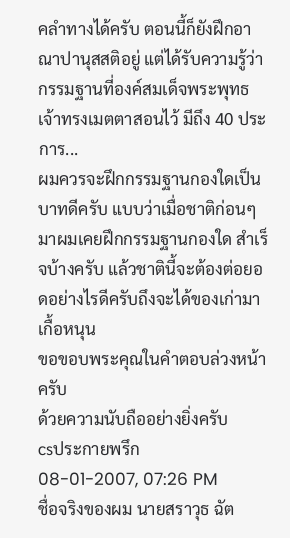คลำทางได้ครับ ตอนนี้ก็ยังฝึกอาณาปานุสสติอยู่ แต่ได้รับความรู้ว่า กรรมฐานที่องค์สมเด็จพระพุทธเจ้าทรงเมตตาสอนไว้ มีถึง 40 ประการ...
ผมควรจะฝึกกรรมฐานกองใดเป็นบาทดีครับ แบบว่าเมื่อชาติก่อนๆมาผมเคยฝึกกรรมฐานกองใด สำเร็จบ้างครับ แล้วชาตินี้จะต้องต่อยอดอย่างไรดีครับถึงจะได้ของเก่ามาเกื้อหนุน
ขอขอบพระคุณในคำตอบล่วงหน้าครับ
ด้วยความนับถืออย่างยิ่งครับ
csประกายพรึก
08-01-2007, 07:26 PM
ชื่อจริงของผม นายสราวุธ ฉัต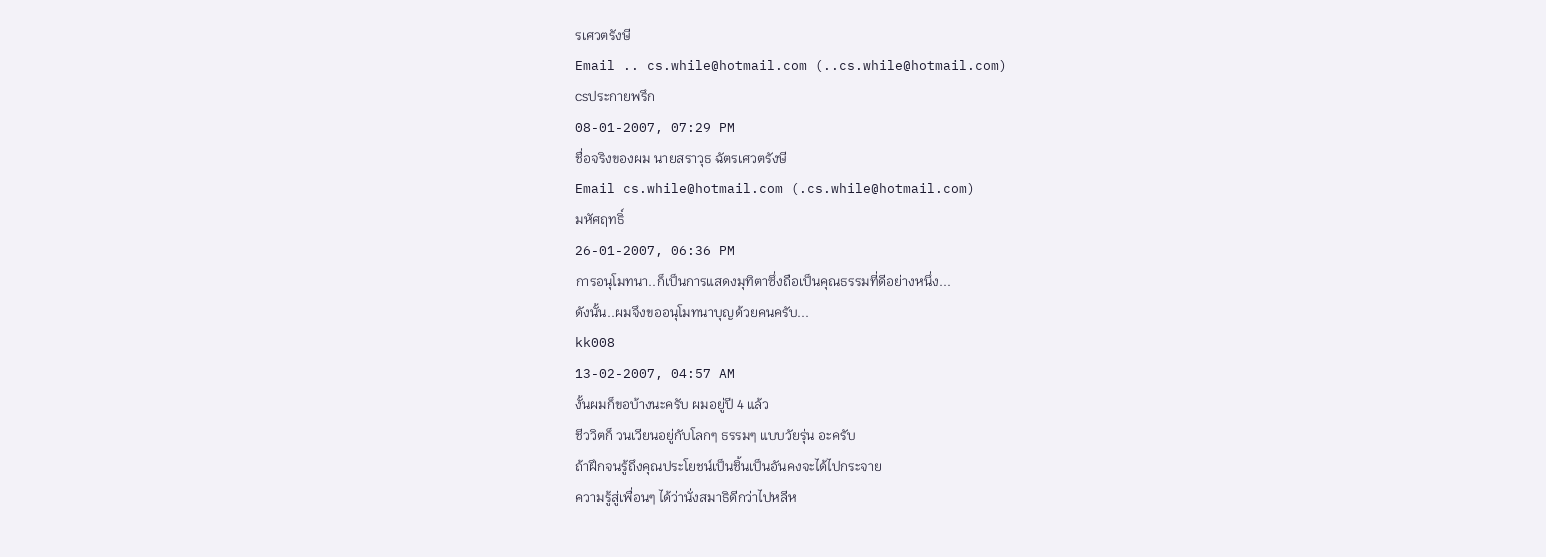รเศวตรังษี
Email .. cs.while@hotmail.com (..cs.while@hotmail.com)
csประกายพรึก
08-01-2007, 07:29 PM
ชื่อจริงของผม นายสราวุธ ฉัตรเศวตรังษี
Email cs.while@hotmail.com (.cs.while@hotmail.com)
มหัศฤทธิ์
26-01-2007, 06:36 PM
การอนุโมทนา..ก็เป็นการแสดงมุทิตาซึ่งถือเป็นคุณธรรมที่ดีอย่างหนึ่ง...
ดังนั้น..ผมจึงขออนุโมทนาบุญด้วยคนครับ...
kk008
13-02-2007, 04:57 AM
งั้นผมก็ขอบ้างนะครับ ผมอยู่ปี 4 แล้ว
ชีววิตก็ วนเวียนอยู่กับโลกๆ ธรรมๆ แบบวัยรุ่น อะครับ
ถ้าฝึกจนรู้ถึงคุณประโยชน์เป็นชิ้นเป็นอันคงจะได้ไปกระจาย
ความรู้สู่เพื่อนๆ ได้ว่านั่งสมาธิดีกว่าไปหลีห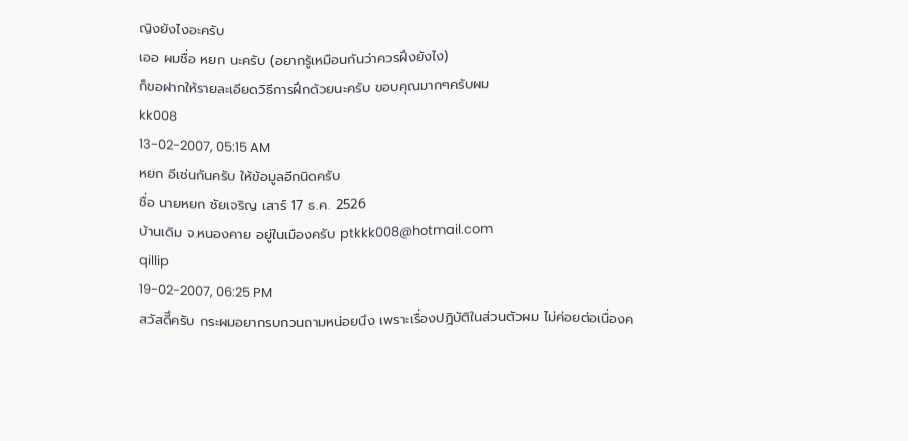ญิงยังไงอะครับ
เออ ผมชื่อ หยก นะครับ (อยากรู้เหมือนกันว่าควรฝึงยังไง)
ก็ขอฝากให้รายละเอียดวิธีการฝึกด้วยนะครับ ขอบคุณมากๆครับผม
kk008
13-02-2007, 05:15 AM
หยก อีเช่นกันครับ ให้ข้อมูลอีกนิดครับ
ชื่อ นายหยก ชัยเจริญ เสาร์ 17 ธ.ค. 2526
บ้านเดิม จ.หนองคาย อยู่ในเมืองครับ ptkkk008@hotmail.com
qillip
19-02-2007, 06:25 PM
สวัสดีึครับ กระผมอยากรบกวนถามหน่อยนึง เพราะเรื่องปฎิบัติในส่วนตัวผม ไม่ค่อยต่อเนื่องค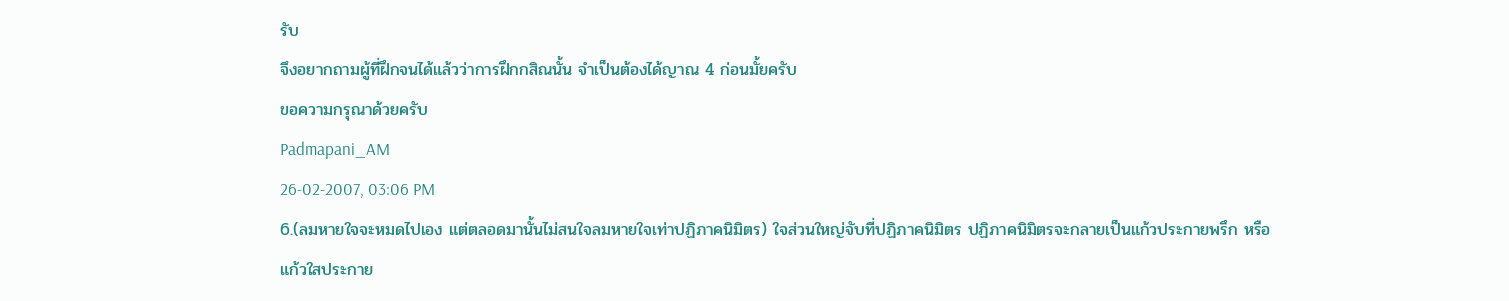รับ
จึงอยากถามผู้ที่ฝึกจนได้แล้วว่าการฝึกกสิณนั้น จำเป็นต้องได้ญาณ 4 ก่อนมั้ยครับ
ขอความกรุณาด้วยครับ
Padmapani_AM
26-02-2007, 03:06 PM
6.(ลมหายใจจะหมดไปเอง แต่ตลอดมานั้นไม่สนใจลมหายใจเท่าปฏิภาคนิมิตร) ใจส่วนใหญ่จับที่ปฏิภาคนิมิตร ปฏิภาคนิมิตรจะกลายเป็นแก้วประกายพรึก หรือแก้วใสประกาย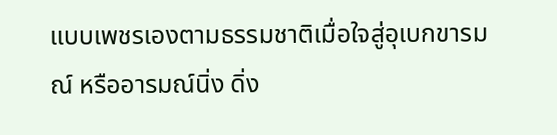แบบเพชรเองตามธรรมชาติเมื่อใจสู่อุเบกขารมณ์ หรืออารมณ์นิ่ง ดิ่ง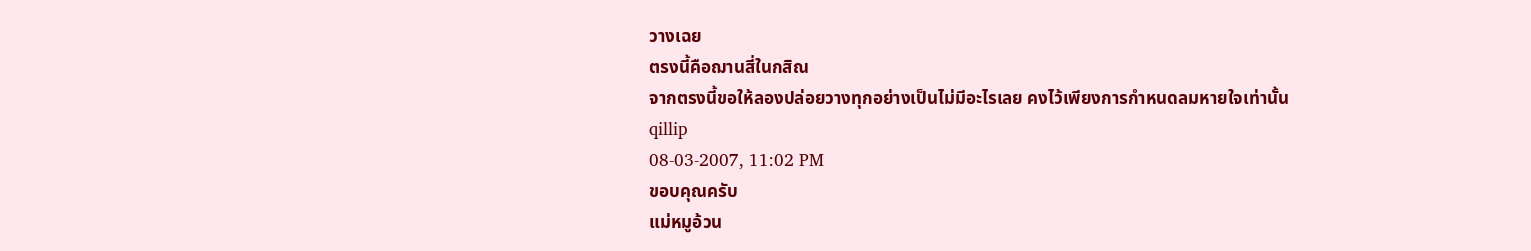วางเฉย
ตรงนี้คือฌานสี่ในกสิณ
จากตรงนี้ขอให้ลองปล่อยวางทุกอย่างเป็นไม่มีอะไรเลย คงไว้เพียงการกำหนดลมหายใจเท่านั้น
qillip
08-03-2007, 11:02 PM
ขอบคุณครับ
แม่หมูอ้วน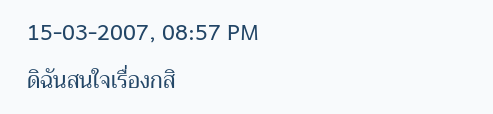15-03-2007, 08:57 PM
ดิฉันสนใจเรื่องกสิ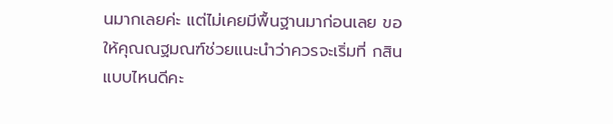นมากเลยค่ะ แต่ไม่เคยมีพื้นฐานมาก่อนเลย ขอให้คุณณฐมณฑ์ช่วยแนะนำว่าควรจะเริ่มที่ กสินแบบไหนดีคะ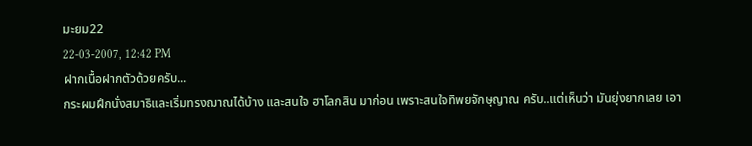มะยม22
22-03-2007, 12:42 PM
ฝากเนื้อฝากตัวด้วยครับ...
กระผมฝึกนั่งสมาธิและเริ่มทรงฌาณได้บ้าง และสนใจ ฮาโลกสิน มาก่อน เพราะสนใจทิพยจักษุญาณ ครับ..แต่เห็นว่า มันยุ่งยากเลย เอา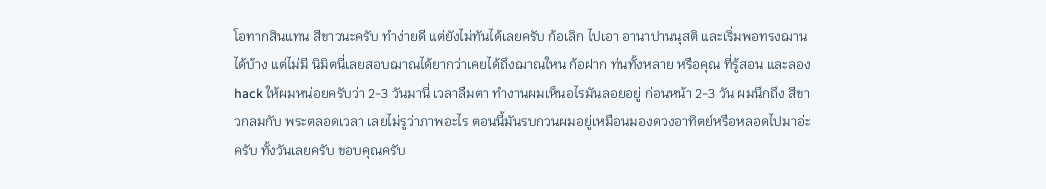โอทากสินแทน สีขาวนะครับ ทำง่ายดี แต่ยังไม่ทันได้เลยครับ ก้อเลิก ไปเอา อานาปานนุสติ และเริ่มพอทรงฌาน ได้บ้าง แต่ไม่มี นิมิตนี่เลยสอบฌาณได้ยากว่าเคยได้ถึงฌาณใหน ก้อฝาก ท่นทั้งหลาย หรือคุณ ที่รู้สอน และลอง hack ให้ผมหน่อยครับว่า 2-3 วันมานี่ เวลาลืมตา ทำงานผมเห็นอไรมันลอยอยู่ ก่อนหน้า 2-3 วัน ผมนึกถึง สีขาวกลมกับ พระตลอดเวลา เลยไม่รูว่าภาพอะไร ตอนนี้มันรบกวนผมอยู่เหมือนมองดวงอาทิตย์หรือหลอดไปมาอ่ะครับ ทั้งวันเลยครับ ขอบคุณครับ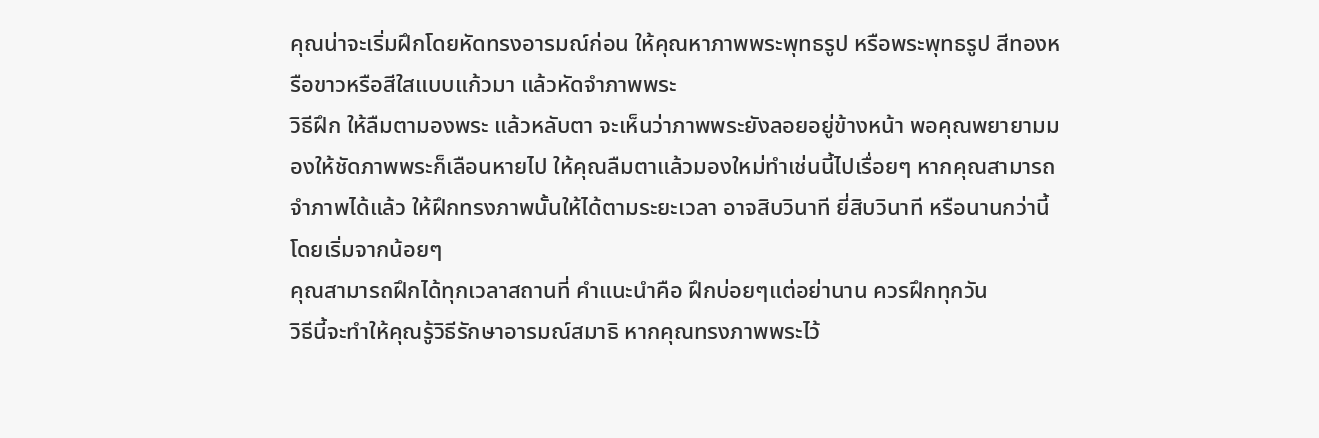คุณน่าจะเริ่มฝึกโดยหัดทรงอารมณ์ก่อน ให้คุณหาภาพพระพุทธรูป หรือพระพุทธรูป สีทองหรือขาวหรือสีใสแบบแก้วมา แล้วหัดจำภาพพระ
วิธีฝึก ให้ลืมตามองพระ แล้วหลับตา จะเห็นว่าภาพพระยังลอยอยู่ข้างหน้า พอคุณพยายามมองให้ชัดภาพพระก็เลือนหายไป ให้คุณลืมตาแล้วมองใหม่ทำเช่นนี้ไปเรื่อยๆ หากคุณสามารถจำภาพได้แล้ว ให้ฝึกทรงภาพนั้นให้ได้ตามระยะเวลา อาจสิบวินาที ยี่สิบวินาที หรือนานกว่านี้ โดยเริ่มจากน้อยๆ
คุณสามารถฝึกได้ทุกเวลาสถานที่ คำแนะนำคือ ฝึกบ่อยๆแต่อย่านาน ควรฝึกทุกวัน
วิธีนี้จะทำให้คุณรู้วิธีรักษาอารมณ์สมาธิ หากคุณทรงภาพพระไว้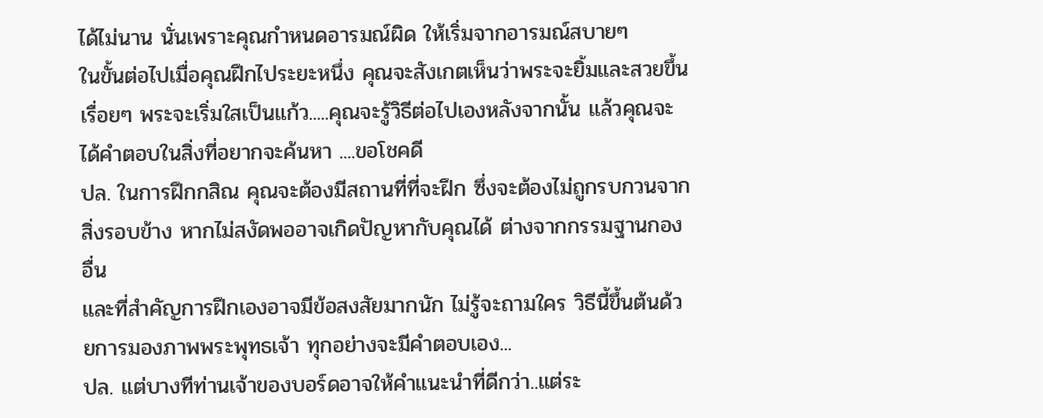ได้ไม่นาน นั่นเพราะคุณกำหนดอารมณ์ผิด ให้เริ่มจากอารมณ์สบายๆ
ในขั้นต่อไปเมื่อคุณฝึกไประยะหนึ่ง คุณจะสังเกตเห็นว่าพระจะยิ้มและสวยขึ้นเรื่อยๆ พระจะเริ่มใสเป็นแก้ว.....คุณจะรู้วิธีต่อไปเองหลังจากนั้น แล้วคุณจะได้คำตอบในสิ่งที่อยากจะค้นหา ....ขอโชคดี
ปล. ในการฝึกกสิณ คุณจะต้องมีสถานที่ที่จะฝึก ซึ่งจะต้องไม่ถูกรบกวนจากสิ่งรอบข้าง หากไม่สงัดพออาจเกิดปัญหากับคุณได้ ต่างจากกรรมฐานกองอื่น
และที่สำคัญการฝึกเองอาจมีข้อสงสัยมากนัก ไม่รู้จะถามใคร วิธีนี้ขึ้นต้นด้วยการมองภาพพระพุทธเจ้า ทุกอย่างจะมีคำตอบเอง...
ปล. แต่บางทีท่านเจ้าของบอร์ดอาจให้คำแนะนำที่ดีกว่า..แต่ระ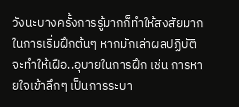วังนะบางครั้งการรู้มากก็ทำให้สงสัยมาก
ในการเริ่มฝึกต้นๆ หากมักเล่าผลปฏิบัติ
จะทำให้เฝือ..อุบายในการฝึก เช่น การหายใจเข้าลึกๆ เป็นการระบา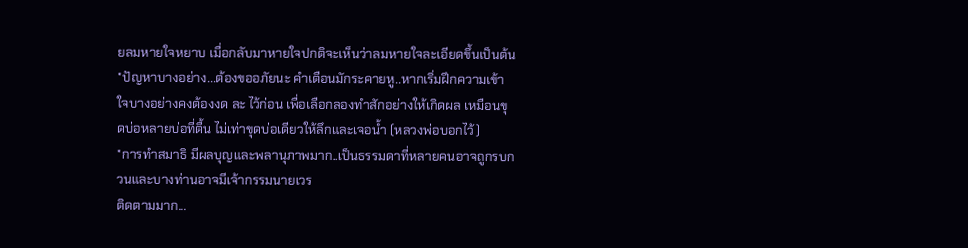ยลมหายใจหยาบ เมื่อกลับมาหายใจปกติจะเห็นว่าลมหายใจละเอียดขึ้นเป็นต้น
*ปัญหาบางอย่าง...ต้องขออภัยนะ คำเตือนมักระคายหู..หากเริ่มฝึกความเข้าใจบางอย่างคงต้องงด ละ ไว้ก่อน เพื่อเลือกลองทำสักอย่างให้เกิดผล เหมือนขุดบ่อหลายบ่อที่ตื้น ไม่เท่าขุดบ่อเดียวให้ลึกและเจอน้ำ (หลวงพ่อบอกไว้)
*การทำสมาธิ มีผลบุญและพลานุภาพมาก..เป็นธรรมดาที่หลายคนอาจถูกรบกวนและบางท่านอาจมีเจ้ากรรมนายเวร
ติดตามมาก...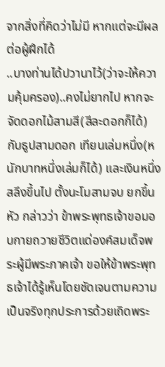จากสิ่งที่คิดว่าไม่มี หากแต่จะมีผลต่อผู้ฝึกได้
..บางท่านได้ปวานาไว้(ว่าจะให้ความคุ้มครอง)..คงไม่ยากไป หากจะจัดดอกไม้สามสี(สีละดอกก็ได้) กับธูปสามดอก เทียนเล่มหนึ่ง(หนักบาทหนึ่งเล่มก็ได้) และเงินหนึ่งสลึงขึ้นไป ตั้งนะโมสามจบ ยกขึ้นหัว กล่าวว่า ข้าพระพุทธเจ้าขอมอบกายถวายชีวิตแด่องค์สมเด็จพระผู้มีพระภาคเจ้า ขอให้ข้าพระพุทธเจ้าได้รู้เห็นโดยชัดเจนตามความเป็นจริงทุกประการด้วยเถิดพระ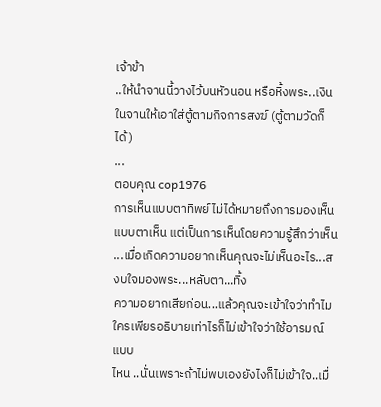เจ้าข้า
..ให้นำจานนี้วางไว้บนหัวนอน หรือหิ้งพระ..เงินในจานให้เอาใส่ตู้ตามกิจการสงฆ์ (ตู้ตามวัดก็ได้)
...
ตอบคุณ cop1976
การเห็นแบบตาทิพย์ ไม่ได้หมายถึงการมองเห็นแบบตาเห็น แต่เป็นการเห็นโดยความรู้สึกว่าเห็น ...เมื่อเกิดความอยากเห็นคุณจะไม่เห็นอะไร...สงบใจมองพระ...หลับตา...ทิ้ง
ความอยากเสียก่อน...แล้วคุณจะเข้าใจว่าทำไม ใครเพียรอธิบายเท่าไรก็ไม่เข้าใจว่าใช้อารมณ์แบบ
ไหน ..นั่นเพราะถ้าไม่พบเองยังไงก็ไม่เข้าใจ..เมื่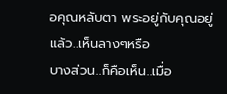อคุณหลับตา พระอยู่กับคุณอยู่แล้ว..เห็นลางๆหรือ
บางส่วน..ก็คือเห็น..เมื่อ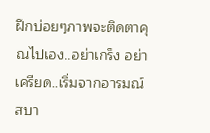ฝึกบ่อยๆภาพจะติดตาคุณไปเอง..อย่าเกร็ง อย่าเครียด..เริ่มจากอารมณ์สบา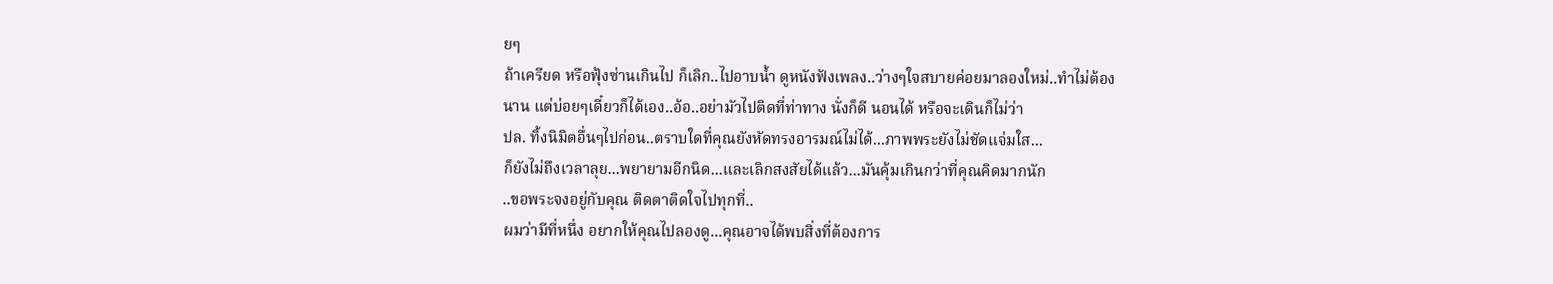ยๆ
ถ้าเครียด หรือฟุ้งซ่านเกินไป ก็เลิก..ไปอาบน้ำ ดูหนังฟังเพลง..ว่างๆใจสบายค่อยมาลองใหม่..ทำไม่ต้อง
นาน แต่บ่อยๆเดี๋ยวก็ได้เอง..อ้อ..อย่ามัวไปติดที่ท่าทาง นั่งก็ดี นอนได้ หรือจะเดินก็ไม่ว่า
ปล. ทิ้งนิมิตอื่นๆไปก่อน..ตราบใดที่คุณยังหัดทรงอารมณ์ไม่ได้...ภาพพระยังไม่ชัดแจ่มใส...
ก็ยังไม่ถึงเวลาลุย...พยายามอีกนิด...และเลิกสงสัยได้แล้ว...มันคุ้มเกินกว่าที่คุณคิดมากนัก
..ขอพระจงอยู่กับคุณ ติดตาติดใจไปทุกที่..
ผมว่ามีที่หนึ่ง อยากให้คุณไปลองดู...คุณอาจได้พบสิ่งที่ต้องการ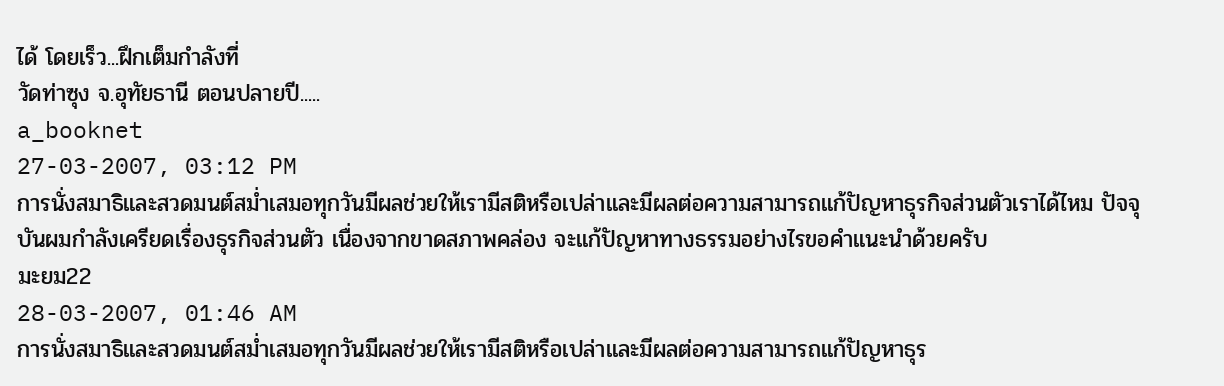ได้ โดยเร็ว...ฝึกเต็มกำลังที่
วัดท่าซุง จ.อุทัยธานี ตอนปลายปี.....
a_booknet
27-03-2007, 03:12 PM
การนั่งสมาธิและสวดมนต์สม่ำเสมอทุกวันมีผลช่วยให้เรามีสติหรือเปล่าและมีผลต่อความสามารถแก้ปัญหาธุรกิจส่วนตัวเราได้ไหม ปัจจุบันผมกำลังเครียดเรื่องธุรกิจส่วนตัว เนื่องจากขาดสภาพคล่อง จะแก้ปัญหาทางธรรมอย่างไรขอคำแนะนำด้วยครับ
มะยม22
28-03-2007, 01:46 AM
การนั่งสมาธิและสวดมนต์สม่ำเสมอทุกวันมีผลช่วยให้เรามีสติหรือเปล่าและมีผลต่อความสามารถแก้ปัญหาธุร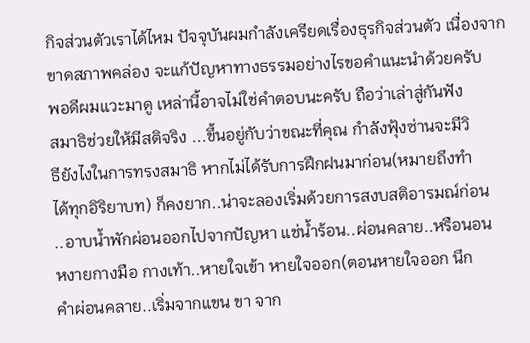กิจส่วนตัวเราได้ไหม ปัจจุบันผมกำลังเครียดเรื่องธุรกิจส่วนตัว เนื่องจากขาดสภาพคล่อง จะแก้ปัญหาทางธรรมอย่างไรขอคำแนะนำด้วยครับ
พอดีผมแวะมาดู เหล่านี้อาจไม่ใช่คำตอบนะครับ ถือว่าเล่าสู่กันฟัง
สมาธิช่วยให้มีสติจริง ...ขึ้นอยู่กับว่าขณะที่คุณ กำลังฟุ้งซ่านจะมีวิ
ธียังไงในการทรงสมาธิ หากไม่ได้รับการฝึกฝนมาก่อน(หมายถึงทำ
ได้ทุกอิริยาบท) ก็คงยาก..น่าจะลองเริ่มด้วยการสงบสติอารมณ์ก่อน
..อาบน้ำพักผ่อนออกไปจากปัญหา แช่น้ำร้อน..ผ่อนคลาย..หรือนอน
หงายกางมือ กางเท้า..หายใจเข้า หายใจออก(ตอนหายใจออก นึก
คำผ่อนคลาย..เริ่มจากแขน ขา จาก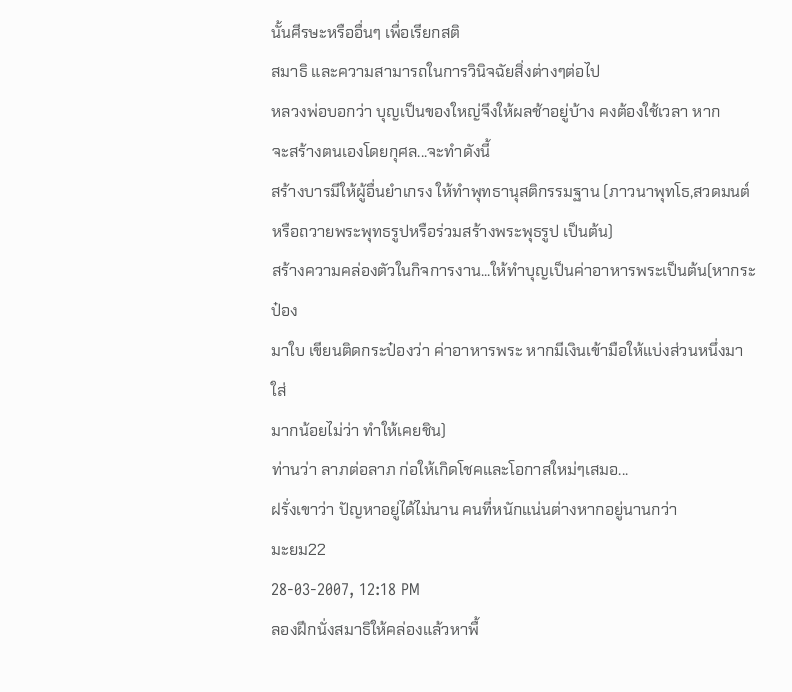นั้นศีรษะหรืออื่นๆ เพื่อเรียกสติ
สมาธิ และความสามารถในการวินิจฉัยสิ่งต่างๆต่อไป
หลวงพ่อบอกว่า บุญเป็นของใหญ่จึงให้ผลช้าอยู่บ้าง คงต้องใช้เวลา หาก
จะสร้างตนเองโดยกุศล...จะทำดังนี้
สร้างบารมีให้ผู้อื่นยำเกรง ให้ทำพุทธานุสติกรรมฐาน (ภาวนาพุทโธ,สวดมนต์
หรือถวายพระพุทธรูปหรือร่วมสร้างพระพุธรูป เป็นต้น)
สร้างความคล่องตัวในกิจการงาน...ให้ทำบุญเป็นค่าอาหารพระเป็นต้น(หากระป๋อง
มาใบ เขียนติดกระป๋องว่า ค่าอาหารพระ หากมีเงินเข้ามือให้แบ่งส่วนหนึ่งมา ใส่
มากน้อยไม่ว่า ทำให้เคยชิน)
ท่านว่า ลาภต่อลาภ ก่อให้เกิดโชคและโอกาสใหม่ๆเสมอ...
ฝรั่งเขาว่า ปัญหาอยู่ได้ไม่นาน คนที่หนักแน่นต่างหากอยู่นานกว่า
มะยม22
28-03-2007, 12:18 PM
ลองฝึกนั่งสมาธิให้คล่องแล้วหาพื้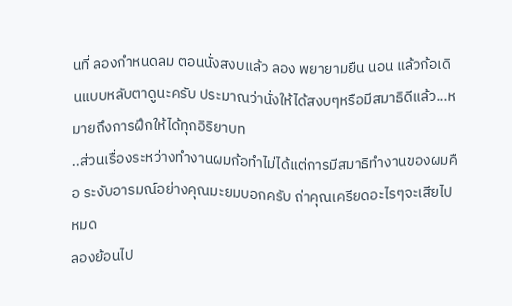นที่ ลองกำหนดลม ตอนนั่งสงบแล้ว ลอง พยายามยืน นอน แล้วก้อเดินแบบหลับตาดูนะครับ ประมาณว่านั่งให้ได้สงบๆหรือมีสมาธิดีแล้ว...หมายถึงการฝึกให้ได้ทุกอิริยาบท
..ส่วนเรื่องระหว่างทำงานผมก้อทำไม่ได้แต่การมีสมาธิทำงานของผมคือ ระงับอารมณ์อย่างคุณมะยมบอกครับ ถ่าคุณเครียดอะไรๆจะเสียไปหมด
ลองย้อนไป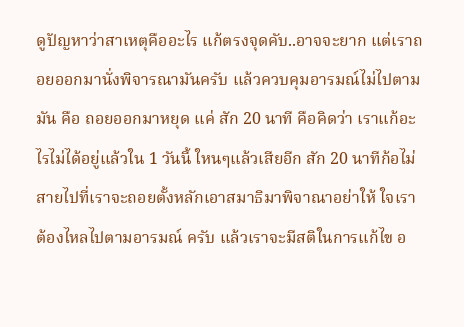ดูปัญหาว่าสาเหตุคืออะไร แก้ตรงจุดคับ..อาจจะยาก แต่เราถอยออกมานั่งพิจารณามันครับ แล้วควบคุมอารมณ์ไม่ไปตามมัน คือ ถอยออกมาหยุด แค่ สัก 20 นาที คือคิดว่า เราแก้อะไรไม่ได้อยู่แล้วใน 1 วันนี้ ใหนๆแล้วเสียอีก สัก 20 นาทีก้อไม่สายไปที่เราจะถอยตั้งหลักเอาสมาธิมาพิจาณาอย่าให้ ใจเราต้องไหลไปตามอารมณ์ ครับ แล้วเราจะมีสติในการแก้ไข อ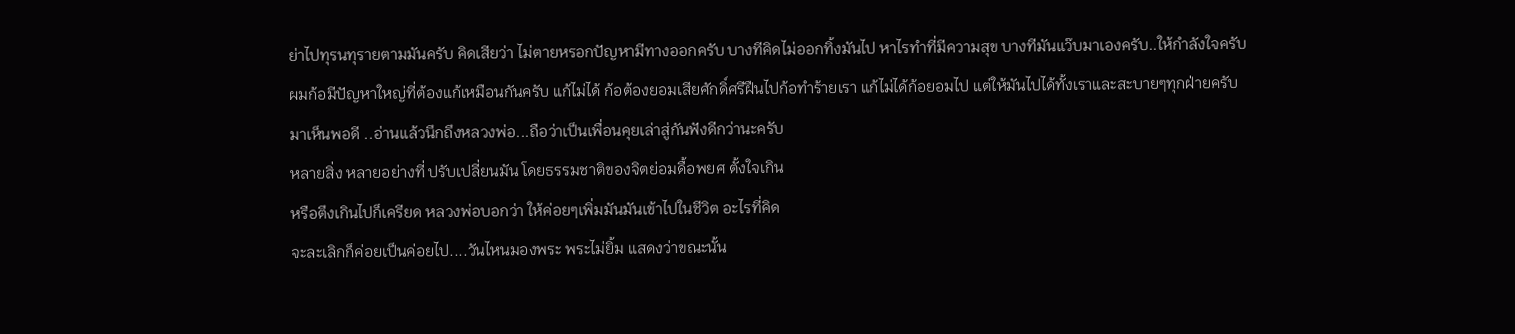ย่าไปทุรนทุรายตามมันครับ คิดเสียว่า ไม่ตายหรอกปัญหามีทางออกครับ บางทีคิดไม่ออกทิ้งมันไป หาไรทำที่มีความสุข บางทีมันแว๊บมาเองครับ..ให้กำลังใจครับ
ผมก้อมีปัญหาใหญ่ที่ต้องแก้เหมือนกันครับ แก้ไม่ได้ ก้อต้องยอมเสียศักดิ์ศรีฝืนไปก้อทำร้ายเรา แก้ไม่ได้ก้อยอมไป แต่ให้มันไปได้ทั้งเราและสะบายๆทุกฝ่ายครับ
มาเห็นพอดี ..อ่านแล้วนึกถึงหลวงพ่อ...ถือว่าเป็นเพื่อนคุยเล่าสู่กันฟังดีกว่านะครับ
หลายสิ่ง หลายอย่างที่ ปรับเปลี่ยนมัน โดยธรรมชาติของจิตย่อมดื้อพยศ ตั้งใจเกิน
หรือตึงเกินไปก็เครียด หลวงพ่อบอกว่า ให้ค่อยๆเพิ่มมันมันเข้าไปในชีวิต อะไรที่คิด
จะละเลิกก็ค่อยเป็นค่อยไป....วันไหนมองพระ พระไม่ยิ้ม แสดงว่าขณะนั้น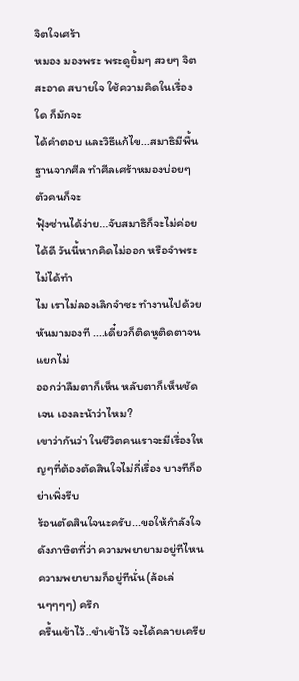จิตใจเศร้า
หมอง มองพระ พระดูยิ้มๆ สวยๆ จิตสะอาด สบายใจ ใช้ความคิดในเรื่องใด ก็มักจะ
ได้คำตอบ และวิธีแก้ไข...สมาธิมีพื้นฐานจากศีล ทำศีลเศร้าหมองบ่อยๆ ตัวคนก็จะ
ฟุ้งซ่านได้ง่าย...จับสมาธิก็จะไม่ค่อยได้ดี วันนี้หากคิดไม่ออก หรือจำพระไม่ได้ทำ
ไม เราไม่ลองเลิกจำซะ ทำงานไปด้วยหันมามองที ....เดี๋ยวก็ติดหูติดตาจนแยกไม่
ออกว่าลืมตาก็เห็น หลับตาก็เห็นชัดเจน เองละน้าว่าไหม?
เขาว่ากันว่า ในชีวิตคนเราจะมีเรื่องใหญๆที่ต้องตัดสินใจไม่กี่เรื่อง บางทีก็อย่าเพิ่งรีบ
ร้อนตัดสินใจนะครับ...ขอให้กำลังใจ
ดังภาษิตที่ว่า ความพยายามอยู่ทีไหน ความพยายามก็อยู่ทีนั่น(ล้อเล่นๆๆๆๆ) ครึก
ครื้นเข้าไว้..ขำเข้าไว้ จะได้คลายเครีย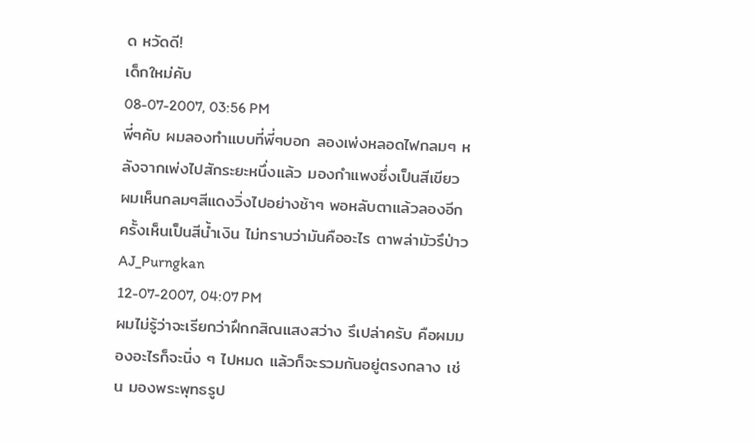ด หวัดดี!
เด็กใหม่คับ
08-07-2007, 03:56 PM
พี่ๆคับ ผมลองทำแบบที่พี่ๆบอก ลองเพ่งหลอดไฟกลมๆ หลังจากเพ่งไปสักระยะหนึ่งแล้ว มองกำแพงซึ่งเป็นสีเขียว ผมเห็นกลมๆสีแดงวิ่งไปอย่างช้าๆ พอหลับตาแล้วลองอีกครั้งเห็นเป็นสีน้ำเงิน ไม่ทราบว่ามันคืออะไร ตาพล่ามัวรึป่าว
AJ_Purngkan
12-07-2007, 04:07 PM
ผมไม่รู้ว่าจะเรียกว่าฝึกกสิณแสงสว่าง รึเปล่าครับ คือผมมองอะไรก็จะนิ่ง ๆ ไปหมด แล้วก็จะรวมกันอยู่ตรงกลาง เช่น มองพระพุทธรูป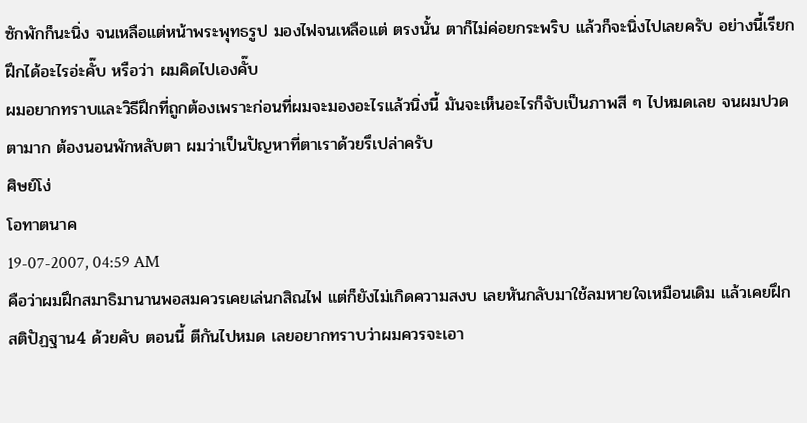ซักพักก็นะนิ่ง จนเหลือแต่หน้าพระพุทธรูป มองไฟจนเหลือแต่ ตรงนั้น ตาก็ไม่ค่อยกระพริบ แล้วก็จะนิ่งไปเลยครับ อย่างนี้เรียกฝึกได้อะไรอ่ะคั๊บ หรือว่า ผมคิดไปเองคั๊บ
ผมอยากทราบและวิธีฝึกที่ถูกต้องเพราะก่อนที่ผมจะมองอะไรแล้วนิ่งนี้ มันจะเห็นอะไรก็จับเป็นภาพสี ๆ ไปหมดเลย จนผมปวดตามาก ต้องนอนพักหลับตา ผมว่าเป็นปัญหาที่ตาเราด้วยรึเปล่าครับ
ศิษย์โง่
โอทาตนาค
19-07-2007, 04:59 AM
คือว่าผมฝึกสมาธิมานานพอสมควรเคยเล่นกสิณไฟ แต่ก็ยังไม่เกิดความสงบ เลยหันกลับมาใช้ลมหายใจเหมือนเดิม แล้วเคยฝึกสติปัฏฐาน4 ด้วยคับ ตอนนี้ ตีกันไปหมด เลยอยากทราบว่าผมควรจะเอา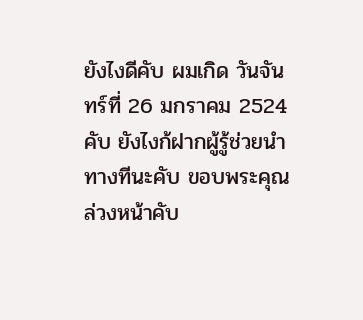ยังไงดีคับ ผมเกิด วันจันทร์ที่ 26 มกราคม 2524 คับ ยังไงก้ฝากผู้รู้ช่วยนำทางทีนะคับ ขอบพระคุณล่วงหน้าคับ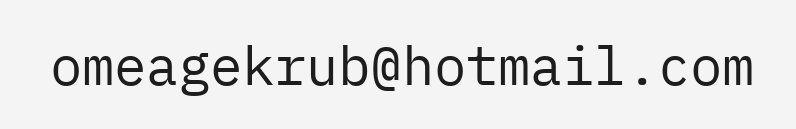omeagekrub@hotmail.com